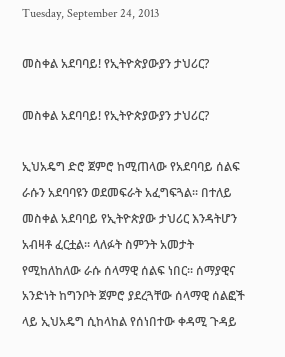Tuesday, September 24, 2013

መስቀል አደባባይ! የኢትዮጵያውያን ታህሪር?

መስቀል አደባባይ! የኢትዮጵያውያን ታህሪር?

ኢህአዴግ ድሮ ጀምሮ ከሚጠላው የአደባባይ ሰልፍ ራሱን አደባባዩን ወደመፍራት አፈግፍጓል፡፡ በተለይ መስቀል አደባባይ የኢትዮጵያው ታህሪር እንዳትሆን አብዛቶ ፈርቷል፡፡ ላለፉት ስምንት አመታት የሚከለከለው ራሱ ሰላማዊ ሰልፍ ነበር፡፡ ሰማያዊና አንድነት ከግንቦት ጀምሮ ያደረጓቸው ሰላማዊ ሰልፎች ላይ ኢህአዴግ ሲከላከል የሰነበተው ቀዳሚ ጉዳይ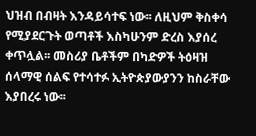ህዝብ በብዛት እንዳይሳተፍ ነው፡፡ ለዚህም ቅስቀሳ የሚያደርጉት ወጣቶች እስካሁንም ድረስ እያሰረ ቀጥሏል፡፡ መስሪያ ቤቶችም በካድዎች ትዕዛዝ ሰላማዊ ሰልፍ የተሳተፉ ኢትዮጵያውያንን ከስራቸው እያበረሩ ነው፡፡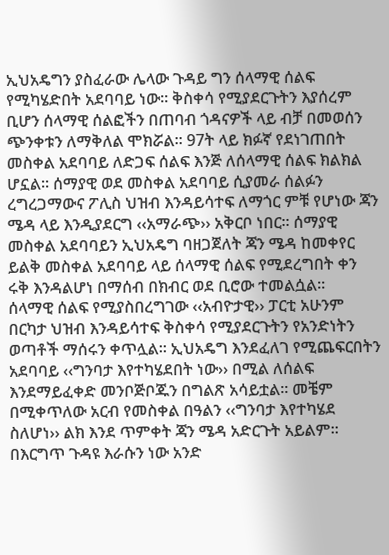ኢህአዴግን ያስፈራው ሌላው ጉዳይ ግን ሰላማዊ ሰልፍ የሚካሄድበት አደባባይ ነው፡፡ ቅስቀሳ የሚያደርጉትን እያሰረም ቢሆን ሰላማዊ ሰልፎችን በጠባብ ጎዳናዎች ላይ ብቻ በመወሰን ጭንቀቱን ለማቅለል ሞክሯል፡፡ 97ት ላይ ክፉኛ የደነገጠበት መስቀል አደባባይ ለድጋፍ ሰልፍ እንጅ ለሰላማዊ ሰልፍ ክልክል ሆኗል፡፡ ሰማያዊ ወደ መስቀል አደባባይ ሲያመራ ሰልፉን ረግረጋማውና ፖሊስ ህዝብ እንዳይሳተፍ ለማጎር ምቹ የሆነው ጃን ሜዳ ላይ እንዲያደርግ ‹‹አማራጭ›› አቅርቦ ነበር፡፡ ሰማያዊ መስቀል አደባባይን ኢህአዴግ ባዘጋጀለት ጃን ሜዳ ከመቀየር ይልቅ መስቀል አደባባይ ላይ ሰላማዊ ሰልፍ የሚደረግበት ቀን ሩቅ እንዳልሆነ በማሰብ በክብር ወደ ቢሮው ተመልሷል፡፡
ሰላማዊ ሰልፍ የሚያስበረግገው ‹‹አብዮታዊ›› ፓርቲ አሁንም በርካታ ህዝብ እንዳይሳተፍ ቅስቀሳ የሚያደርጉትን የአንድነትን ወጣቶች ማሰሩን ቀጥሏል፡፡ ኢህአዴግ እንደፈለገ የሚጨፍርበትን አደባባይ ‹‹ግንባታ እየተካሄደበት ነው›› በሚል ለሰልፍ እንደማይፈቀድ መንቦጅቦጁን በግልጽ አሳይቷል፡፡ መቼም በሚቀጥለው አርብ የመስቀል በዓልን ‹‹ግንባታ እየተካሄደ ስለሆነ›› ልክ እንደ ጥምቀት ጃን ሜዳ አድርጉት አይልም፡፡
በእርግጥ ጉዳዩ እራሱን ነው አንድ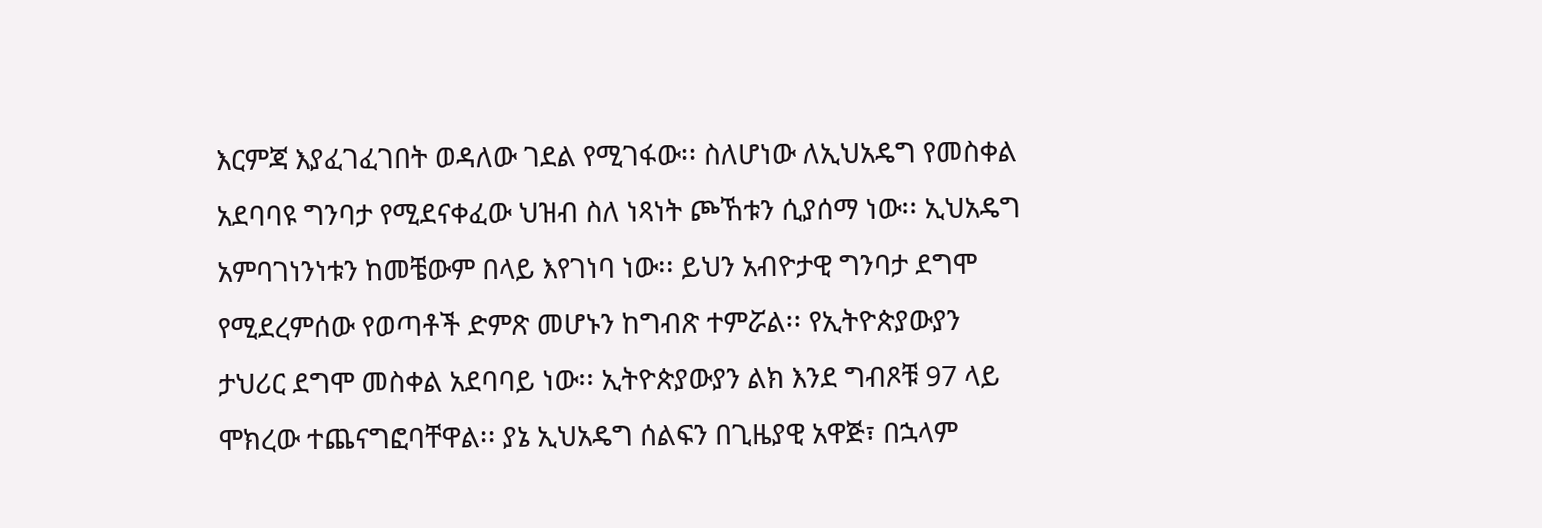እርምጃ እያፈገፈገበት ወዳለው ገደል የሚገፋው፡፡ ስለሆነው ለኢህአዴግ የመስቀል አደባባዩ ግንባታ የሚደናቀፈው ህዝብ ስለ ነጻነት ጮኸቱን ሲያሰማ ነው፡፡ ኢህአዴግ አምባገነንነቱን ከመቼውም በላይ እየገነባ ነው፡፡ ይህን አብዮታዊ ግንባታ ደግሞ የሚደረምሰው የወጣቶች ድምጽ መሆኑን ከግብጽ ተምሯል፡፡ የኢትዮጵያውያን ታህሪር ደግሞ መስቀል አደባባይ ነው፡፡ ኢትዮጵያውያን ልክ እንደ ግብጾቹ 97 ላይ ሞክረው ተጨናግፎባቸዋል፡፡ ያኔ ኢህአዴግ ሰልፍን በጊዜያዊ አዋጅ፣ በኋላም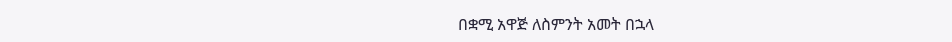በቋሚ አዋጅ ለስምንት አመት በኋላ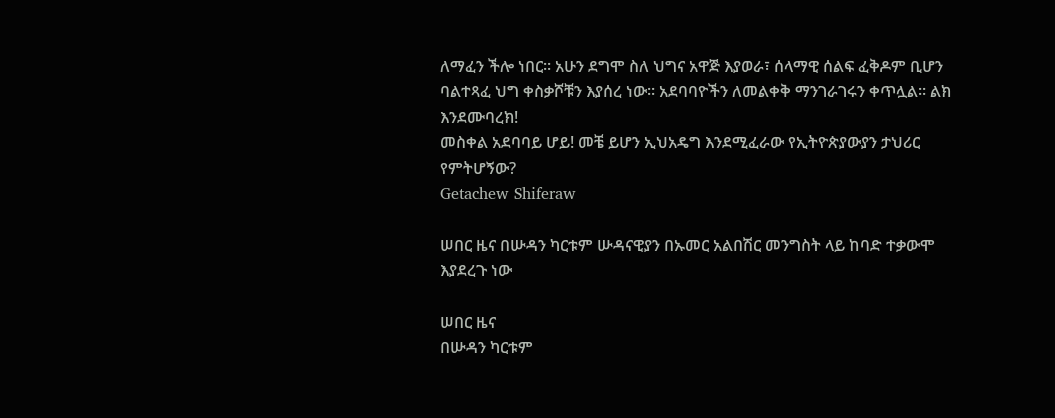ለማፈን ችሎ ነበር፡፡ አሁን ደግሞ ስለ ህግና አዋጅ እያወራ፣ ሰላማዊ ሰልፍ ፈቅዶም ቢሆን ባልተጻፈ ህግ ቀስቃሾቹን እያሰረ ነው፡፡ አደባባዮችን ለመልቀቅ ማንገራገሩን ቀጥሏል፡፡ ልክ እንደሙባረክ!
መስቀል አደባባይ ሆይ! መቼ ይሆን ኢህአዴግ እንደሚፈራው የኢትዮጵያውያን ታህሪር የምትሆኝው?
Getachew Shiferaw

ሠበር ዜና በሡዳን ካርቱም ሡዳናዊያን በኡመር አልበሽር መንግስት ላይ ከባድ ተቃውሞ እያደረጉ ነው

ሠበር ዜና
በሡዳን ካርቱም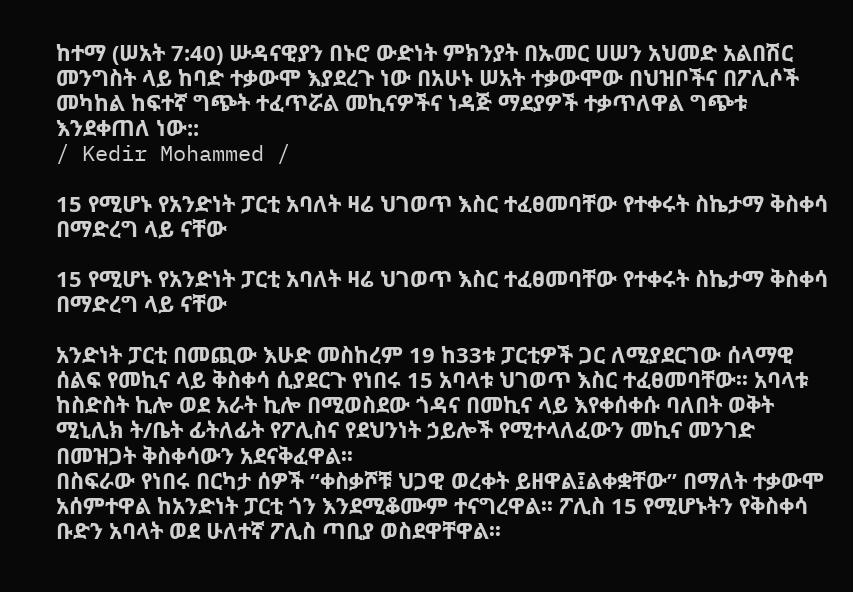ከተማ (ሠአት 7:40) ሡዳናዊያን በኑሮ ውድነት ምክንያት በኡመር ሀሠን አህመድ አልበሽር መንግስት ላይ ከባድ ተቃውሞ እያደረጉ ነው በአሁኑ ሠአት ተቃውሞው በህዝቦችና በፖሊሶች መካከል ከፍተኛ ግጭት ተፈጥሯል መኪናዎችና ነዳጅ ማደያዎች ተቃጥለዋል ግጭቱ እንደቀጠለ ነው::
/ Kedir Mohammed /

15 የሚሆኑ የአንድነት ፓርቲ አባለት ዛሬ ህገወጥ እስር ተፈፀመባቸው የተቀሩት ስኬታማ ቅስቀሳ በማድረግ ላይ ናቸው

15 የሚሆኑ የአንድነት ፓርቲ አባለት ዛሬ ህገወጥ እስር ተፈፀመባቸው የተቀሩት ስኬታማ ቅስቀሳ በማድረግ ላይ ናቸው

አንድነት ፓርቲ በመጪው እሁድ መስከረም 19 ከ33ቱ ፓርቲዎች ጋር ለሚያደርገው ሰላማዊ ሰልፍ የመኪና ላይ ቅስቀሳ ሲያደርጉ የነበሩ 15 አባላቱ ህገወጥ እስር ተፈፀመባቸው፡፡ አባላቱ ከስድስት ኪሎ ወደ አራት ኪሎ በሚወስደው ጎዳና በመኪና ላይ እየቀሰቀሱ ባለበት ወቅት ሚኒሊክ ት/ቤት ፊትለፊት የፖሊስና የደህንነት ኃይሎች የሚተላለፈውን መኪና መንገድ በመዝጋት ቅስቀሳውን አደናቅፈዋል፡፡
በስፍራው የነበሩ በርካታ ሰዎች “ቀስቃሾቹ ህጋዊ ወረቀት ይዘዋል፤ልቀቋቸው” በማለት ተቃውሞ አሰምተዋል ከአንድነት ፓርቲ ጎን እንደሚቆሙም ተናግረዋል፡፡ ፖሊስ 15 የሚሆኑትን የቅስቀሳ ቡድን አባላት ወደ ሁለተኛ ፖሊስ ጣቢያ ወስደዋቸዋል፡፡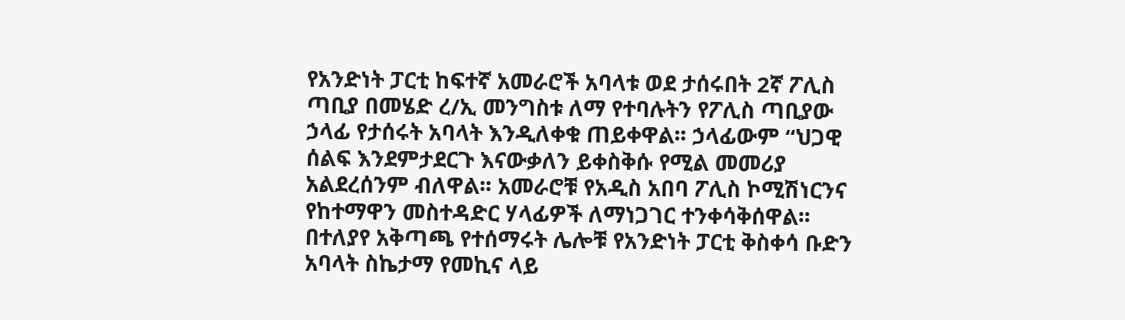የአንድነት ፓርቲ ከፍተኛ አመራሮች አባላቱ ወደ ታሰሩበት 2ኛ ፖሊስ ጣቢያ በመሄድ ረ/ኢ መንግስቱ ለማ የተባሉትን የፖሊስ ጣቢያው ኃላፊ የታሰሩት አባላት እንዲለቀቁ ጠይቀዋል፡፡ ኃላፊውም “ህጋዊ ሰልፍ እንደምታደርጉ እናውቃለን ይቀስቅሱ የሚል መመሪያ አልደረሰንም ብለዋል፡፡ አመራሮቹ የአዲስ አበባ ፖሊስ ኮሚሽነርንና የከተማዋን መስተዳድር ሃላፊዎች ለማነጋገር ተንቀሳቅሰዋል፡፡
በተለያየ አቅጣጫ የተሰማሩት ሌሎቹ የአንድነት ፓርቲ ቅስቀሳ ቡድን አባላት ስኬታማ የመኪና ላይ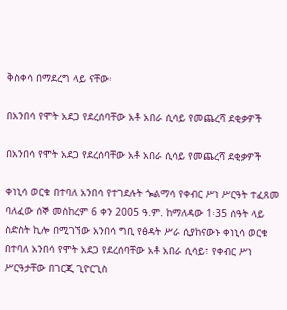ቅስቀሳ በማደረግ ላይ ናቸው፡

በአንበሳ የሞት አደጋ የደረሰባቸው አቶ አበራ ሲሳይ የመጨረሻ ደቂቃዎች

በአንበሳ የሞት አደጋ የደረሰባቸው አቶ አበራ ሲሳይ የመጨረሻ ደቂቃዎች

ቀነኒሳ ወርቁ በተባለ አንበሳ የተገደሉት ጐልማሳ የቀብር ሥነ ሥርዓት ተፈጸመ
ባለፈው ሰኞ መስከረም 6 ቀን 2005 ዓ.ም. ከማለዳው 1፡35 ሰዓት ላይ ስድስት ኪሎ በሚገኘው አንበሳ ግቢ የፅዳት ሥራ ሲያከናውኑ ቀነኒሳ ወርቁ በተባለ አንበሳ የሞት አደጋ የደረሰባቸው አቶ አበራ ሲሳይ፣ የቀብር ሥነ ሥርዓታቸው በገርጂ ጊዮርጊስ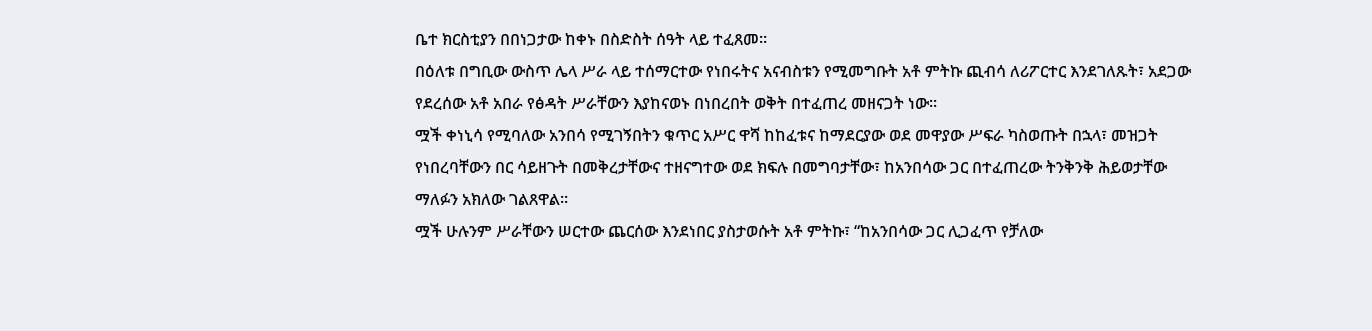ቤተ ክርስቲያን በበነጋታው ከቀኑ በስድስት ሰዓት ላይ ተፈጸመ፡፡
በዕለቱ በግቢው ውስጥ ሌላ ሥራ ላይ ተሰማርተው የነበሩትና አናብስቱን የሚመግቡት አቶ ምትኩ ጪብሳ ለሪፖርተር እንደገለጹት፣ አደጋው የደረሰው አቶ አበራ የፅዳት ሥራቸውን እያከናወኑ በነበረበት ወቅት በተፈጠረ መዘናጋት ነው፡፡
ሟች ቀነኒሳ የሚባለው አንበሳ የሚገኝበትን ቁጥር አሥር ዋሻ ከከፈቱና ከማደርያው ወደ መዋያው ሥፍራ ካስወጡት በኋላ፣ መዝጋት የነበረባቸውን በር ሳይዘጉት በመቅረታቸውና ተዘናግተው ወደ ክፍሉ በመግባታቸው፣ ከአንበሳው ጋር በተፈጠረው ትንቅንቅ ሕይወታቸው ማለፉን አክለው ገልጸዋል፡፡
ሟች ሁሉንም ሥራቸውን ሠርተው ጨርሰው እንደነበር ያስታወሱት አቶ ምትኩ፣ “ከአንበሳው ጋር ሊጋፈጥ የቻለው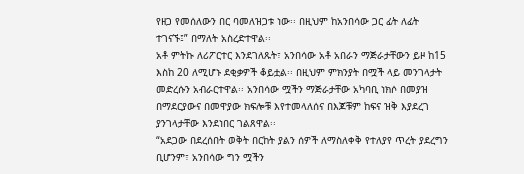የዘጋ የመሰለውን በር ባመለዝጋቱ ነው፡፡ በዚህም ከአንበሳው ጋር ፊት ለፊት ተገናኙ፤” በማለት አስረድተዋል፡፡
አቶ ምትኩ ለሪፖርተር እንደገለጹት፣ አንበሳው አቶ አበራን ማጅራታቸውን ይዞ ከ15 እስከ 20 ለሚሆኑ ደቂቃዎች ቆይቷል፡፡ በዚህም ምክንያት በሟች ላይ መንገላታት መድረሱን አብራርተዋል፡፡ አንበሳው ሟችን ማጅራታቸው አካባቢ ነክሶ በመያዝ በማደርያውና በመዋያው ክፍሎቹ እየተመላለሰና በእጆቹም ከፍና ዝቅ እያደረገ ያንገላታቸው እንደነበር ገልጸዋል፡፡
“አደጋው በደረሰበት ወቅት በርከት ያልን ሰዎች ለማስለቀቅ የተለያየ ጥረት ያደረግን ቢሆንም፣ አንበሳው ግን ሟችን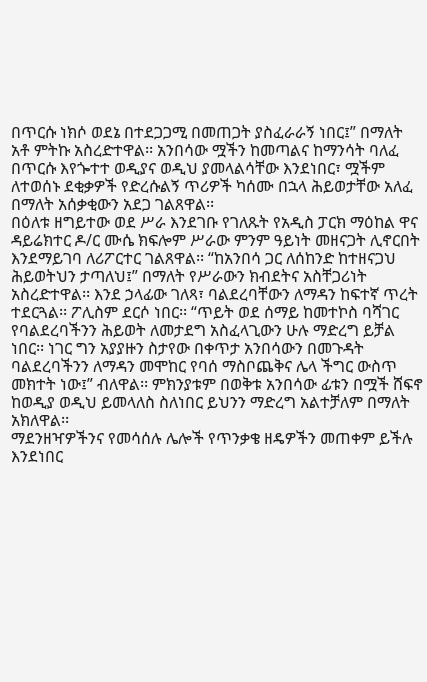በጥርሱ ነክሶ ወደኔ በተደጋጋሚ በመጠጋት ያስፈራራኝ ነበር፤” በማለት አቶ ምትኩ አስረድተዋል፡፡ አንበሳው ሟችን ከመጣልና ከማንሳት ባለፈ በጥርሱ እየጐተተ ወዲያና ወዲህ ያመላልሳቸው እንደነበር፣ ሟችም ለተወሰኑ ደቂቃዎች የድረሱልኝ ጥሪዎች ካሰሙ በኋላ ሕይወታቸው አለፈ በማለት አሰቃቂውን አደጋ ገልጸዋል፡፡
በዕለቱ ዘግይተው ወደ ሥራ እንደገቡ የገለጹት የአዲስ ፓርክ ማዕከል ዋና ዳይሬክተር ዶ/ር ሙሴ ክፍሎም ሥራው ምንም ዓይነት መዘናጋት ሊኖርበት እንደማይገባ ለሪፖርተር ገልጸዋል፡፡ “ከአንበሳ ጋር ለሰከንድ ከተዘናጋህ ሕይወትህን ታጣለህ፤” በማለት የሥራውን ክብደትና አስቸጋሪነት አስረድተዋል፡፡ እንደ ኃላፊው ገለጻ፣ ባልደረባቸውን ለማዳን ከፍተኛ ጥረት ተደርጓል፡፡ ፖሊስም ደርሶ ነበር፡፡ “ጥይት ወደ ሰማይ ከመተኮስ ባሻገር የባልደረባችንን ሕይወት ለመታደግ አስፈላጊውን ሁሉ ማድረግ ይቻል ነበር፡፡ ነገር ግን አያያዙን ስታየው በቀጥታ አንበሳውን በመጉዳት ባልደረባችንን ለማዳን መሞከር የባሰ ማስቦጨቅና ሌላ ችግር ውስጥ መክተት ነው፤” ብለዋል፡፡ ምክንያቱም በወቅቱ አንበሳው ፊቱን በሟች ሸፍኖ ከወዲያ ወዲህ ይመላለስ ስለነበር ይህንን ማድረግ አልተቻለም በማለት አክለዋል፡፡
ማደንዘዣዎችንና የመሳሰሉ ሌሎች የጥንቃቄ ዘዴዎችን መጠቀም ይችሉ እንደነበር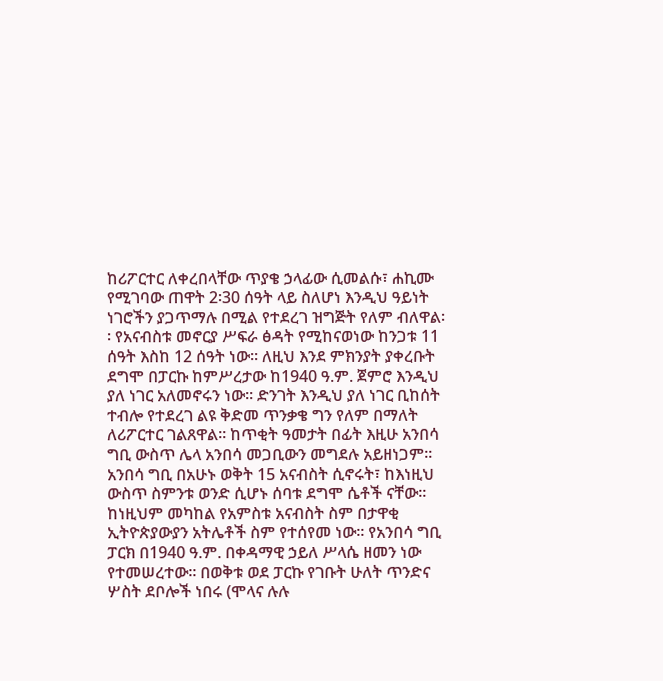ከሪፖርተር ለቀረበላቸው ጥያቄ ኃላፊው ሲመልሱ፣ ሐኪሙ የሚገባው ጠዋት 2፡30 ሰዓት ላይ ስለሆነ እንዲህ ዓይነት ነገሮችን ያጋጥማሉ በሚል የተደረገ ዝግጅት የለም ብለዋል፡፡ የአናብስቱ መኖርያ ሥፍራ ፅዳት የሚከናወነው ከንጋቱ 11 ሰዓት እስከ 12 ሰዓት ነው፡፡ ለዚህ እንደ ምክንያት ያቀረቡት ደግሞ በፓርኩ ከምሥረታው ከ1940 ዓ.ም. ጀምሮ እንዲህ ያለ ነገር አለመኖሩን ነው፡፡ ድንገት እንዲህ ያለ ነገር ቢከሰት ተብሎ የተደረገ ልዩ ቅድመ ጥንቃቄ ግን የለም በማለት ለሪፖርተር ገልጸዋል፡፡ ከጥቂት ዓመታት በፊት እዚሁ አንበሳ ግቢ ውስጥ ሌላ አንበሳ መጋቢውን መግደሉ አይዘነጋም፡፡
አንበሳ ግቢ በአሁኑ ወቅት 15 አናብስት ሲኖሩት፣ ከእነዚህ ውስጥ ስምንቱ ወንድ ሲሆኑ ሰባቱ ደግሞ ሴቶች ናቸው፡፡ ከነዚህም መካከል የአምስቱ አናብስት ስም በታዋቂ ኢትዮጵያውያን አትሌቶች ስም የተሰየመ ነው፡፡ የአንበሳ ግቢ ፓርክ በ1940 ዓ.ም. በቀዳማዊ ኃይለ ሥላሴ ዘመን ነው የተመሠረተው፡፡ በወቅቱ ወደ ፓርኩ የገቡት ሁለት ጥንድና ሦስት ደቦሎች ነበሩ (ሞላና ሉሉ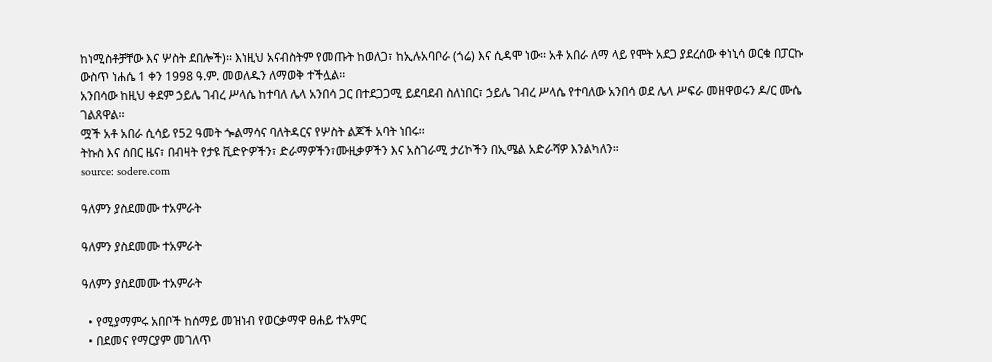ከነሚስቶቻቸው እና ሦስት ደበሎች)፡፡ እነዚህ አናብስትም የመጡት ከወለጋ፣ ከኢሉአባቦራ (ጎሬ) እና ሲዳሞ ነው፡፡ አቶ አበራ ለማ ላይ የሞት አደጋ ያደረሰው ቀነኒሳ ወርቁ በፓርኩ ውስጥ ነሐሴ 1 ቀን 1998 ዓ.ም. መወለዱን ለማወቅ ተችሏል፡፡
አንበሳው ከዚህ ቀደም ኃይሌ ገብረ ሥላሴ ከተባለ ሌላ አንበሳ ጋር በተደጋጋሚ ይደባደብ ስለነበር፣ ኃይሌ ገብረ ሥላሴ የተባለው አንበሳ ወደ ሌላ ሥፍራ መዘዋወሩን ዶ/ር ሙሴ ገልጸዋል፡፡
ሟች አቶ አበራ ሲሳይ የ52 ዓመት ጐልማሳና ባለትዳርና የሦስት ልጆች አባት ነበሩ፡፡
ትኩስ እና ሰበር ዜና፣ በብዛት የታዩ ቪድዮዎችን፣ ድራማዎችን፣ሙዚቃዎችን እና አስገራሚ ታሪኮችን በኢሜል አድራሻዎ እንልካለን።
source: sodere.com

ዓለምን ያስደመሙ ተአምራት

ዓለምን ያስደመሙ ተአምራት

ዓለምን ያስደመሙ ተአምራት

  • የሚያማምሩ አበቦች ከሰማይ መዝነብ የወርቃማዋ ፀሐይ ተአምር
  • በደመና የማርያም መገለጥ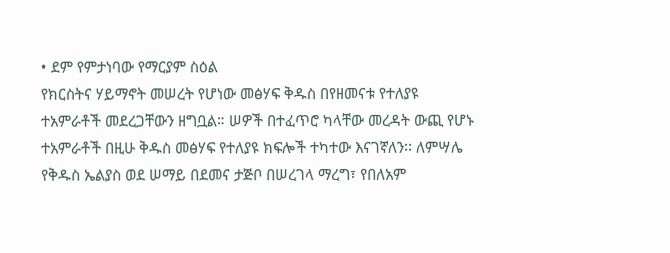• ደም የምታነባው የማርያም ስዕል
የክርስትና ሃይማኖት መሠረት የሆነው መፅሃፍ ቅዱስ በየዘመናቱ የተለያዩ ተአምራቶች መደረጋቸውን ዘግቧል። ሠዎች በተፈጥሮ ካላቸው መረዳት ውጪ የሆኑ ተአምራቶች በዚሁ ቅዱስ መፅሃፍ የተለያዩ ክፍሎች ተካተው እናገኛለን፡፡ ለምሣሌ የቅዱስ ኤልያስ ወደ ሠማይ በደመና ታጅቦ በሠረገላ ማረግ፣ የበለአም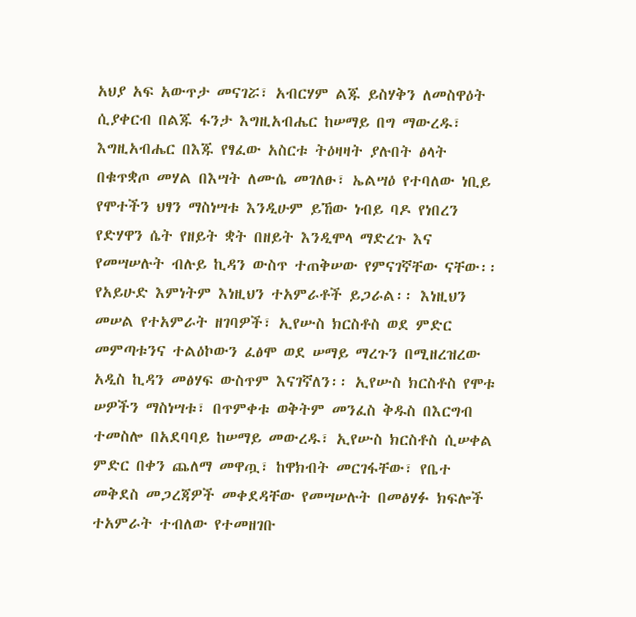አህያ አፍ አውጥታ መናገሯ፣ አብርሃም ልጁ ይስሃቅን ለመስዋዕት ሲያቀርብ በልጁ ፋንታ እግዚአብሔር ከሠማይ በግ ማውረዱ፣ እግዚአብሔር በእጁ የፃፈው አስርቱ ትዕዛዛት ያሉበት ፅላት በቁጥቋጦ መሃል በእሣት ለሙሴ መገለፁ፣ ኤልሣዕ የተባለው ነቢይ የሞተችን ህፃን ማስነሣቱ እንዲሁም ይኸው ነብይ ባዶ የነበረን የድሃዋን ሴት የዘይት ቋት በዘይት እንዲሞላ ማድረጉ እና የመሣሠሉት ብሉይ ኪዳን ውስጥ ተጠቅሠው የምናገኛቸው ናቸው፡፡
የአይሁድ እምነትም እነዚህን ተአምራቶች ይጋራል፡፡ እነዚህን መሠል የተአምራት ዘገባዎች፣ ኢየሡስ ክርስቶስ ወደ ምድር መምጣቱንና ተልዕኮውን ፈፅሞ ወደ ሠማይ ማረጉን በሚዘረዝረው አዲስ ኪዳን መፅሃፍ ውስጥም እናገኛለን፡፡ ኢየሡስ ክርስቶስ የሞቱ ሠዎችን ማስነሣቱ፣ በጥምቀቱ ወቅትም መንፈስ ቅዱስ በእርግብ ተመስሎ በአደባባይ ከሠማይ መውረዱ፣ ኢየሡስ ክርስቶስ ሲሠቀል ምድር በቀን ጨለማ መዋጧ፣ ከዋክብት መርገፋቸው፣ የቤተ መቅደስ መጋረጃዎች መቀደዳቸው የመሣሠሉት በመፅሃፉ ክፍሎች ተአምራት ተብለው የተመዘገቡ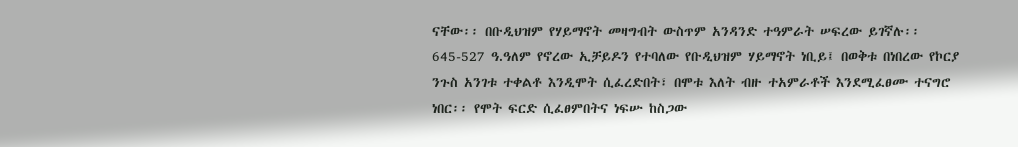ናቸው፡፡ በቡዲህዝም የሃይማኖት መዛግብት ውስጥም አንዳንድ ተዓምራት ሠፍረው ይገኛሉ፡፡
645-527 ዓ.ዓለም የኖረው ኢቻይዶን የተባለው የቡዲህዝም ሃይማኖት ነቢይ፤ በወቅቱ በነበረው የኮርያ ንጉስ አንገቱ ተቀልቶ እንዲሞት ሲፈረድበት፣ በሞቱ እለት ብዙ ተአምራቶች እንደሚፈፀሙ ተናግሮ ነበር፡፡ የሞት ፍርድ ሲፈፀምበትና ነፍሡ ከስጋው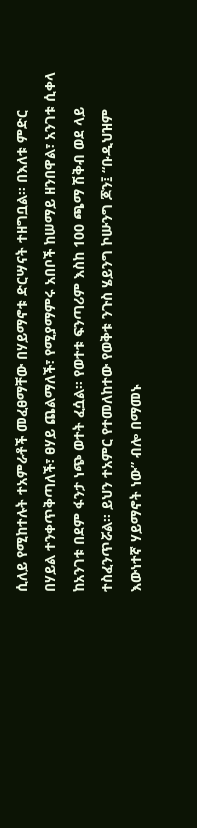ሲለይ የሚከተሉት ተአምራቶች መፈፀማቸው በሃይማኖቱ ድርሣናት ተዘግቧል፡፡ በእለቱ ምድር በሃይል ተንቀጥቅጣለች፣ ፀሃይ ጨልማለች፣ የሚያማምሩ አበቦች ከሠማይ ዘንበዋል፣ አንገቱ ሲቀላ ከአንገቱ በደም ፋንታ ነጭ ወተት ፈሷል፡፡ የወተቱ ፍንጣሪም እስከ 100 ጫማ ሽቅብ ወደ ላይ ተስፈንጥሯል፡፡ ይህን ተአምር የተመለከተው የወቅቱ ንጉስ ሄይንግ ኮሡንግ ጆን፤ “ቡዲህዝም እውነተኛ ሃይማኖት ነው” ብሎ በማመኑ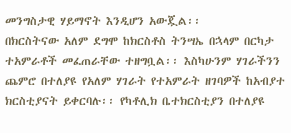መንግስታዊ ሃይማኖት እንዲሆን አውጇል፡፡
በክርስትናው አለም ደግሞ ከክርስቶስ ትንሣኤ በኋላም በርካታ ተአምራቶች መፈጠራቸው ተዘግቧል፡፡ እስካሁንም ሃገራችንን ጨምሮ በተለያዩ የአለም ሃገራት የተአምራት ዘገባዎች ከአብያተ ክርስቲያናት ይቀርባሉ፡፡ የካቶሊክ ቤተክርስቲያን በተለያዩ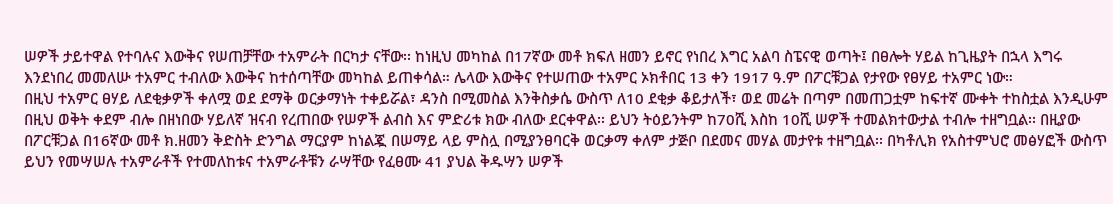ሠዎች ታይተዋል የተባሉና እውቅና የሠጠቻቸው ተአምራት በርካታ ናቸው፡፡ ከነዚህ መካከል በ17ኛው መቶ ክፍለ ዘመን ይኖር የነበረ እግር አልባ ስፔናዊ ወጣት፤ በፀሎት ሃይል ከጊዜያት በኋላ እግሩ እንደነበረ መመለሡ ተአምር ተብለው እውቅና ከተሰጣቸው መካከል ይጠቀሳል። ሌላው እውቅና የተሠጠው ተአምር ኦክቶበር 13 ቀን 1917 ዓ.ም በፖርቹጋል የታየው የፀሃይ ተአምር ነው።
በዚህ ተአምር ፀሃይ ለደቂቃዎች ቀለሟ ወደ ደማቅ ወርቃማነት ተቀይሯል፣ ዳንስ በሚመስል እንቅስቃሴ ውስጥ ለ10 ደቂቃ ቆይታለች፣ ወደ መሬት በጣም በመጠጋቷም ከፍተኛ ሙቀት ተከስቷል እንዲሁም በዚህ ወቅት ቀደም ብሎ በዘነበው ሃይለኛ ዝናብ የረጠበው የሠዎች ልብስ እና ምድሪቱ ክው ብለው ደርቀዋል፡፡ ይህን ትዕይንትም ከ70ሺ እስከ 10ሺ ሠዎች ተመልክተውታል ተብሎ ተዘግቧል፡፡ በዚያው በፖርቹጋል በ16ኛው መቶ ክ.ዘመን ቅድስት ድንግል ማርያም ከነልጇ በሠማይ ላይ ምስሏ በሚያንፀባርቅ ወርቃማ ቀለም ታጅቦ በደመና መሃል መታየቱ ተዘግቧል፡፡ በካቶሊክ የአስተምህሮ መፅሃፎች ውስጥ ይህን የመሣሠሉ ተአምራቶች የተመለከቱና ተአምራቶቹን ራሣቸው የፈፀሙ 41 ያህል ቅዱሣን ሠዎች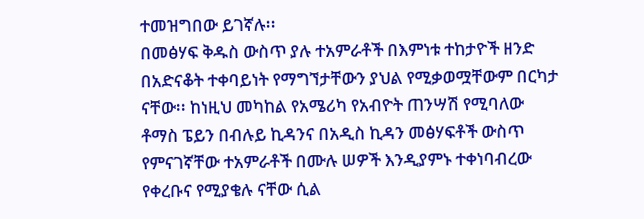ተመዝግበው ይገኛሉ፡፡
በመፅሃፍ ቅዱስ ውስጥ ያሉ ተአምራቶች በእምነቱ ተከታዮች ዘንድ በአድናቆት ተቀባይነት የማግኘታቸውን ያህል የሚቃወሟቸውም በርካታ ናቸው፡፡ ከነዚህ መካከል የአሜሪካ የአብዮት ጠንሣሽ የሚባለው ቶማስ ፔይን በብሉይ ኪዳንና በአዲስ ኪዳን መፅሃፍቶች ውስጥ የምናገኛቸው ተአምራቶች በሙሉ ሠዎች እንዲያምኑ ተቀነባብረው የቀረቡና የሚያቄሉ ናቸው ሲል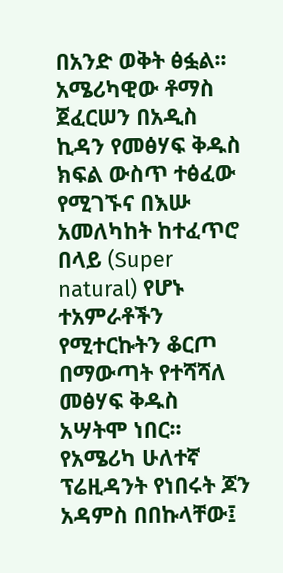በአንድ ወቅት ፅፏል፡፡ አሜሪካዊው ቶማስ ጀፈርሠን በአዲስ ኪዳን የመፅሃፍ ቅዱስ ክፍል ውስጥ ተፅፈው የሚገኙና በእሡ አመለካከት ከተፈጥሮ በላይ (Super natural) የሆኑ ተአምራቶችን የሚተርኩትን ቆርጦ በማውጣት የተሻሻለ መፅሃፍ ቅዱስ አሣትሞ ነበር፡፡ የአሜሪካ ሁለተኛ ፕሬዚዳንት የነበሩት ጆን አዳምስ በበኩላቸው፤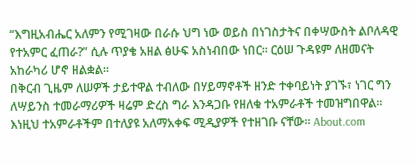“እግዚአብሔር አለምን የሚገዛው በራሱ ህግ ነው ወይስ በነገስታትና በቀሣውስት ልቦለዳዊ የተአምር ፈጠራ?” ሲሉ ጥያቄ አዘል ፅሁፍ አስነብበው ነበር፡፡ ርዕሠ ጉዳዩም ለዘመናት አከራካሪ ሆኖ ዘልቋል፡፡
በቅርብ ጊዜም ለሠዎች ታይተዋል ተብለው በሃይማኖቶች ዘንድ ተቀባይነት ያገኙ፣ ነገር ግን ለሣይንስ ተመራማሪዎች ዛሬም ድረስ ግራ እንዳጋቡ የዘለቁ ተአምራቶች ተመዝግበዋል፡፡ እነዚህ ተአምራቶችም በተለያዩ አለማአቀፍ ሚዲያዎች የተዘገቡ ናቸው፡፡ About.com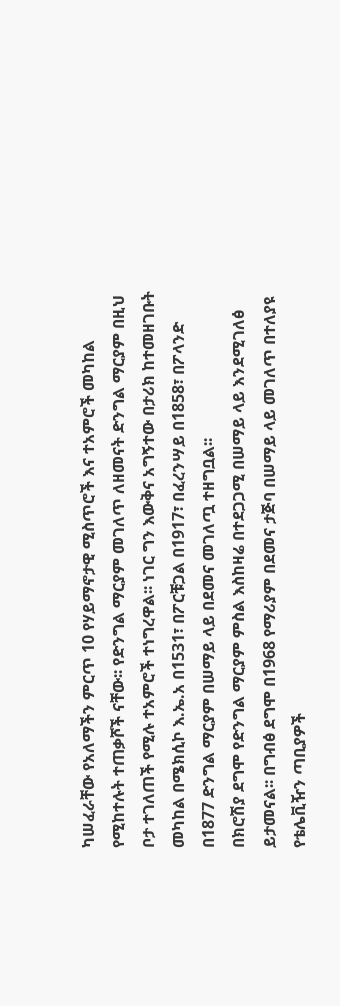ካሠፈራቸው የአለማችን ምርጥ 10 የሃይማኖታዊ ሚስጥሮች እና ተአምሮች መካከል የሚከተሉት ተጠቃሾች ናቸው፡፡ የድንግል ማርያም መገለጥ ለዘመናት ድንግል ማርያም በዚህ ቦታ ተገለጠች የሚሉ ተአምሮች ተነግረዋል፡፡ ነገር ግን እውቅና አግኝተው በታሪክ ከተመዘገቡት መካከል በሜክሲኮ እ.ኤ.አ በ1531፣ በፖርቹጋል በ1917፣ በፈረንሣይ በ1858፣ በፖላንድ በ1877 ድንግል ማርያም በሠማይ ላይ በደመና መገለጧ ተዘግቧል፡፡
በክሮሽያ ደግሞ የድንግል ማርያም ምስል እስከዛሬ በተደጋጋሚ በሠማይ ላይ እንደሚገለፅ ይታመናል፡፡ በግብፅ ደግሞ በ1968 የማሪያም በደመና ታጅባ በሠማይ ላይ መገለጥ በተለያዩ የቴሌቪዥን ጣቢያዎች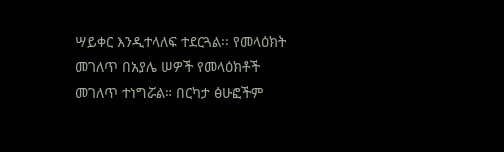ሣይቀር እንዲተላለፍ ተደርጓል፡፡ የመላዕክት መገለጥ በአያሌ ሠዎች የመላዕክቶች መገለጥ ተነግሯል። በርካታ ፅሁፎችም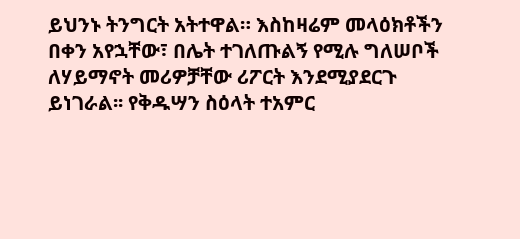ይህንኑ ትንግርት አትተዋል። እስከዛሬም መላዕክቶችን በቀን አየኋቸው፣ በሌት ተገለጡልኝ የሚሉ ግለሠቦች ለሃይማኖት መሪዎቻቸው ሪፖርት እንደሚያደርጉ ይነገራል፡፡ የቅዱሣን ስዕላት ተአምር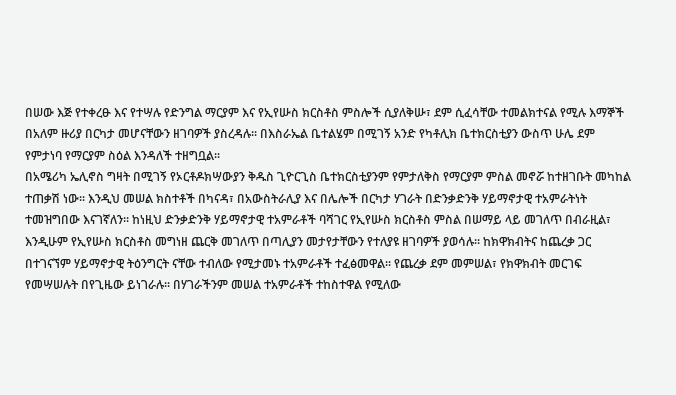በሠው እጅ የተቀረፁ እና የተሣሉ የድንግል ማርያም እና የኢየሡስ ክርስቶስ ምስሎች ሲያለቅሡ፣ ደም ሲፈሳቸው ተመልክተናል የሚሉ እማኞች በአለም ዙሪያ በርካታ መሆናቸውን ዘገባዎች ያስረዳሉ፡፡ በእስራኤል ቤተልሄም በሚገኝ አንድ የካቶሊክ ቤተክርስቲያን ውስጥ ሁሌ ደም የምታነባ የማርያም ስዕል እንዳለች ተዘግቧል፡፡
በአሜሪካ ኤሊኖስ ግዛት በሚገኝ የኦርቶዶክሣውያን ቅዱስ ጊዮርጊስ ቤተክርስቲያንም የምታለቅስ የማርያም ምስል መኖሯ ከተዘገቡት መካከል ተጠቃሽ ነው፡፡ እንዲህ መሠል ክስተቶች በካናዳ፣ በአውስትራሊያ እና በሌሎች በርካታ ሃገራት በድንቃድንቅ ሃይማኖታዊ ተአምራትነት ተመዝግበው እናገኛለን፡፡ ከነዚህ ድንቃድንቅ ሃይማኖታዊ ተአምራቶች ባሻገር የኢየሡስ ክርስቶስ ምስል በሠማይ ላይ መገለጥ በብራዚል፣ እንዲሁም የኢየሡስ ክርስቶስ መግነዘ ጨርቅ መገለጥ በጣሊያን መታየታቸውን የተለያዩ ዘገባዎች ያወሳሉ፡፡ ከክዋክብትና ከጨረቃ ጋር በተገናኘም ሃይማኖታዊ ትዕንግርት ናቸው ተብለው የሚታመኑ ተአምራቶች ተፈፅመዋል፡፡ የጨረቃ ደም መምሠል፣ የክዋክብት መርገፍ የመሣሠሉት በየጊዜው ይነገራሉ፡፡ በሃገራችንም መሠል ተአምራቶች ተከስተዋል የሚለው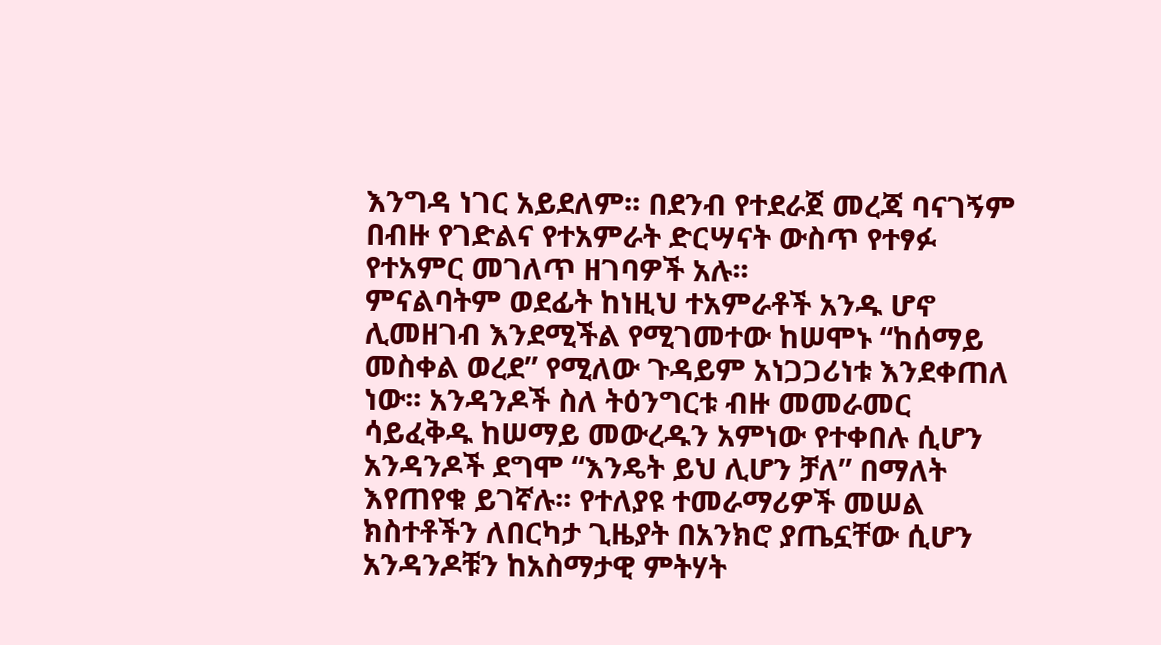እንግዳ ነገር አይደለም፡፡ በደንብ የተደራጀ መረጃ ባናገኝም በብዙ የገድልና የተአምራት ድርሣናት ውስጥ የተፃፉ የተአምር መገለጥ ዘገባዎች አሉ፡፡
ምናልባትም ወደፊት ከነዚህ ተአምራቶች አንዱ ሆኖ ሊመዘገብ እንደሚችል የሚገመተው ከሠሞኑ “ከሰማይ መስቀል ወረደ” የሚለው ጉዳይም አነጋጋሪነቱ እንደቀጠለ ነው፡፡ አንዳንዶች ስለ ትዕንግርቱ ብዙ መመራመር ሳይፈቅዱ ከሠማይ መውረዱን አምነው የተቀበሉ ሲሆን አንዳንዶች ደግሞ “እንዴት ይህ ሊሆን ቻለ” በማለት እየጠየቁ ይገኛሉ፡፡ የተለያዩ ተመራማሪዎች መሠል ክስተቶችን ለበርካታ ጊዜያት በአንክሮ ያጤኗቸው ሲሆን አንዳንዶቹን ከአስማታዊ ምትሃት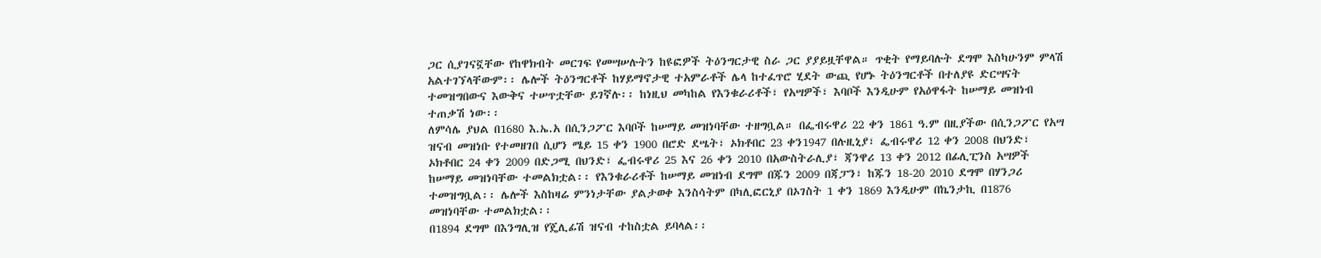ጋር ሲያገናኟቸው የከዋክብት መርገፍ የመሣሠሉትን ከዩፎዎች ትዕንግርታዊ ስራ ጋር ያያይዟቸዋል። ጥቂት የማይባሉት ደግሞ እስካሁንም ምላሽ አልተገኘላቸውም፡፡ ሌሎች ትዕንግርቶች ከሃይማኖታዊ ተአምራቶች ሌላ ከተፈጥሮ ሂደት ውጪ የሆኑ ትዕንግርቶች በተለያዩ ድርሣናት ተመዝግበውና እውቅና ተሠጥቷቸው ይገኛሉ፡፡ ከነዚህ መካከል የእንቁራሪቶች፣ የአሣዎች፣ እባቦች እንዲሁም የአዕዋፋት ከሠማይ መዝነብ ተጠቃሽ ነው፡፡
ለምሳሌ ያህል በ1680 እ.ኤ.አ በሲንጋፖር እባቦች ከሠማይ መዝነባቸው ተዘግቧል። በፌብሩዋሪ 22 ቀን 1861 ዓ.ም በዚያችው በሲንጋፖር የአሣ ዝናብ መዝነቡ የተመዘገበ ሲሆን ሜይ 15 ቀን 1900 በሮድ ደሤት፣ ኦክቶበር 23 ቀን1947 በሉዚኒያ፣ ፌብሩዋሪ 12 ቀን 2008 በህንድ፣ ኦክቶበር 24 ቀን 2009 በድጋሚ በህንድ፣ ፌብሩዋሪ 25 እና 26 ቀን 2010 በአውስትራሊያ፣ ጃንዋሪ 13 ቀን 2012 በፊሊፒንስ አሣዎች ከሠማይ መዝነባቸው ተመልክቷል፡፡ የእንቁራሪቶች ከሠማይ መዝነብ ደግሞ በጁን 2009 በጃፓን፣ ከጁን 18-20 2010 ደግሞ በሃንጋሪ ተመዝግቧል፡፡ ሌሎች እስከዛሬ ምንነታቸው ያልታወቀ እንስሳትም በካሊፎርኒያ በኦገስት 1 ቀን 1869 እንዲሁም በኬንታኪ በ1876 መዝነባቸው ተመልክቷል፡፡
በ1894 ደግሞ በእንግሊዝ የጄሊፊሽ ዝናብ ተከስቷል ይባላል፡፡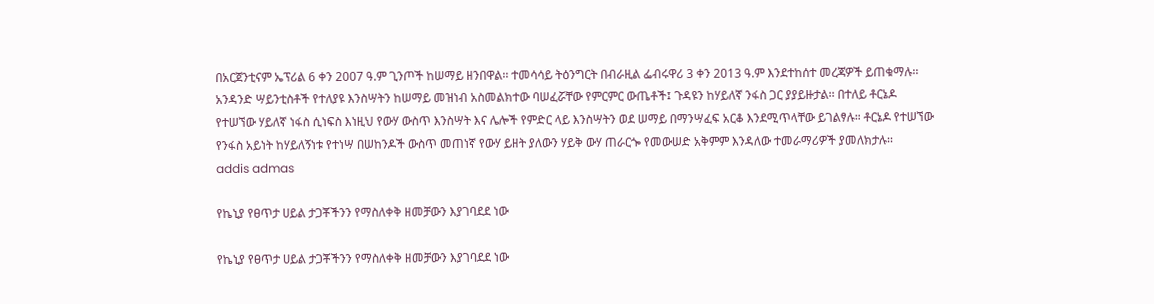በአርጀንቲናም ኤፕሪል 6 ቀን 2007 ዓ.ም ጊንጦች ከሠማይ ዘንበዋል፡፡ ተመሳሳይ ትዕንግርት በብራዚል ፌብሩዋሪ 3 ቀን 2013 ዓ.ም እንደተከሰተ መረጃዎች ይጠቁማሉ፡፡ አንዳንድ ሣይንቲስቶች የተለያዩ እንስሣትን ከሠማይ መዝነብ አስመልክተው ባሠፈሯቸው የምርምር ውጤቶች፤ ጉዳዩን ከሃይለኛ ንፋስ ጋር ያያይዙታል፡፡ በተለይ ቶርኔዶ የተሠኘው ሃይለኛ ነፋስ ሲነፍስ እነዚህ የውሃ ውስጥ እንስሣት እና ሌሎች የምድር ላይ እንስሣትን ወደ ሠማይ በማንሣፈፍ አርቆ እንደሚጥላቸው ይገልፃሉ። ቶርኔዶ የተሠኘው የንፋስ አይነት ከሃይለኝነቱ የተነሣ በሠከንዶች ውስጥ መጠነኛ የውሃ ይዘት ያለውን ሃይቅ ውሃ ጠራርጐ የመውሠድ አቅምም እንዳለው ተመራማሪዎች ያመለክታሉ፡፡
addis admas

የኬኒያ የፀጥታ ሀይል ታጋቾችንን የማስለቀቅ ዘመቻውን እያገባደደ ነው

የኬኒያ የፀጥታ ሀይል ታጋቾችንን የማስለቀቅ ዘመቻውን እያገባደደ ነው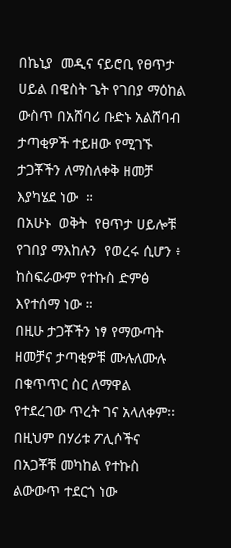በኬኒያ  መዲና ናይሮቢ የፀጥታ ሀይል በዌስት ጌት የገበያ ማዕከል ውስጥ በአሸባሪ ቡድኑ አልሸባብ ታጣቂዎች ተይዘው የሚገኙ  ታጋቾችን ለማስለቀቅ ዘመቻ እያካሄደ ነው  ።
በአሁኑ  ወቅት  የፀጥታ ሀይሎቹ የገበያ ማእከሉን  የወረሩ ሲሆን ፥  ከስፍራውም የተኩስ ድምፅ  እየተሰማ ነው ።
በዚሁ ታጋቾችን ነፃ የማውጣት ዘመቻና ታጣቂዎቹ ሙሉለሙሉ በቁጥጥር ስር ለማዋል የተደረገው ጥረት ገና አላለቀም፡፡
በዚህም በሃሪቱ ፖሊሶችና በአጋቾቹ መካከል የተኩስ ልውውጥ ተደርጎ ነው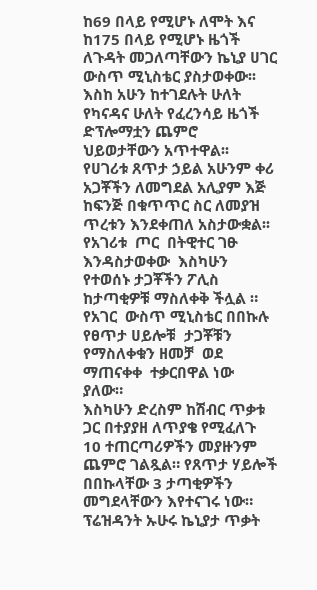ከ69 በላይ የሚሆኑ ለሞት እና ከ175 በላይ የሚሆኑ ዜጎች ለጉዳት መጋለጣቸውን ኬኒያ ሀገር ውስጥ ሚኒስቴር ያስታወቀው፡፡
እስከ አሁን ከተገደሉት ሁለት የካናዳና ሁለት የፈረንሳይ ዜጎች ድፕሎማቷን ጨምሮ ህይወታቸውን አጥተዋል፡፡
የሀገሪቱ ጸጥታ ኃይል አሁንም ቀሪ አጋቾችን ለመግደል አሊያም እጅ ከፍንጅ በቁጥጥር ስር ለመያዝ ጥረቱን እንደቀጠለ አስታውቋል፡፡
የአገሪቱ  ጦር  በትዊተር ገፁ  እንዳስታወቀው  እስካሁን  የተወሰኑ ታጋቾችን ፖሊስ ከታጣቂዎቹ ማስለቀቅ ችሏል ።
የአገር  ውስጥ ሚኒስቴር በበኩሉ  የፀጥታ ሀይሎቹ  ታጋቾቹን የማስለቀቁን ዘመቻ  ወደ ማጠናቀቀ  ተቃርበዋል ነው ያለው።
እስካሁን ድረስም ከሽብር ጥቃቱ ጋር በተያያዘ ለጥያቄ የሚፈለጉ 10 ተጠርጣሪዎችን መያዙንም  ጨምሮ ገልጿል። የጸጥታ ሃይሎች በበኩላቸው 3 ታጣቂዎችን መግደላቸውን እየተናገሩ ነው።
ፕሬዝዳንት ኡሁሩ ኬኒያታ ጥቃት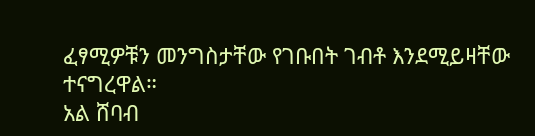ፈፃሚዎቹን መንግስታቸው የገቡበት ገብቶ እንደሚይዛቸው ተናግረዋል።
አል ሸባብ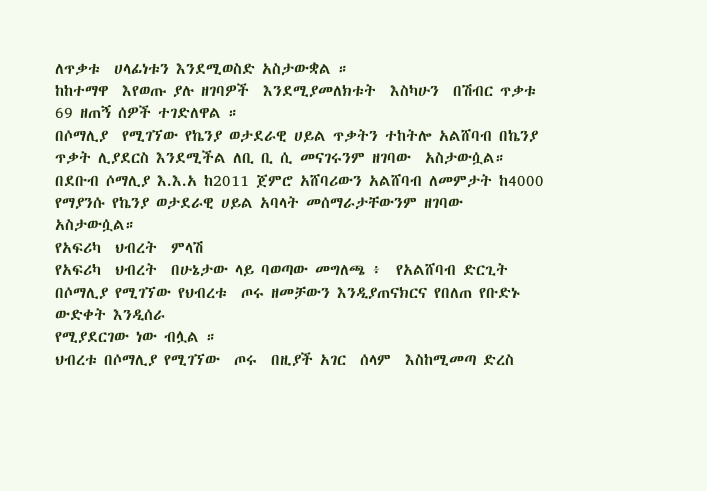ለጥቃቱ  ሀላፊነቱን እንደሚወስድ አስታውቋል ።
ከከተማዋ  እየወጡ ያሉ ዘገባዎች  እንደሚያመለክቱት  እስካሁን  በሽብር ጥቃቱ 69 ዘጠኝ ሰዎች ተገድለዋል ።
በሶማሊያ  የሚገኘው የኬንያ ወታደራዊ ሀይል ጥቃትን ተከትሎ አልሸባብ በኬንያ ጥቃት ሊያደርስ እንደሚችል ለቢ ቢ ሲ መናገሩንም ዘገባው  አስታውሷል።
በደቡብ ሶማሊያ እ.እ.አ ከ2011 ጀምሮ አሸባሪውን አልሸባብ ለመምታት ከ4000 የማያንሱ የኬንያ ወታደራዊ ሀይል አባላት መሰማራታቸውንም ዘገባው አስታውሷል።
የአፍሪካ  ህብረት  ምላሽ
የአፍሪካ  ህብረት  በሁኔታው ላይ ባወጣው መግለጫ ፥  የአልሸባብ ድርጊት በሶማሊያ የሚገኘው የህብረቱ  ጦሩ ዘመቻውን እንዲያጠናክርና የበለጠ የቡድኑ ውድቀት እንዲሰራ
የሚያደርገው ነው ብሏል ።
ህብረቱ በሶማሊያ የሚገኘው  ጦሩ  በዚያች አገር  ሰላም  እስከሚመጣ ድረስ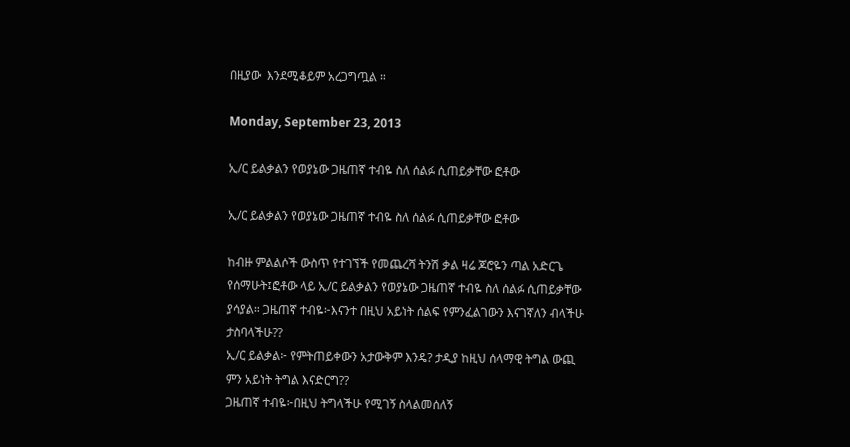በዚያው  እንደሚቆይም አረጋግጧል ።

Monday, September 23, 2013

ኢ/ር ይልቃልን የወያኔው ጋዜጠኛ ተብዬ ስለ ሰልፉ ሲጠይቃቸው ፎቶው

ኢ/ር ይልቃልን የወያኔው ጋዜጠኛ ተብዬ ስለ ሰልፉ ሲጠይቃቸው ፎቶው

ከብዙ ምልልሶች ውስጥ የተገኘች የመጨረሻ ትንሽ ቃል ዛሬ ጆሮዬን ጣል አድርጌ የሰማሁት፤ፎቶው ላይ ኢ/ር ይልቃልን የወያኔው ጋዜጠኛ ተብዬ ስለ ሰልፉ ሲጠይቃቸው ያሳያል። ጋዜጠኛ ተብዬ፦እናንተ በዚህ አይነት ሰልፍ የምንፈልገውን እናገኛለን ብላችሁ ታስባላችሁ??
ኢ/ር ይልቃል፦ የምትጠይቀውን አታውቅም እንዴ? ታዲያ ከዚህ ሰላማዊ ትግል ውጪ ምን አይነት ትግል እናድርግ??
ጋዜጠኛ ተብዬ፦በዚህ ትግላችሁ የሚገኝ ስላልመሰለኝ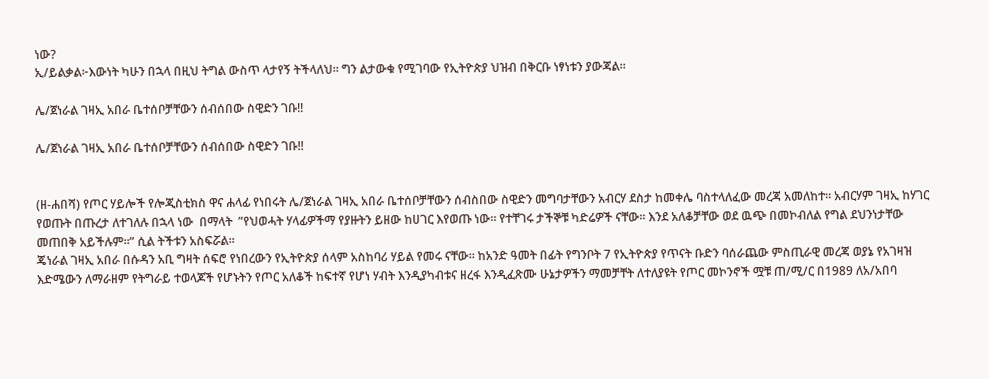ነው?
ኢ/ይልቃል፦እውነት ካሁን በኋላ በዚህ ትግል ውስጥ ላታየኝ ትችላለህ። ግን ልታውቁ የሚገባው የኢትዮጵያ ህዝብ በቅርቡ ነፃነቱን ያውጃል።

ሌ/ጀነራል ገዛኢ አበራ ቤተሰቦቻቸውን ሰብሰበው ስዊድን ገቡ!!

ሌ/ጀነራል ገዛኢ አበራ ቤተሰቦቻቸውን ሰብሰበው ስዊድን ገቡ!!


(ዘ-ሐበሻ) የጦር ሃይሎች የሎጂስቲክስ ዋና ሐላፊ የነበሩት ሌ/ጀነራል ገዛኢ አበራ ቤተሰቦቻቸውን ሰብስበው ስዊድን መግባታቸውን አብርሃ ደስታ ከመቀሌ ባስተላለፈው መረጃ አመለከተ። አብርሃም ገዛኢ ከሃገር የወጡት በጡረታ ለተገለሉ በኋላ ነው  በማላት  ”የህወሓት ሃላፊዎችማ የያዙትን ይዘው ከሀገር እየወጡ ነው። የተቸገሩ ታችኞቹ ካድሬዎች ናቸው። እንደ አለቆቻቸው ወደ ዉጭ በመኮብለል የግል ደህንነታቸው መጠበቅ አይችሉም።” ሲል ትችቱን አስፍሯል።
ጄነራል ገዛኢ አበራ በሱዳን አቢ ግዛት ሰፍሮ የነበረውን የኢትዮጵያ ሰላም አስከባሪ ሃይል የመሩ ናቸው። ከአንድ ዓመት በፊት የግንቦት 7 የኢትዮጵያ የጥናት ቡድን ባሰራጨው ምስጢራዊ መረጃ ወያኔ የአገዛዝ እድሜውን ለማራዘም የትግራይ ተወላጆች የሆኑትን የጦር አለቆች ከፍተኛ የሆነ ሃብት እንዲያካብቱና ዘረፋ እንዲፈጽሙ ሁኔታዎችን ማመቻቸት ለተለያዩት የጦር መኮንኖች ሟቹ ጠ/ሚ/ር በ1989 ለአ/አበባ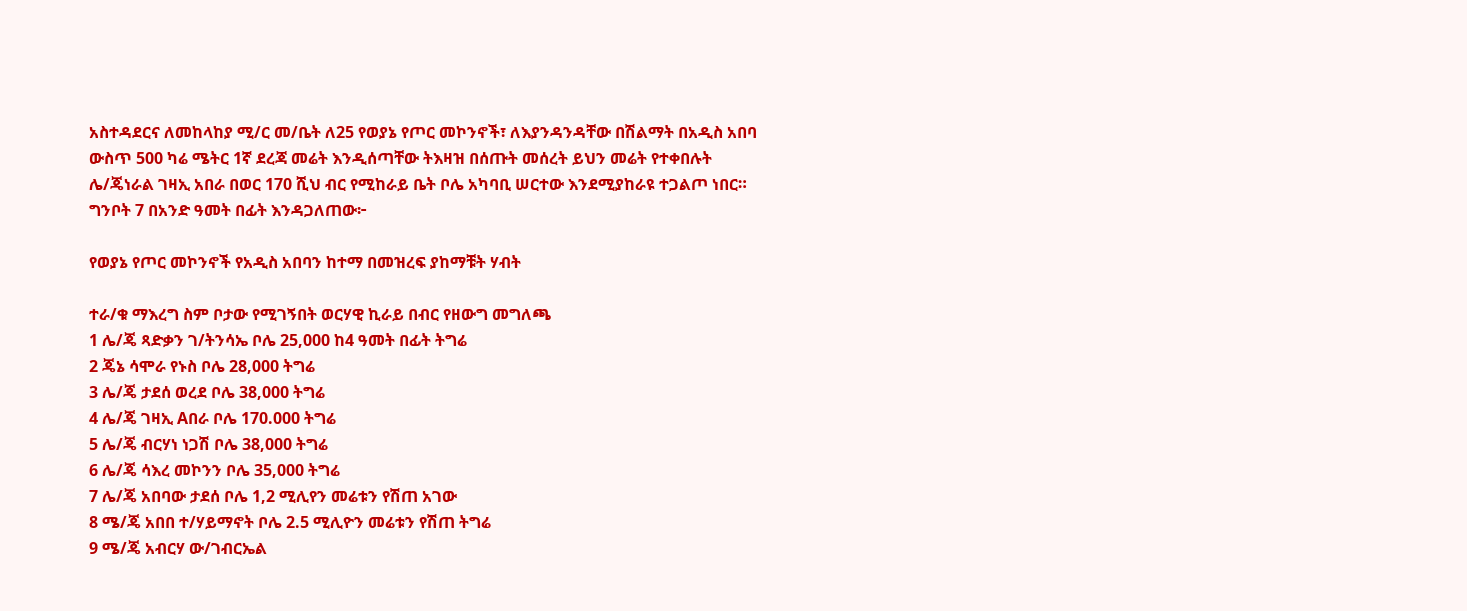አስተዳደርና ለመከላከያ ሚ/ር መ/ቤት ለ25 የወያኔ የጦር መኮንኖች፣ ለእያንዳንዳቸው በሽልማት በአዲስ አበባ ውስጥ 500 ካሬ ሜትር 1ኛ ደረጃ መሬት እንዲሰጣቸው ትእዛዝ በሰጡት መሰረት ይህን መሬት የተቀበሉት ሌ/ጄነራል ገዛኢ አበራ በወር 170 ሺህ ብር የሚከራይ ቤት ቦሌ አካባቢ ሠርተው እንደሚያከራዩ ተጋልጦ ነበር።
ግንቦት 7 በአንድ ዓመት በፊት እንዳጋለጠው፦

የወያኔ የጦር መኮንኖች የአዲስ አበባን ከተማ በመዝረፍ ያከማቹት ሃብት

ተራ/ቁ ማእረግ ስም ቦታው የሚገኝበት ወርሃዊ ኪራይ በብር የዘውግ መግለጫ
1 ሌ/ጄ ጻድቃን ገ/ትንሳኤ ቦሌ 25,000 ከ4 ዓመት በፊት ትግሬ
2 ጄኔ ሳሞራ የኑስ ቦሌ 28,000 ትግሬ
3 ሌ/ጄ ታደሰ ወረደ ቦሌ 38,000 ትግሬ
4 ሌ/ጄ ገዛኢ Aበራ ቦሌ 170.000 ትግሬ
5 ሌ/ጄ ብርሃነ ነጋሽ ቦሌ 38,000 ትግሬ
6 ሌ/ጄ ሳእረ መኮንን ቦሌ 35,000 ትግሬ
7 ሌ/ጄ አበባው ታደሰ ቦሌ 1,2 ሚሊየን መሬቱን የሽጠ አገው
8 ሜ/ጄ አበበ ተ/ሃይማኖት ቦሌ 2.5 ሚሊዮን መሬቱን የሽጠ ትግሬ
9 ሜ/ጄ አብርሃ ው/ገብርኤል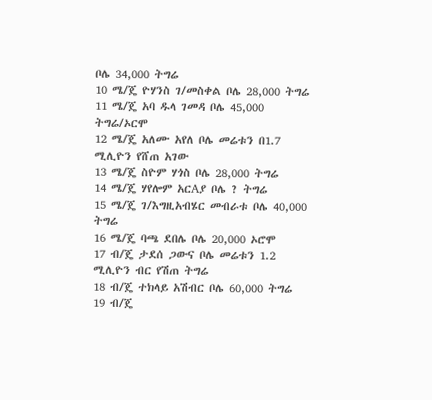ቦሌ 34,000 ትግሬ
10 ሜ/ጄ ዮሃንስ ገ/መስቀል ቦሌ 28,000 ትግሬ
11 ሜ/ጄ አባ ዱላ ገመዳ ቦሌ 45,000 ትግሬ/ኦርሞ
12 ሜ/ጄ አለሙ አየለ ቦሌ መሬቱን በ1.7 ሚሊዮን የሸጠ አገው
13 ሜ/ጄ ስዮም ሃጎስ ቦሌ 28,000 ትግሬ
14 ሜ/ጄ ሃየሎም አርAያ ቦሌ ? ትግሬ
15 ሜ/ጄ ገ/እግዚአብሄር መብራቱ ቦሌ 40,000 ትግሬ
16 ሜ/ጄ ባጫ ደበሌ ቦሌ 20,000 ኦሮሞ
17 ብ/ጄ ታደሰ ጋውና ቦሌ መሬቱን 1.2 ሚሊዮን ብር የሽጠ ትግሬ
18 ብ/ጄ ተክላይ አሽብር ቦሌ 60,000 ትግሬ
19 ብ/ጄ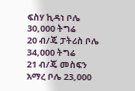ፍስሃ ኪዳነ ቦሌ 30,000 ትግሬ
20 ብ/ጄ ፓትሪስ ቦሌ 34,000 ትግሬ
21 ብ/ጄ መስፍን አማረ ቦሌ 23,000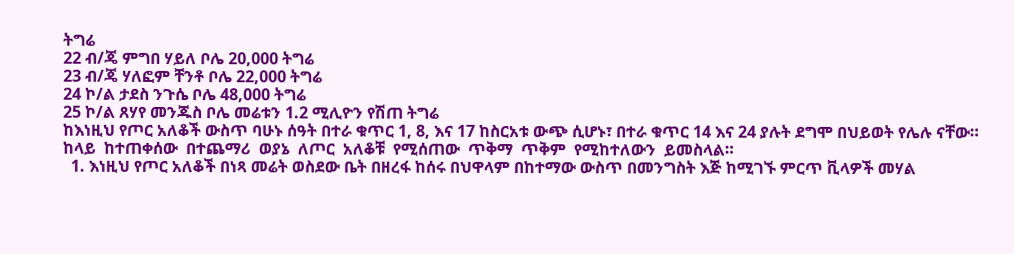ትግሬ
22 ብ/ጄ ምግበ ሃይለ ቦሌ 20,000 ትግሬ
23 ብ/ጄ ሃለፎም ቸንቶ ቦሌ 22,000 ትግሬ
24 ኮ/ል ታደስ ንጉሴ ቦሌ 48,000 ትግሬ
25 ኮ/ል ጸሃየ መንጁስ ቦሌ መሬቱን 1.2 ሚሊዮን የሽጠ ትግሬ
ከእነዚህ የጦር አለቆች ውስጥ ባሁኑ ሰዓት በተራ ቁጥር 1, 8, እና 17 ከስርአቱ ውጭ ሲሆኑ፣ በተራ ቁጥር 14 እና 24 ያሉት ደግሞ በህይወት የሌሉ ናቸው።
ከላይ  ከተጠቀሰው  በተጨማሪ  ወያኔ  ለጦር  አለቆቹ  የሚሰጠው  ጥቅማ  ጥቅም  የሚከተለውን  ይመስላል።
  1. እነዚህ የጦር አለቆች በነጻ መሬት ወስደው ቤት በዘረፋ ከሰሩ በህዋላም በከተማው ውስጥ በመንግስት እጅ ከሚገኙ ምርጥ ቪላዎች መሃል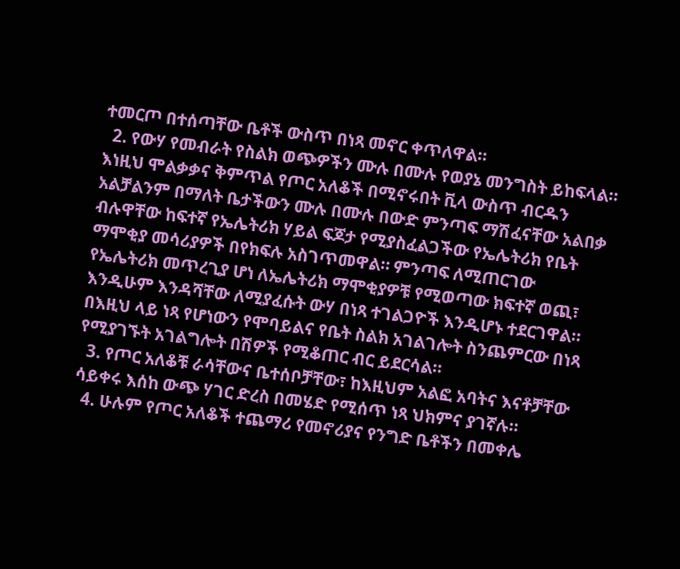ተመርጦ በተሰጣቸው ቤቶች ውስጥ በነጻ መኖር ቀጥለዋል።
  2. የውሃ የመብራት የስልክ ወጭዎችን ሙሉ በሙሉ የወያኔ መንግስት ይከፍላል። እነዚህ ሞልቃቃና ቅምጥል የጦር አለቆች በሚኖሩበት ቪላ ውስጥ ብርዱን አልቻልንም በማለት ቤታችውን ሙሉ በሙሉ በውድ ምንጣፍ ማሽፈናቸው አልበቃ ብሉዋቸው ከፍተኛ የኤሌትሪክ ሃይል ፍጆታ የሚያስፈልጋችው የኤሌትሪክ የቤት ማሞቂያ መሳሪያዎች በየክፍሉ አስገጥመዋል። ምንጣፍ ለሚጠርገው የኤሌትሪክ መጥረጊያ ሆነ ለኤሌትሪክ ማሞቂያዎቹ የሚወጣው ክፍተኛ ወጪ፣ እንዲሁም እንዳሻቸው ለሚያፈሱት ውሃ በነጻ ተገልጋዮች እንዲሆኑ ተደርገዋል። በእዚህ ላይ ነጻ የሆነውን የሞባይልና የቤት ስልክ አገልገሎት ስንጨምርው በነጻ የሚያገኙት አገልግሎት በሽዎች የሚቆጠር ብር ይደርሳል።
  3. የጦር አለቆቹ ራሳቸውና ቤተሰቦቻቸው፣ ከእዚህም አልፎ አባትና እናቶቻቸው ሳይቀሩ እሰከ ውጭ ሃገር ድረስ በመሄድ የሚሰጥ ነጻ ህክምና ያገኛሉ።
  4. ሁሉም የጦር አለቆች ተጨማሪ የመኖሪያና የንግድ ቤቶችን በመቀሌ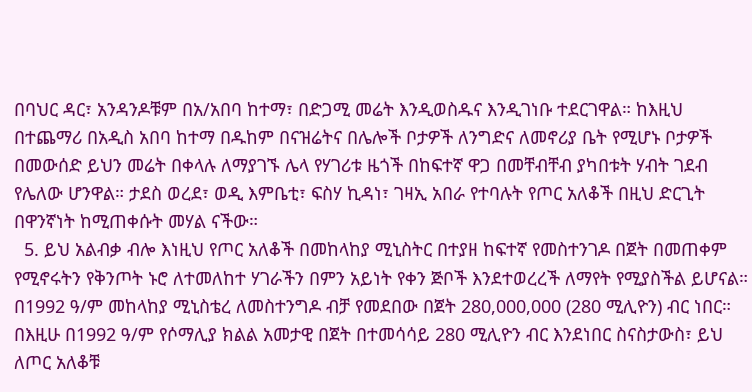በባህር ዳር፣ አንዳንዶቹም በአ/አበባ ከተማ፣ በድጋሚ መሬት እንዲወስዱና እንዲገነቡ ተደርገዋል። ከእዚህ በተጨማሪ በአዲስ አበባ ከተማ በዱከም በናዝሬትና በሌሎች ቦታዎች ለንግድና ለመኖሪያ ቤት የሚሆኑ ቦታዎች በመውሰድ ይህን መሬት በቀላሉ ለማያገኙ ሌላ የሃገሪቱ ዜጎች በከፍተኛ ዋጋ በመቸብቸብ ያካበቱት ሃብት ገደብ የሌለው ሆንዋል። ታደስ ወረደ፣ ወዲ እምቤቲ፣ ፍስሃ ኪዳነ፣ ገዛኢ አበራ የተባሉት የጦር አለቆች በዚህ ድርጊት በዋንኛነት ከሚጠቀሱት መሃል ናችው።
  5. ይህ አልብቃ ብሎ እነዚህ የጦር አለቆች በመከላከያ ሚኒስትር በተያዘ ከፍተኛ የመስተንገዶ በጀት በመጠቀም የሚኖሩትን የቅንጦት ኑሮ ለተመለከተ ሃገራችን በምን አይነት የቀን ጅቦች እንደተወረረች ለማየት የሚያስችል ይሆናል። በ1992 ዓ/ም መከላከያ ሚኒስቴረ ለመስተንግዶ ብቻ የመደበው በጀት 280,000,000 (280 ሚሊዮን) ብር ነበር። በእዚሁ በ1992 ዓ/ም የሶማሊያ ክልል አመታዊ በጀት በተመሳሳይ 280 ሚሊዮን ብር እንደነበር ስናስታውስ፣ ይህ ለጦር አለቆቹ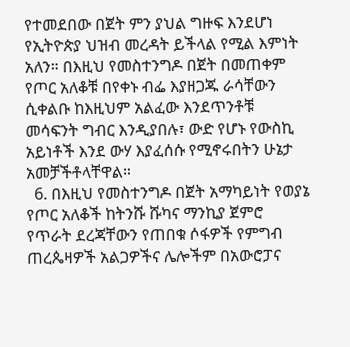የተመደበው በጀት ምን ያህል ግዙፍ እንደሆነ የኢትዮጵያ ህዝብ መረዳት ይችላል የሚል እምነት አለን። በእዚህ የመስተንግዶ በጀት በመጠቀም የጦር አለቆቹ በየቀኑ ብፌ እያዘጋጁ ራሳቸውን ሲቀልቡ ከእዚህም አልፈው እንደጥንቶቹ መሳፍንት ግብር እንዲያበሉ፣ ውድ የሆኑ የውስኪ አይነቶች እንደ ውሃ እያፈሰሱ የሚኖሩበትን ሁኔታ አመቻችቶላቸዋል።
  6. በእዚህ የመስተንግዶ በጀት አማካይነት የወያኔ የጦር አለቆች ከትንሹ ሹካና ማንኪያ ጀምሮ የጥራት ደረጃቸውን የጠበቁ ሶፋዎች የምግብ ጠረጴዛዎች አልጋዎችና ሌሎችም በአውሮፓና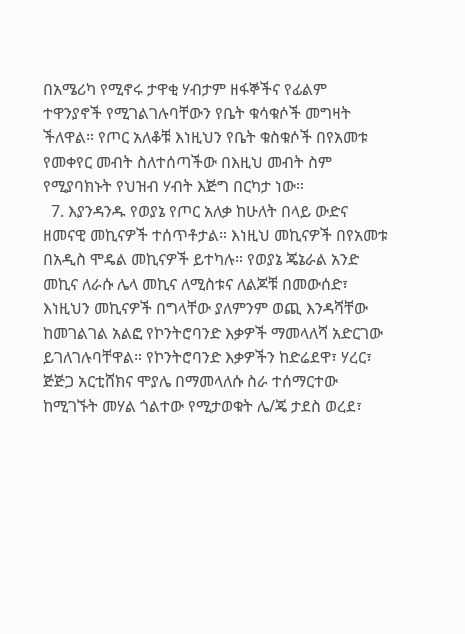በአሜሪካ የሚኖሩ ታዋቂ ሃብታም ዘፋኞችና የፊልም ተዋንያኖች የሚገልገሉባቸውን የቤት ቁሳቁሶች መግዛት ችለዋል። የጦር አለቆቹ እነዚህን የቤት ቁስቁሶች በየአመቱ የመቀየር መብት ስለተሰጣችው በእዚህ መብት ስም የሚያባክኑት የህዝብ ሃብት እጅግ በርካታ ነው።
  7. እያንዳንዱ የወያኔ የጦር አለቃ ከሁለት በላይ ውድና ዘመናዊ መኪናዎች ተሰጥቶታል። እነዚህ መኪናዎች በየአመቱ በአዲስ ሞዴል መኪናዎች ይተካሉ። የወያኔ ጄኔራል አንድ መኪና ለራሱ ሌላ መኪና ለሚስቱና ለልጆቹ በመውሰድ፣ እነዚህን መኪናዎች በግላቸው ያለምንም ወጪ እንዳሻቸው ከመገልገል አልፎ የኮንትሮባንድ እቃዎች ማመላለሻ አድርገው ይገለገሉባቸዋል። የኮንትሮባንድ እቃዎችን ከድሬደዋ፣ ሃረር፣ ጅጅጋ አርቲሸክና ሞያሌ በማመላለሱ ስራ ተሰማርተው ከሚገኙት መሃል ጎልተው የሚታወቁት ሌ/ጄ ታደስ ወረደ፣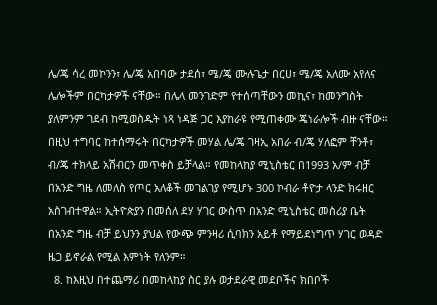ሌ/ጄ ሳረ መኮንን፣ ሌ/ጄ አበባው ታደሰ፣ ሜ/ጄ ሙሉጌታ በርሀ፣ ሜ/ጄ አለሙ አየለና ሌሎችም በርካታዎች ናቸው። በሌላ መንገድም የተሰጣቸውን መኪና፣ ከመንግስት ያለምንም ገደብ ከሚወስዱት ነጻ ነዳጅ ጋር እያከራዩ የሚጠቀሙ ጄነራሎች ብዙ ናቸው። በዚህ ተግባር ከተሰማሩት በርካታዎች መሃል ሌ/ጄ ገዛኢ አበራ ብ/ጄ ሃለፎም ቸንቶ፣ ብ/ጄ ተክላይ አሽብርን መጥቀስ ይቻላል። የመከላከያ ሚኒስቴር በ1993 አ/ም ብቻ በአንድ ግዜ ለመለስ የጦር አለቆች መገልገያ የሚሆኑ 300 ኮብራ ቶዮታ ላንድ ክሩዘር አስገብተዋል። ኢትዮጵያን በመሰለ ደሃ ሃገር ውስጥ በአንድ ሚኒስቴር መስሪያ ቤት በአንድ ግዜ ብቻ ይህንን ያህል የውጭ ምንዛሪ ሲባክን አይቶ የማይደነግጥ ሃገር ወዳድ ዜጋ ይኖራል የሚል እምነት የለንም።
  8. ከእዚህ በተጨማሪ በመከላከያ ስር ያሉ ወታደራዊ መደቦችና ክበቦች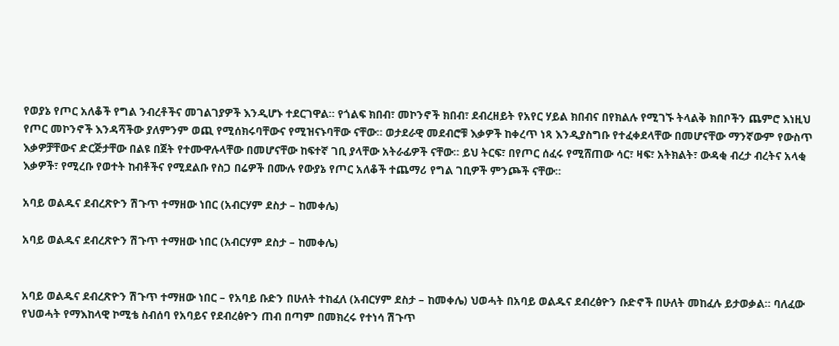የወያኔ የጦር አለቆች የግል ንብረቶችና መገልገያዎች እንዲሆኑ ተደርገዋል። የጎልፍ ክበብ፣ መኮንኖች ክበብ፣ ደብረዘይት የአየር ሃይል ክበብና በየክልሉ የሚገኙ ትላልቅ ክበቦችን ጨምሮ እነዚህ የጦር መኮንኖች እንዳሻችው ያለምንም ወጪ የሚሰክሩባቸውና የሚዝናኑባቸው ናቸው። ወታደራዊ መደብሮቹ እቃዎች ከቀረጥ ነጻ እንዲያስግቡ የተፈቀደላቸው በመሆናቸው ማንኛውም የውስጥ እቃዎቻቸውና ድርጅታቸው በልዩ በጀት የተሙዋሉላቸው በመሆናቸው ከፍተኛ ገቢ ያላቸው አትራፊዎች ናቸው። ይህ ትርፍ፣ በየጦር ሰፈሩ የሚሸጠው ሳር፣ ዛፍ፣ አትክልት፣ ውዳቂ ብረታ ብረትና አላቂ እቃዎች፣ የሚረቡ የወተት ከብቶችና የሚደልቡ የስጋ በሬዎች በሙሉ የውያኔ የጦር አለቆች ተጨማሪ የግል ገቢዎች ምንጮች ናቸው።

አባይ ወልዱና ደብረጽዮን ሽጉጥ ተማዘው ነበር (አብርሃም ደስታ – ከመቀሌ)

አባይ ወልዱና ደብረጽዮን ሽጉጥ ተማዘው ነበር (አብርሃም ደስታ – ከመቀሌ)


አባይ ወልዱና ደብረጽዮን ሽጉጥ ተማዘው ነበር – የአባይ ቡድን በሁለት ተከፈለ (አብርሃም ደስታ – ከመቀሌ) ህወሓት በአባይ ወልዱና ደብረፅዮን ቡድኖች በሁለት መከፈሉ ይታወቃል። ባለፈው የህወሓት የማእከላዊ ኮሚቴ ስብሰባ የአባይና የደብረፅዮን ጠብ በጣም በመክረሩ የተነሳ ሽጉጥ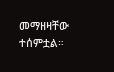መማዘዛቸው ተሰምቷል።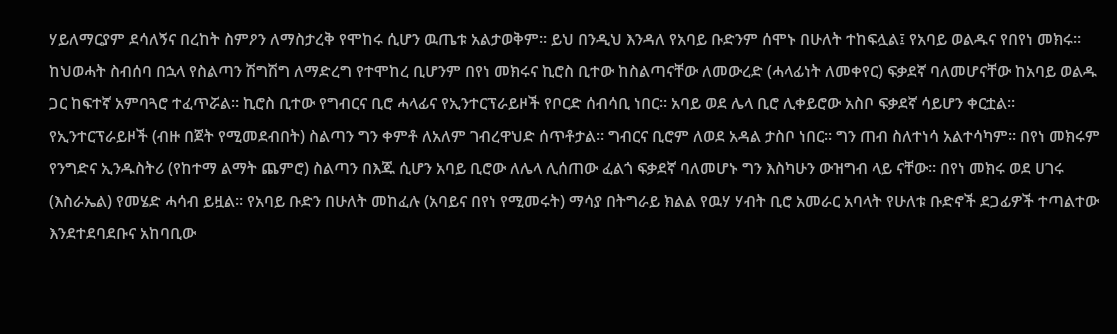ሃይለማርያም ደሳለኝና በረከት ስምዖን ለማስታረቅ የሞከሩ ሲሆን ዉጤቱ አልታወቅም። ይህ በንዲህ እንዳለ የአባይ ቡድንም ሰሞኑ በሁለት ተከፍሏል፤ የአባይ ወልዱና የበየነ መክሩ። ከህወሓት ስብሰባ በኋላ የስልጣን ሽግሽግ ለማድረግ የተሞከረ ቢሆንም በየነ መክሩና ኪሮስ ቢተው ከስልጣናቸው ለመውረድ (ሓላፊነት ለመቀየር) ፍቃደኛ ባለመሆናቸው ከአባይ ወልዱ ጋር ከፍተኛ አምባጓሮ ተፈጥሯል። ኪሮስ ቢተው የግብርና ቢሮ ሓላፊና የኢንተርፕራይዞች የቦርድ ሰብሳቢ ነበር። አባይ ወደ ሌላ ቢሮ ሊቀይሮው አስቦ ፍቃደኛ ሳይሆን ቀርቷል። የኢንተርፕራይዞች (ብዙ በጀት የሚመደብበት) ስልጣን ግን ቀምቶ ለአለም ገብረዋህድ ሰጥቶታል። ግብርና ቢሮም ለወደ አዳል ታስቦ ነበር። ግን ጠብ ስለተነሳ አልተሳካም። በየነ መክሩም የንግድና ኢንዱስትሪ (የከተማ ልማት ጨምሮ) ስልጣን በእጁ ሲሆን አባይ ቢሮው ለሌላ ሊሰጠው ፈልጎ ፍቃደኛ ባለመሆኑ ግን እስካሁን ውዝግብ ላይ ናቸው። በየነ መክሩ ወደ ሀገሩ (እስራኤል) የመሄድ ሓሳብ ይዟል። የአባይ ቡድን በሁለት መከፈሉ (አባይና በየነ የሚመሩት) ማሳያ በትግራይ ክልል የዉሃ ሃብት ቢሮ አመራር አባላት የሁለቱ ቡድኖች ደጋፊዎች ተጣልተው እንደተደባደቡና አከባቢው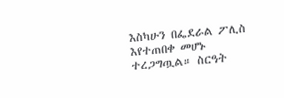እስካሁን በፌደራል ፖሊስ እየተጠበቀ መሆኑ ተረጋግጧል። ስርዓት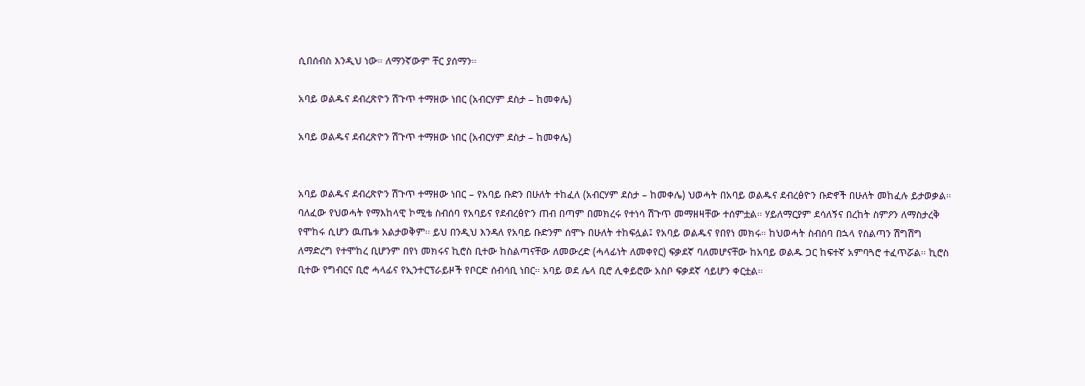ሲበሰብስ እንዲህ ነው። ለማንኛውም ቸር ያሰማን።

አባይ ወልዱና ደብረጽዮን ሽጉጥ ተማዘው ነበር (አብርሃም ደስታ – ከመቀሌ)

አባይ ወልዱና ደብረጽዮን ሽጉጥ ተማዘው ነበር (አብርሃም ደስታ – ከመቀሌ)


አባይ ወልዱና ደብረጽዮን ሽጉጥ ተማዘው ነበር – የአባይ ቡድን በሁለት ተከፈለ (አብርሃም ደስታ – ከመቀሌ) ህወሓት በአባይ ወልዱና ደብረፅዮን ቡድኖች በሁለት መከፈሉ ይታወቃል። ባለፈው የህወሓት የማእከላዊ ኮሚቴ ስብሰባ የአባይና የደብረፅዮን ጠብ በጣም በመክረሩ የተነሳ ሽጉጥ መማዘዛቸው ተሰምቷል። ሃይለማርያም ደሳለኝና በረከት ስምዖን ለማስታረቅ የሞከሩ ሲሆን ዉጤቱ አልታወቅም። ይህ በንዲህ እንዳለ የአባይ ቡድንም ሰሞኑ በሁለት ተከፍሏል፤ የአባይ ወልዱና የበየነ መክሩ። ከህወሓት ስብሰባ በኋላ የስልጣን ሽግሽግ ለማድረግ የተሞከረ ቢሆንም በየነ መክሩና ኪሮስ ቢተው ከስልጣናቸው ለመውረድ (ሓላፊነት ለመቀየር) ፍቃደኛ ባለመሆናቸው ከአባይ ወልዱ ጋር ከፍተኛ አምባጓሮ ተፈጥሯል። ኪሮስ ቢተው የግብርና ቢሮ ሓላፊና የኢንተርፕራይዞች የቦርድ ሰብሳቢ ነበር። አባይ ወደ ሌላ ቢሮ ሊቀይሮው አስቦ ፍቃደኛ ሳይሆን ቀርቷል።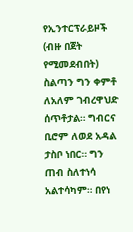የኢንተርፕራይዞች (ብዙ በጀት የሚመደብበት) ስልጣን ግን ቀምቶ ለአለም ገብረዋህድ ሰጥቶታል። ግብርና ቢሮም ለወደ አዳል ታስቦ ነበር። ግን ጠብ ስለተነሳ አልተሳካም። በየነ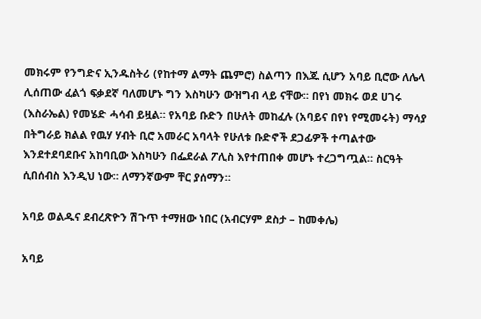መክሩም የንግድና ኢንዱስትሪ (የከተማ ልማት ጨምሮ) ስልጣን በእጁ ሲሆን አባይ ቢሮው ለሌላ ሊሰጠው ፈልጎ ፍቃደኛ ባለመሆኑ ግን እስካሁን ውዝግብ ላይ ናቸው። በየነ መክሩ ወደ ሀገሩ (እስራኤል) የመሄድ ሓሳብ ይዟል። የአባይ ቡድን በሁለት መከፈሉ (አባይና በየነ የሚመሩት) ማሳያ በትግራይ ክልል የዉሃ ሃብት ቢሮ አመራር አባላት የሁለቱ ቡድኖች ደጋፊዎች ተጣልተው እንደተደባደቡና አከባቢው እስካሁን በፌደራል ፖሊስ እየተጠበቀ መሆኑ ተረጋግጧል። ስርዓት ሲበሰብስ እንዲህ ነው። ለማንኛውም ቸር ያሰማን።

አባይ ወልዱና ደብረጽዮን ሽጉጥ ተማዘው ነበር (አብርሃም ደስታ – ከመቀሌ)

አባይ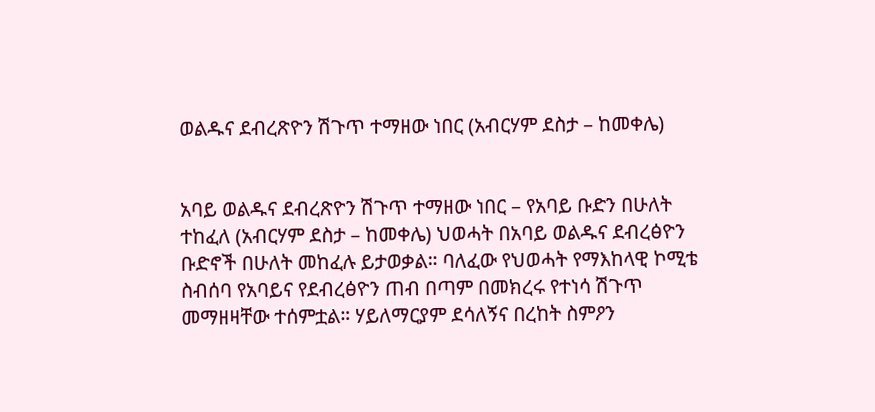ወልዱና ደብረጽዮን ሽጉጥ ተማዘው ነበር (አብርሃም ደስታ – ከመቀሌ)


አባይ ወልዱና ደብረጽዮን ሽጉጥ ተማዘው ነበር – የአባይ ቡድን በሁለት ተከፈለ (አብርሃም ደስታ – ከመቀሌ) ህወሓት በአባይ ወልዱና ደብረፅዮን ቡድኖች በሁለት መከፈሉ ይታወቃል። ባለፈው የህወሓት የማእከላዊ ኮሚቴ ስብሰባ የአባይና የደብረፅዮን ጠብ በጣም በመክረሩ የተነሳ ሽጉጥ መማዘዛቸው ተሰምቷል። ሃይለማርያም ደሳለኝና በረከት ስምዖን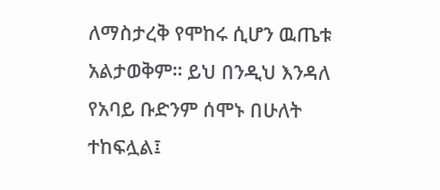ለማስታረቅ የሞከሩ ሲሆን ዉጤቱ አልታወቅም። ይህ በንዲህ እንዳለ የአባይ ቡድንም ሰሞኑ በሁለት ተከፍሏል፤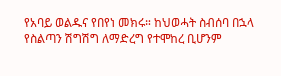የአባይ ወልዱና የበየነ መክሩ። ከህወሓት ስብሰባ በኋላ የስልጣን ሽግሽግ ለማድረግ የተሞከረ ቢሆንም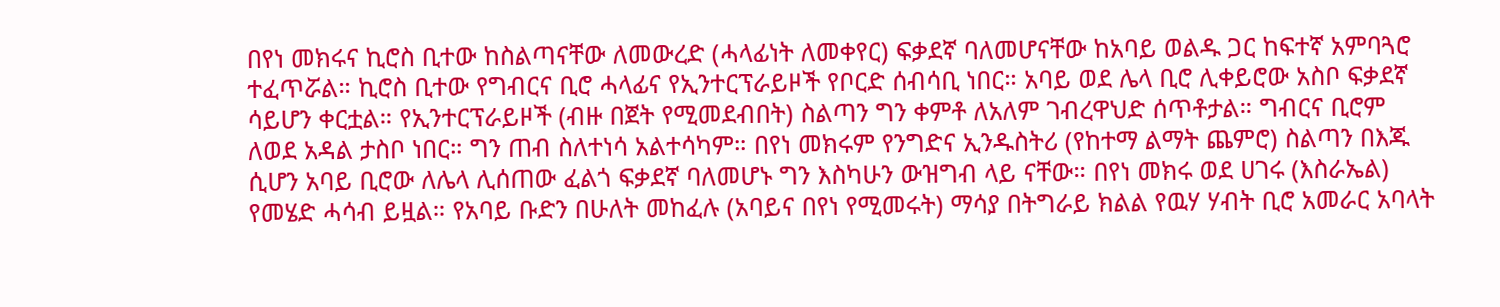በየነ መክሩና ኪሮስ ቢተው ከስልጣናቸው ለመውረድ (ሓላፊነት ለመቀየር) ፍቃደኛ ባለመሆናቸው ከአባይ ወልዱ ጋር ከፍተኛ አምባጓሮ ተፈጥሯል። ኪሮስ ቢተው የግብርና ቢሮ ሓላፊና የኢንተርፕራይዞች የቦርድ ሰብሳቢ ነበር። አባይ ወደ ሌላ ቢሮ ሊቀይሮው አስቦ ፍቃደኛ ሳይሆን ቀርቷል። የኢንተርፕራይዞች (ብዙ በጀት የሚመደብበት) ስልጣን ግን ቀምቶ ለአለም ገብረዋህድ ሰጥቶታል። ግብርና ቢሮም ለወደ አዳል ታስቦ ነበር። ግን ጠብ ስለተነሳ አልተሳካም። በየነ መክሩም የንግድና ኢንዱስትሪ (የከተማ ልማት ጨምሮ) ስልጣን በእጁ ሲሆን አባይ ቢሮው ለሌላ ሊሰጠው ፈልጎ ፍቃደኛ ባለመሆኑ ግን እስካሁን ውዝግብ ላይ ናቸው። በየነ መክሩ ወደ ሀገሩ (እስራኤል) የመሄድ ሓሳብ ይዟል። የአባይ ቡድን በሁለት መከፈሉ (አባይና በየነ የሚመሩት) ማሳያ በትግራይ ክልል የዉሃ ሃብት ቢሮ አመራር አባላት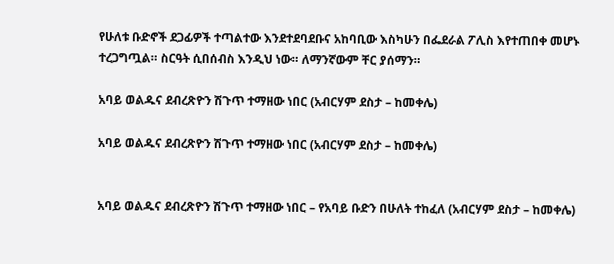የሁለቱ ቡድኖች ደጋፊዎች ተጣልተው እንደተደባደቡና አከባቢው እስካሁን በፌደራል ፖሊስ እየተጠበቀ መሆኑ ተረጋግጧል። ስርዓት ሲበሰብስ እንዲህ ነው። ለማንኛውም ቸር ያሰማን።

አባይ ወልዱና ደብረጽዮን ሽጉጥ ተማዘው ነበር (አብርሃም ደስታ – ከመቀሌ)

አባይ ወልዱና ደብረጽዮን ሽጉጥ ተማዘው ነበር (አብርሃም ደስታ – ከመቀሌ)


አባይ ወልዱና ደብረጽዮን ሽጉጥ ተማዘው ነበር – የአባይ ቡድን በሁለት ተከፈለ (አብርሃም ደስታ – ከመቀሌ)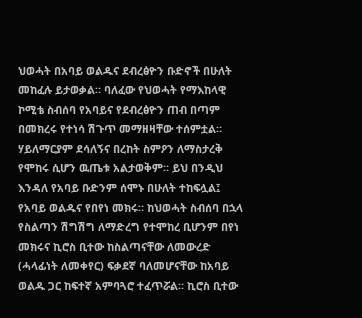ህወሓት በአባይ ወልዱና ደብረፅዮን ቡድኖች በሁለት መከፈሉ ይታወቃል። ባለፈው የህወሓት የማእከላዊ ኮሚቴ ስብሰባ የአባይና የደብረፅዮን ጠብ በጣም በመክረሩ የተነሳ ሽጉጥ መማዘዛቸው ተሰምቷል። ሃይለማርያም ደሳለኝና በረከት ስምዖን ለማስታረቅ የሞከሩ ሲሆን ዉጤቱ አልታወቅም። ይህ በንዲህ እንዳለ የአባይ ቡድንም ሰሞኑ በሁለት ተከፍሏል፤ የአባይ ወልዱና የበየነ መክሩ። ከህወሓት ስብሰባ በኋላ የስልጣን ሽግሽግ ለማድረግ የተሞከረ ቢሆንም በየነ መክሩና ኪሮስ ቢተው ከስልጣናቸው ለመውረድ (ሓላፊነት ለመቀየር) ፍቃደኛ ባለመሆናቸው ከአባይ ወልዱ ጋር ከፍተኛ አምባጓሮ ተፈጥሯል። ኪሮስ ቢተው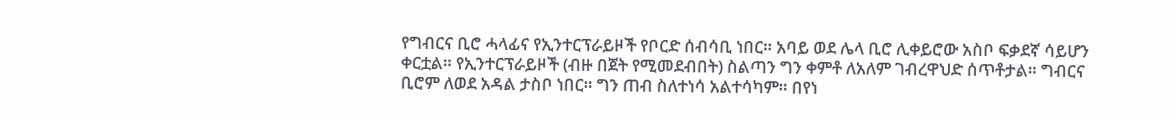የግብርና ቢሮ ሓላፊና የኢንተርፕራይዞች የቦርድ ሰብሳቢ ነበር። አባይ ወደ ሌላ ቢሮ ሊቀይሮው አስቦ ፍቃደኛ ሳይሆን ቀርቷል። የኢንተርፕራይዞች (ብዙ በጀት የሚመደብበት) ስልጣን ግን ቀምቶ ለአለም ገብረዋህድ ሰጥቶታል። ግብርና ቢሮም ለወደ አዳል ታስቦ ነበር። ግን ጠብ ስለተነሳ አልተሳካም። በየነ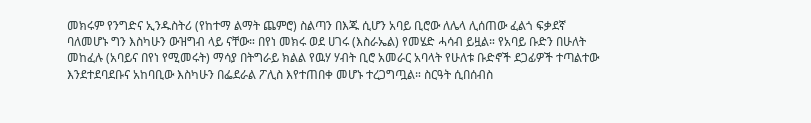መክሩም የንግድና ኢንዱስትሪ (የከተማ ልማት ጨምሮ) ስልጣን በእጁ ሲሆን አባይ ቢሮው ለሌላ ሊሰጠው ፈልጎ ፍቃደኛ ባለመሆኑ ግን እስካሁን ውዝግብ ላይ ናቸው። በየነ መክሩ ወደ ሀገሩ (እስራኤል) የመሄድ ሓሳብ ይዟል። የአባይ ቡድን በሁለት መከፈሉ (አባይና በየነ የሚመሩት) ማሳያ በትግራይ ክልል የዉሃ ሃብት ቢሮ አመራር አባላት የሁለቱ ቡድኖች ደጋፊዎች ተጣልተው እንደተደባደቡና አከባቢው እስካሁን በፌደራል ፖሊስ እየተጠበቀ መሆኑ ተረጋግጧል። ስርዓት ሲበሰብስ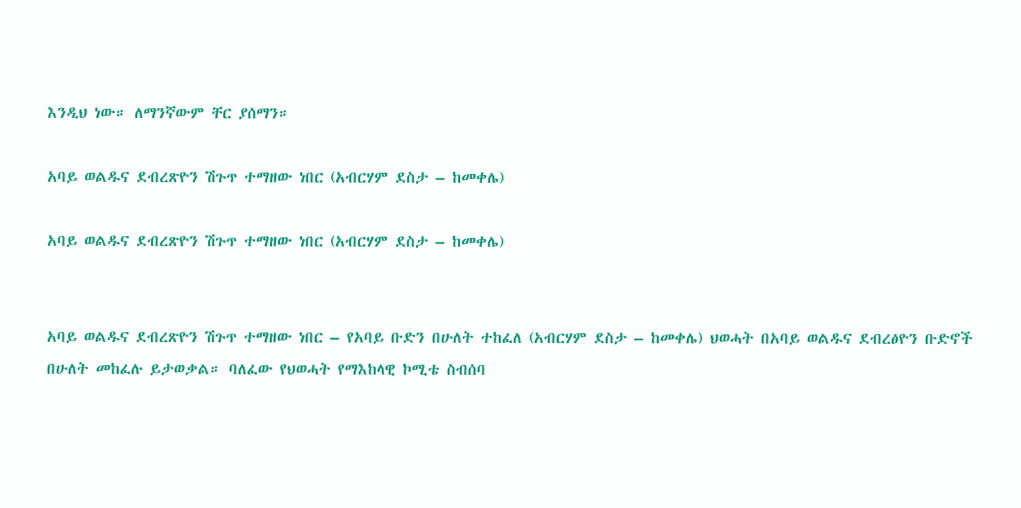እንዲህ ነው። ለማንኛውም ቸር ያሰማን።

አባይ ወልዱና ደብረጽዮን ሽጉጥ ተማዘው ነበር (አብርሃም ደስታ – ከመቀሌ)

አባይ ወልዱና ደብረጽዮን ሽጉጥ ተማዘው ነበር (አብርሃም ደስታ – ከመቀሌ)


አባይ ወልዱና ደብረጽዮን ሽጉጥ ተማዘው ነበር – የአባይ ቡድን በሁለት ተከፈለ (አብርሃም ደስታ – ከመቀሌ) ህወሓት በአባይ ወልዱና ደብረፅዮን ቡድኖች በሁለት መከፈሉ ይታወቃል። ባለፈው የህወሓት የማእከላዊ ኮሚቴ ስብሰባ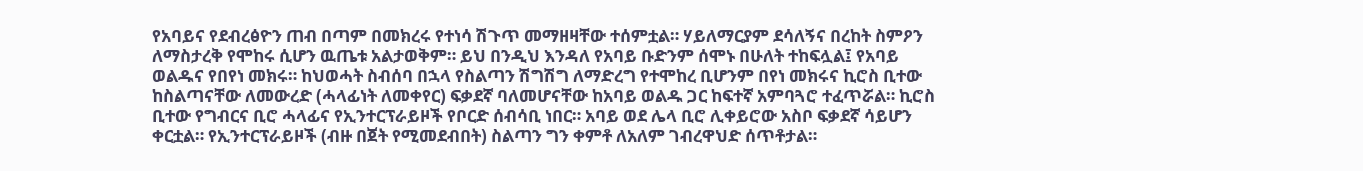የአባይና የደብረፅዮን ጠብ በጣም በመክረሩ የተነሳ ሽጉጥ መማዘዛቸው ተሰምቷል። ሃይለማርያም ደሳለኝና በረከት ስምዖን ለማስታረቅ የሞከሩ ሲሆን ዉጤቱ አልታወቅም። ይህ በንዲህ እንዳለ የአባይ ቡድንም ሰሞኑ በሁለት ተከፍሏል፤ የአባይ ወልዱና የበየነ መክሩ። ከህወሓት ስብሰባ በኋላ የስልጣን ሽግሽግ ለማድረግ የተሞከረ ቢሆንም በየነ መክሩና ኪሮስ ቢተው ከስልጣናቸው ለመውረድ (ሓላፊነት ለመቀየር) ፍቃደኛ ባለመሆናቸው ከአባይ ወልዱ ጋር ከፍተኛ አምባጓሮ ተፈጥሯል። ኪሮስ ቢተው የግብርና ቢሮ ሓላፊና የኢንተርፕራይዞች የቦርድ ሰብሳቢ ነበር። አባይ ወደ ሌላ ቢሮ ሊቀይሮው አስቦ ፍቃደኛ ሳይሆን ቀርቷል። የኢንተርፕራይዞች (ብዙ በጀት የሚመደብበት) ስልጣን ግን ቀምቶ ለአለም ገብረዋህድ ሰጥቶታል።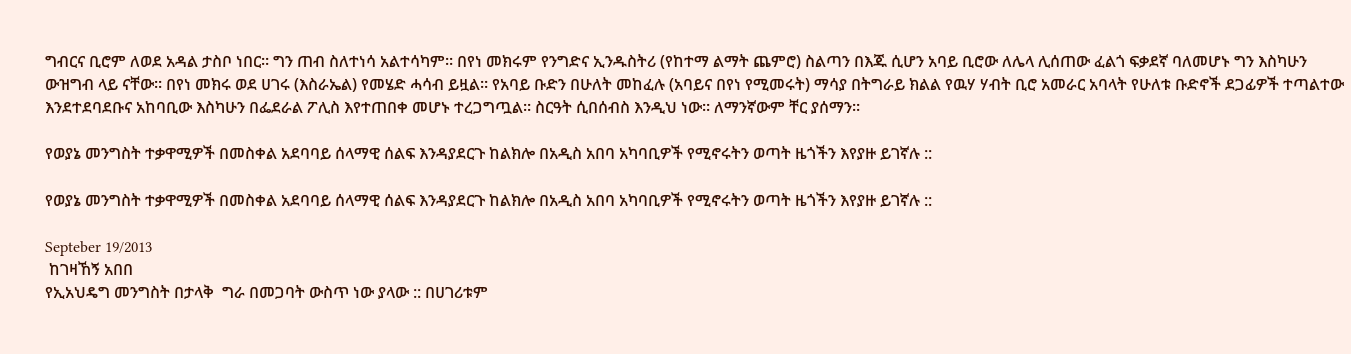ግብርና ቢሮም ለወደ አዳል ታስቦ ነበር። ግን ጠብ ስለተነሳ አልተሳካም። በየነ መክሩም የንግድና ኢንዱስትሪ (የከተማ ልማት ጨምሮ) ስልጣን በእጁ ሲሆን አባይ ቢሮው ለሌላ ሊሰጠው ፈልጎ ፍቃደኛ ባለመሆኑ ግን እስካሁን ውዝግብ ላይ ናቸው። በየነ መክሩ ወደ ሀገሩ (እስራኤል) የመሄድ ሓሳብ ይዟል። የአባይ ቡድን በሁለት መከፈሉ (አባይና በየነ የሚመሩት) ማሳያ በትግራይ ክልል የዉሃ ሃብት ቢሮ አመራር አባላት የሁለቱ ቡድኖች ደጋፊዎች ተጣልተው እንደተደባደቡና አከባቢው እስካሁን በፌደራል ፖሊስ እየተጠበቀ መሆኑ ተረጋግጧል። ስርዓት ሲበሰብስ እንዲህ ነው። ለማንኛውም ቸር ያሰማን።

የወያኔ መንግስት ተቃዋሚዎች በመስቀል አደባባይ ሰላማዊ ሰልፍ እንዳያደርጉ ከልክሎ በአዲስ አበባ አካባቢዎች የሚኖሩትን ወጣት ዜጎችን እየያዙ ይገኛሉ ::

የወያኔ መንግስት ተቃዋሚዎች በመስቀል አደባባይ ሰላማዊ ሰልፍ እንዳያደርጉ ከልክሎ በአዲስ አበባ አካባቢዎች የሚኖሩትን ወጣት ዜጎችን እየያዙ ይገኛሉ ::

Septeber 19/2013
 ከገዛኸኝ አበበ
የኢአህዴግ መንግስት በታላቅ  ግራ በመጋባት ውስጥ ነው ያላው :: በሀገሪቱም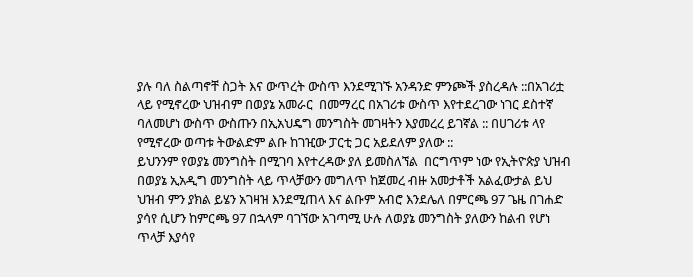ያሉ ባለ ስልጣኖቸ ስጋት እና ውጥረት ውስጥ እንደሚገኙ አንዳንድ ምንጮች ያስረዳሉ ::በአገሪቷ ላይ የሚኖረው ህዝብም በወያኔ አመራር  በመማረር በአገሪቱ ውስጥ እየተደረገው ነገር ደስተኛ ባለመሆነ ውስጥ ውስጡን በኢአህዴግ መንግስት መገዛትን እያመረረ ይገኛል :: በሀገሪቱ ላየ የሚኖረው ወጣቱ ትውልድም ልቡ ከገዢው ፓርቲ ጋር አይደለም ያለው ::
ይህንንም የወያኔ መንግስት በሚገባ እየተረዳው ያለ ይመስለኘል  በርግጥም ነው የኢትዮጵያ ህዝብ በወያኔ ኢአዲግ መንግስት ላይ ጥላቻውን መግለጥ ከጀመረ ብዙ አመታቶች አልፈውታል ይህ ህዝብ ምን ያክል ይሄን አገዛዝ እንደሚጠላ እና ልቡም አብሮ እንደሌለ በምርጫ 97 ጌዜ በገሐድ ያሳየ ሲሆን ከምርጫ 97 በኋላም ባገኘው አገጣሚ ሁሉ ለወያኔ መንግስት ያለውን ከልብ የሆነ ጥላቻ እያሳየ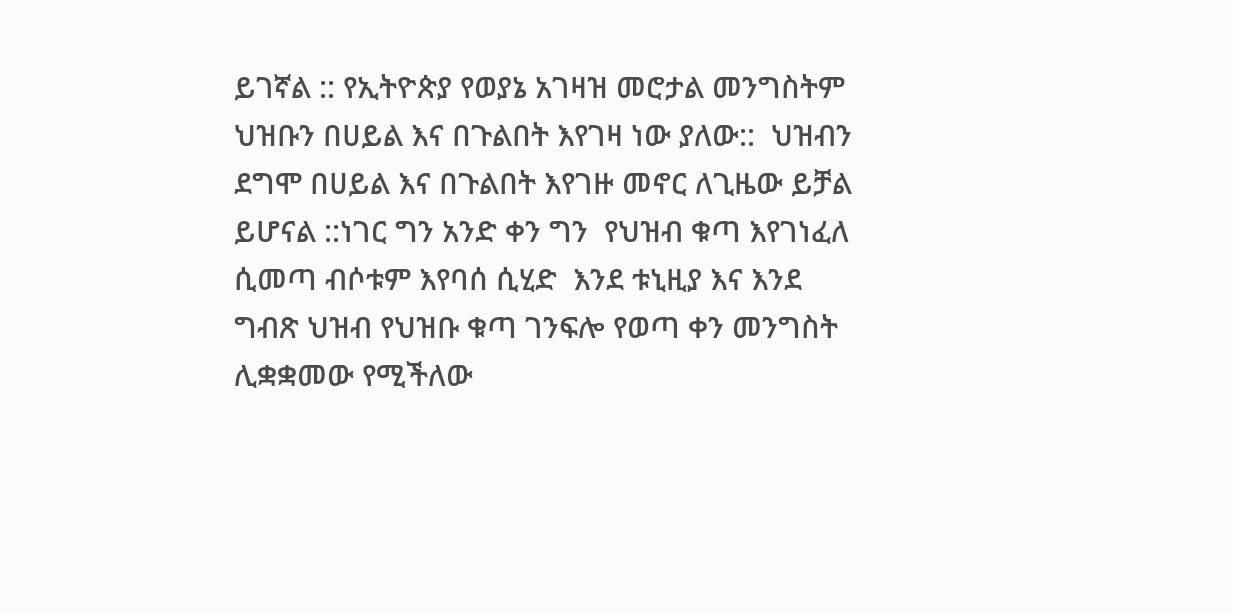ይገኛል :: የኢትዮጵያ የወያኔ አገዛዝ መሮታል መንግስትም ህዝቡን በሀይል እና በጉልበት እየገዛ ነው ያለው::  ህዝብን ደግሞ በሀይል እና በጉልበት እየገዙ መኖር ለጊዜው ይቻል ይሆናል ::ነገር ግን አንድ ቀን ግን  የህዝብ ቁጣ እየገነፈለ ሲመጣ ብሶቱም እየባሰ ሲሂድ  እንደ ቱኒዚያ እና እንደ ግብጽ ህዝብ የህዝቡ ቁጣ ገንፍሎ የወጣ ቀን መንግስት ሊቋቋመው የሚችለው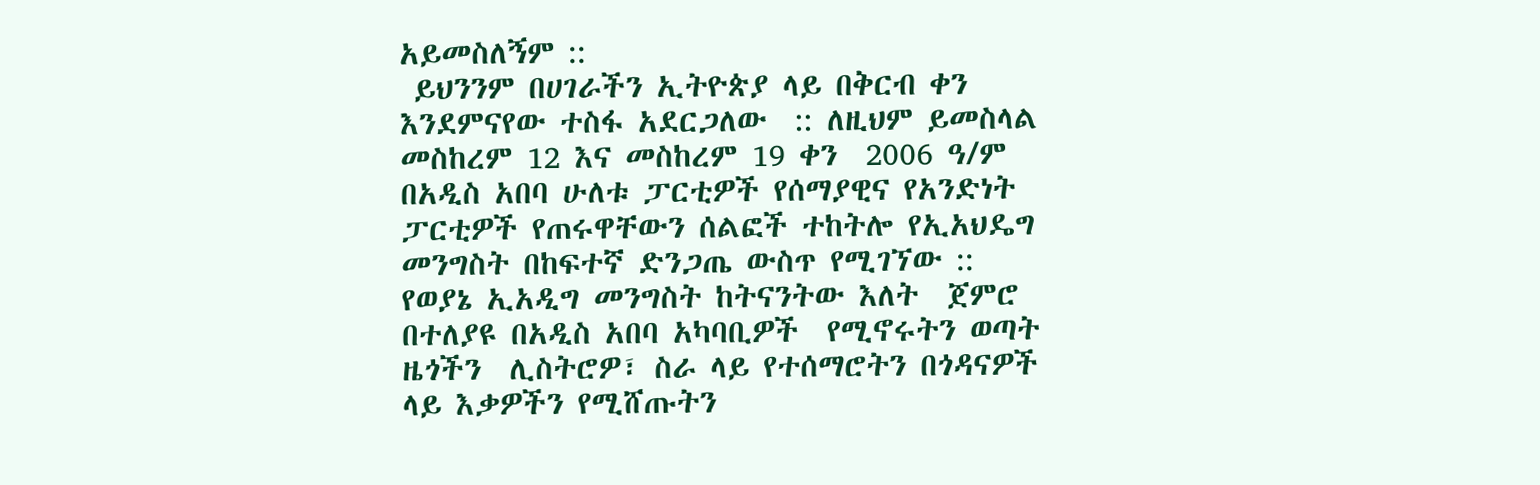አይመስለኝም ::
 ይህንንም በሀገራችን ኢትዮጵያ ላይ በቅርብ ቀን እንደምናየው ተስፋ አደርጋለው  :: ለዚህም ይመስላል  መስከረም 12 እና መስከረም 19 ቀን  2006 ዓ/ም በአዲስ አበባ ሁለቱ ፓርቲዎች የሰማያዊና የአንድነት ፓርቲዎች የጠሩዋቸውን ሰልፎች ተከትሎ የኢአህዴግ መንግስት በከፍተኛ ድንጋጤ ውስጥ የሚገኘው ::
የወያኔ ኢአዲግ መንግስት ከትናንትው እለት  ጀምሮ  በተለያዩ በአዲስ አበባ አካባቢዎች  የሚኖሩትን ወጣት ዜጎችን  ሊስትሮዎ፣ ስራ ላይ የተሰማሮትን በጎዳናዎች ላይ እቃዎችን የሚሸጡትን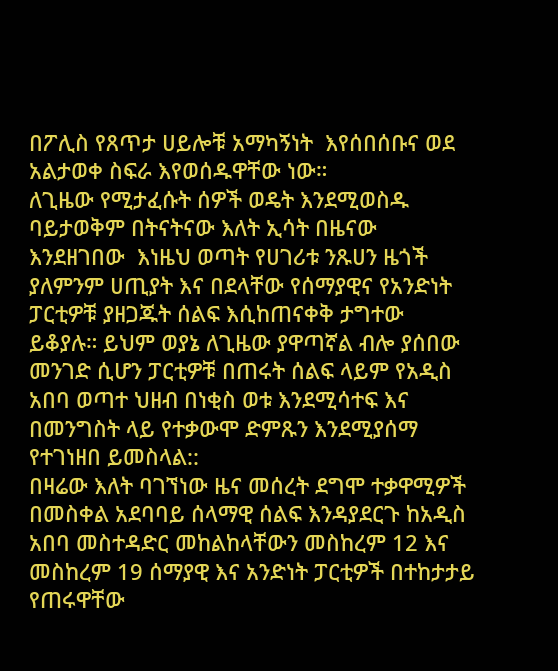በፖሊስ የጸጥታ ሀይሎቹ አማካኝነት  እየሰበሰቡና ወደ አልታወቀ ስፍራ እየወሰዱዋቸው ነው።
ለጊዜው የሚታፈሱት ሰዎች ወዴት እንደሚወስዱ ባይታወቅም በትናትናው እለት ኢሳት በዜናው እንደዘገበው  እነዜህ ወጣት የሀገሪቱ ንጹሀን ዜጎች ያለምንም ሀጢያት እና በደላቸው የሰማያዊና የአንድነት  ፓርቲዎቹ ያዘጋጁት ሰልፍ እሲከጠናቀቅ ታግተው ይቆያሉ። ይህም ወያኔ ለጊዜው ያዋጣኛል ብሎ ያሰበው መንገድ ሲሆን ፓርቲዎቹ በጠሩት ሰልፍ ላይም የአዲስ አበባ ወጣተ ህዘብ በነቂስ ወቱ እንደሚሳተፍ እና በመንግስት ላይ የተቃውሞ ድምጹን እንደሚያሰማ የተገነዘበ ይመስላል::
በዛሬው እለት ባገኘነው ዜና መሰረት ደግሞ ተቃዋሚዎች በመስቀል አደባባይ ሰላማዊ ሰልፍ እንዳያደርጉ ከአዲስ አበባ መስተዳድር መከልከላቸውን መስከረም 12 እና መስከረም 19 ሰማያዊ እና አንድነት ፓርቲዎች በተከታታይ የጠሩዋቸው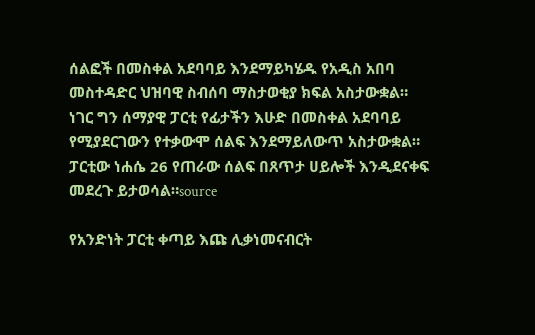ሰልፎች በመስቀል አደባባይ እንደማይካሄዱ የአዲስ አበባ መስተዳድር ህዝባዊ ስብሰባ ማስታወቂያ ክፍል አስታውቋል።
ነገር ግን ሰማያዊ ፓርቲ የፊታችን እሁድ በመስቀል አደባባይ የሚያደርገውን የተቃውሞ ሰልፍ እንደማይለውጥ አስታውቋል። ፓርቲው ነሐሴ 26 የጠራው ሰልፍ በጸጥታ ሀይሎች እንዲደናቀፍ መደረጉ ይታወሳል።source

የአንድነት ፓርቲ ቀጣይ እጩ ሊቃነመናብርት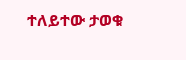ተለይተው ታወቁ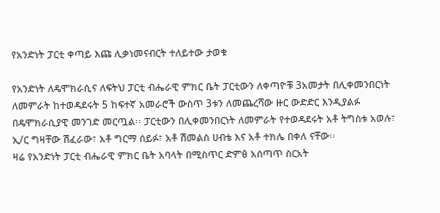የአንድነት ፓርቲ ቀጣይ እጩ ሊቃነመናብርት ተለይተው ታወቁ

የአንድነት ለዴሞክራሲና ለፍትህ ፓርቲ ብሔራዊ ምክር ቤት ፓርቲውን ለቀጣዮቹ 3አመታት በሊቀመንበርነት ለመምራት ከተወዳደሩት 5 ከፍተኛ አመራሮች ውስጥ 3ቱን ለመጨረሻው ዙር ውድድር እንዲያልፉ በዴሞክራሲያዊ መንገድ መርጧል፡፡ ፓርቲውን በሊቀመንበርነት ለመምራት የተወዳደሩት አቶ ትግስቱ አወሉ፣ ኢ/ር ግዛቸው ሽፈራው፣ አቶ ግርማ ሰይፉ፣ አቶ ሽመልስ ሀብቴ እና አቶ ተክሌ በቀለ ናቸው፡፡
ዛሬ የአንድነት ፓርቲ ብሔራዊ ምክር ቤት አባላት በሚስጥር ድምፅ አሰጣጥ ስርአት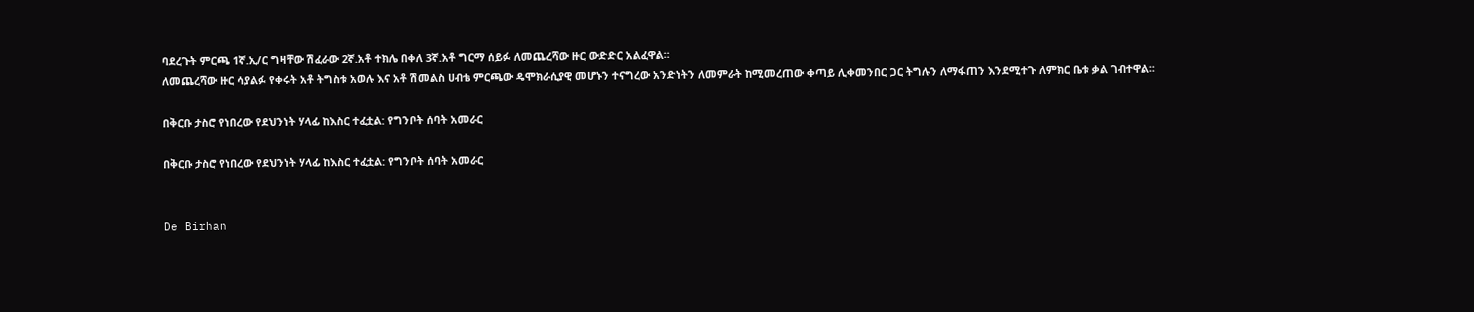ባደረጉት ምርጫ 1ኛ.ኢ/ር ግዛቸው ሽፈራው 2ኛ.አቶ ተክሌ በቀለ 3ኛ.አቶ ግርማ ሰይፉ ለመጨረሻው ዙር ውድድር አልፈዋል፡፡
ለመጨረሻው ዙር ሳያልፉ የቀሩት አቶ ትግስቱ አወሉ እና አቶ ሽመልስ ሀብቴ ምርጫው ዴሞክራሲያዊ መሆኑን ተናግረው አንድነትን ለመምራት ከሚመረጠው ቀጣይ ሊቀመንበር ጋር ትግሉን ለማፋጠን እንደሚተጉ ለምክር ቤቱ ቃል ገብተዋል፡፡

በቅርቡ ታስሮ የነበረው የደህንነት ሃላፊ ከእስር ተፈቷል: የግንቦት ሰባት አመራር

በቅርቡ ታስሮ የነበረው የደህንነት ሃላፊ ከእስር ተፈቷል: የግንቦት ሰባት አመራር


De Birhan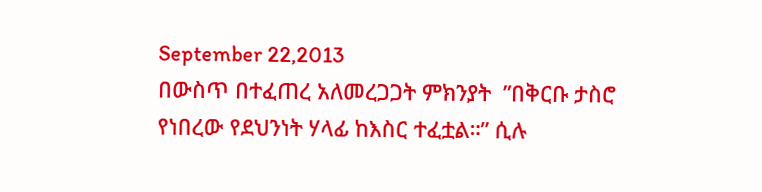September 22,2013
በውስጥ በተፈጠረ አለመረጋጋት ምክንያት  ”በቅርቡ ታስሮ የነበረው የደህንነት ሃላፊ ከእስር ተፈቷል።” ሲሉ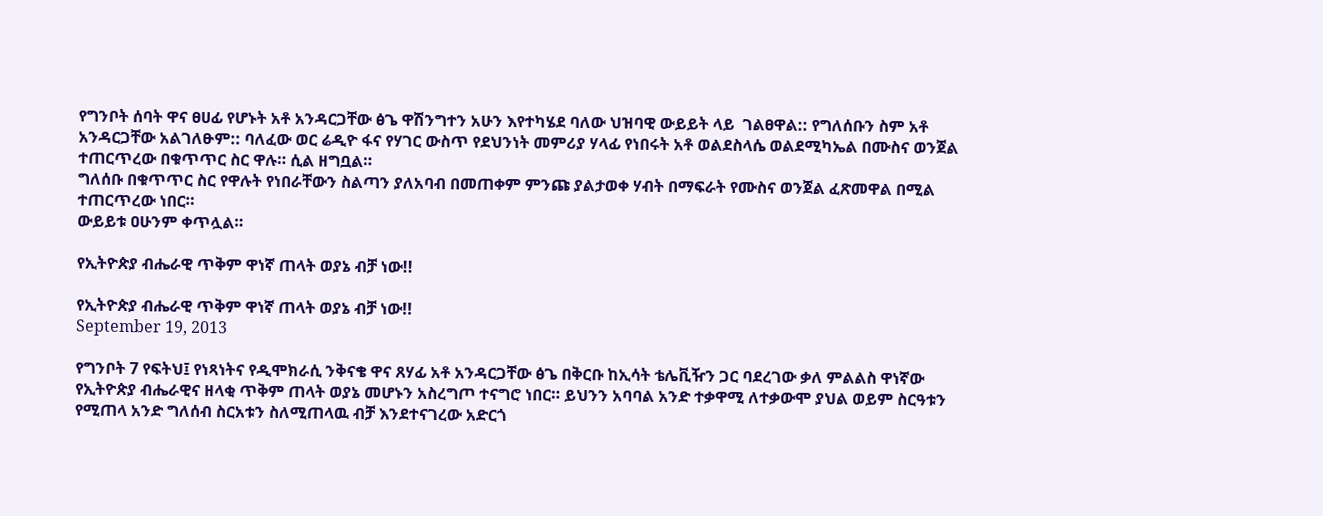የግንቦት ሰባት ዋና ፀሀፊ የሆኑት አቶ አንዳርጋቸው ፅጌ ዋሽንግተን አሁን እየተካሄደ ባለው ህዝባዊ ውይይት ላይ  ገልፀዋል:: የግለሰቡን ስም አቶ አንዳርጋቸው አልገለፁም:: ባለፈው ወር ሬዲዮ ፋና የሃገር ውስጥ የደህንነት መምሪያ ሃላፊ የነበሩት አቶ ወልደስላሴ ወልደሚካኤል በሙስና ወንጀል ተጠርጥረው በቁጥጥር ስር ዋሉ። ሲል ዘግቧል።
ግለሰቡ በቁጥጥር ስር የዋሉት የነበራቸውን ስልጣን ያለአባብ በመጠቀም ምንጩ ያልታወቀ ሃብት በማፍራት የሙስና ወንጀል ፈጽመዋል በሚል  ተጠርጥረው ነበር።
ውይይቱ ዐሁንም ቀጥሏል።

የኢትዮጵያ ብሔራዊ ጥቅም ዋነኛ ጠላት ወያኔ ብቻ ነው!!

የኢትዮጵያ ብሔራዊ ጥቅም ዋነኛ ጠላት ወያኔ ብቻ ነው!!
September 19, 2013

የግንቦት 7 የፍትህ፤ የነጻነትና የዲሞክራሲ ንቅናቄ ዋና ጸሃፊ አቶ አንዳርጋቸው ፅጌ በቅርቡ ከኢሳት ቴሌቪዥን ጋር ባደረገው ቃለ ምልልስ ዋነኛው የኢትዮጵያ ብሔራዊና ዘላቂ ጥቅም ጠላት ወያኔ መሆኑን አስረግጦ ተናግሮ ነበር። ይህንን አባባል አንድ ተቃዋሚ ለተቃውሞ ያህል ወይም ስርዓቱን የሚጠላ አንድ ግለሰብ ስርአቱን ስለሚጠላዉ ብቻ እንደተናገረው አድርጎ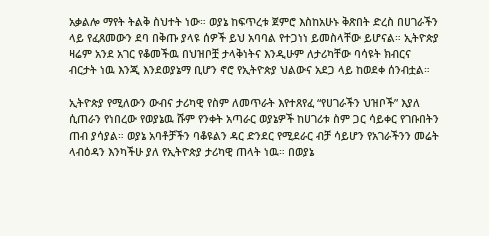አቃልሎ ማየት ትልቅ ስህተት ነው። ወያኔ ከፍጥረቱ ጀምሮ እስከአሁኑ ቅጽበት ድረስ በሀገራችን ላይ የፈጸመውን ደባ በቅጡ ያላዩ ሰዎች ይህ አባባል የተጋነነ ይመስላቸው ይሆናል። ኢትዮጵያ ዛሬም አንደ አገር የቆመችዉ በህዝቦቿ ታላቅነትና እንዲሁም ለታሪካቸው ባሳዩት ክብርና ብርታት ነዉ እንጂ እንደወያኔማ ቢሆን ኖሮ የኢትዮጵያ ህልውና አደጋ ላይ ከወደቀ ሰንብቷል።

ኢትዮጵያ የሚለውን ውብና ታሪካዊ የስም ለመጥራት እየተጸየፈ “የሀገራችን ህዝቦች” እያለ ሲጠራን የነበረው የወያኔዉ ሹም የንቀት አጣራር ወያኔዎች ከሀገሪቱ ስም ጋር ሳይቀር የገቡበትን ጠብ ያሳያል። ወያኔ አባቶቻችን ባቆዩልን ዳር ድንደር የሚደራር ብቻ ሳይሆን የአገራችንን መሬት ላብዕዳን እንካችሁ ያለ የኢትዮጵያ ታሪካዊ ጠላት ነዉ። በወያኔ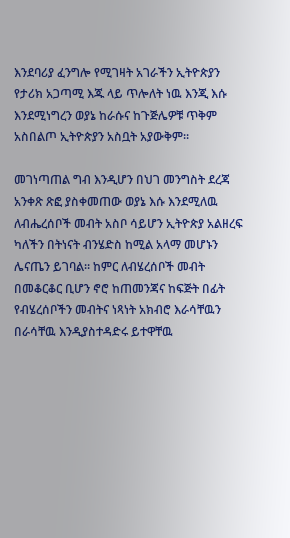እንደባሪያ ፈንግሎ የሚገዛት አገራችን ኢትዮጵያን የታሪክ አጋጣሚ እጁ ላይ ጥሎለት ነዉ እንጂ እሱ እንደሚነግረን ወያኔ ከራሱና ከጉጅሌዎቹ ጥቅም አስበልጦ ኢትዮጵያን አስቧት አያውቅም።

መገነጣጠል ግብ እንዲሆን በህገ መንግስት ደረጃ አንቀጽ ጽፎ ያስቀመጠው ወያኔ እሱ እንደሚለዉ ለብሔረሰቦች መብት አስቦ ሳይሆን ኢትዮጵያ አልዘረፍ ካለችን በትነናት ብንሄድስ ከሚል አላማ መሆኑን ሌናጤን ይገባል። ከምር ለብሄረሰቦች መብት በመቆርቆር ቢሆን ኖሮ ከጠመንጃና ከፍጅት በፊት የብሄረሰቦችን መብትና ነጻነት አክብሮ እራሳቸዉን በራሳቸዉ እንዲያስተዳድሩ ይተዋቸዉ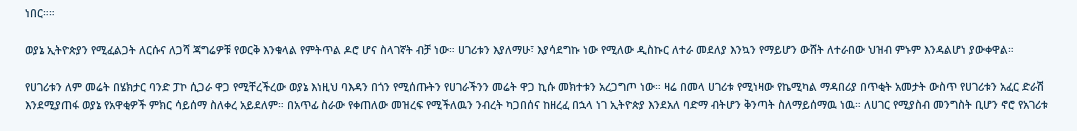ነበር።።

ወያኔ ኢትዮጵያን የሚፈልጋት ለርሱና ለጋሻ ጃግሬዎቹ የወርቅ እንቁላል የምትጥል ዶሮ ሆና ስላገኛት ብቻ ነው። ሀገሪቱን እያለማሁ፣ እያሳደግኩ ነው የሚለው ዲስኩር ለተራ መደለያ እንኳን የማይሆን ውሸት ለተራበው ህዝብ ምኑም እንዳልሆነ ያውቀዋል።

የሀገሪቱን ለም መሬት በሄክታር ባንድ ፓኮ ሲጋራ ዋጋ የሚቸረችረው ወያኔ እነዚህ ባእዳን በጎን የሚሰጡትን የሀገራችንን መሬት ዋጋ ኪሱ መክተቱን አረጋግጦ ነው። ዛሬ በመላ ሀገሪቱ የሚነዛው የኬሚካል ማዳበሪያ በጥቂት አመታት ውስጥ የሀገሪቱን አፈር ድራሽ እንደሚያጠፋ ወያኔ የአዋቂዎች ምክር ሳይሰማ ስለቀረ አይደለም። በአጥፊ ስራው የቀጠለው መዝረፍ የሚችለዉን ንብረት ካጋበሰና ከዘረፈ በኋላ ነገ ኢትዮጵያ እንደአለ ባድማ ብትሆን ቅንጣት ስለማይሰማዉ ነዉ። ለሀገር የሚያስብ መንግስት ቢሆን ኖሮ የአገሪቱ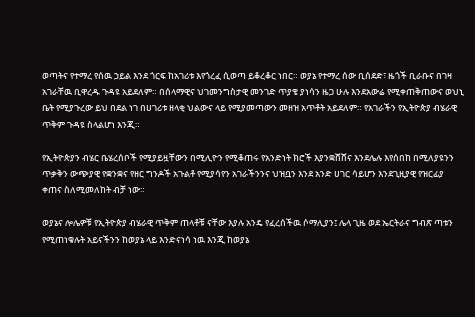ወጣትና የተማረ የሰዉ ኃይል እንደ ጎርፍ ከአገሪቱ እየጎረፈ ሲወጣ ይቆረቆር ነበር። ወያኔ የተማረ ሰው ቢሰደድ፣ ዜጎች ቢራቡና በገዛ አገራቸዉ ቢዋረዱ ጉዳዩ አይደለም። በሰላማዊና ህገመንግስታዊ መንገድ ጥያቄ ያነሳን ዜጋ ሁሉ እንደአውሬ የሚቀጠቅጠውና ወህኒ ቤት የሚያጉረው ይህ በደል ነገ በሀገሪቱ ዘላቂ ህልውና ላይ የሚያመጣውን መዘዝ አጥቶት አይደለም። የአገራችን የኢትዮጵያ ብሄራዊ ጥቅም ጉዳዩ ስላልሆነ እንጂ።

የኢትዮጵያን ብሄር ቤሄረሰቦች የሚያይዟቸውን በሚሊዮን የሚቆጠሩ የአንድነት ክሮች እያንቋሸሸና እንደሌሉ እየሰበከ በሚለያዩንን ጥቃቅን ውጭያዊ የቋንቋና የዘር ግንዶች አጉልቶ የሚያሳየን አገራችንንና ህዝቧን እንደ አንድ ሀገር ሳይሆን እንደጊዚያዊ የዝርፊያ ቀጠና ስለሚመለከት ብቻ ነው።

ወያኔና ሎሌዎቹ የኢትዮጵያ ብሄራዊ ጥቅም ጠላቶቹ ናቸው እያሉ አንዴ የፈረሰችዉ ሶማሊያን፤ ሌላ ጊዜ ወደ ኤርትራና ግብጽ ጣቱን የሚጠነቁሉት አይናችንን ከወያኔ ላይ እንድናነሳ ነዉ እንጂ ከወያኔ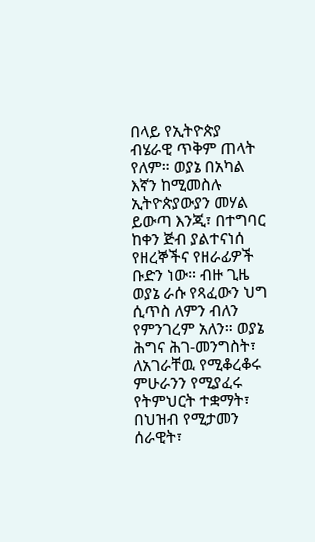በላይ የኢትዮጵያ ብሄራዊ ጥቅም ጠላት የለም። ወያኔ በአካል እኛን ከሚመስሉ ኢትዮጵያውያን መሃል ይውጣ እንጂ፣ በተግባር ከቀን ጅብ ያልተናነሰ የዘረኞችና የዘራፊዎች ቡድን ነው። ብዙ ጊዜ ወያኔ ራሱ የጻፈውን ህግ ሲጥስ ለምን ብለን የምንገረም አለን። ወያኔ ሕግና ሕገ-መንግስት፣ ለአገራቸዉ የሚቆረቆሩ ምሁራንን የሚያፈሩ የትምህርት ተቋማት፣ በህዝብ የሚታመን ሰራዊት፣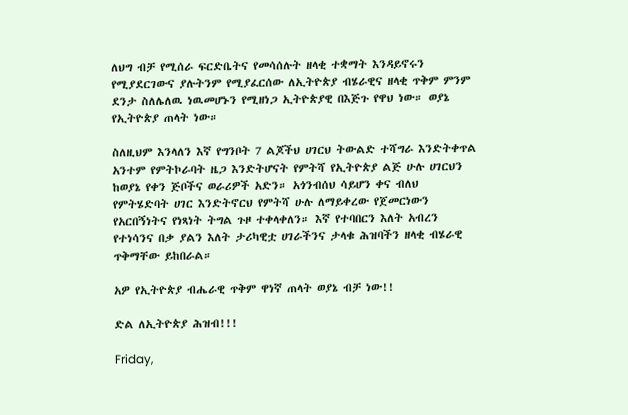ለህግ ብቻ የሚሰራ ፍርድቤትና የመሳሰሉት ዘላቂ ተቋማት እንዳይኖሩን የሚያደርገውና ያሉትንም የሚያፈርሰው ለኢትዮጵያ ብሄራዊና ዘላቂ ጥቅም ምንም ደንታ ስለሌለዉ ነዉመሆኑን የሚዘነጋ ኢትዮጵያዊ በእጅጉ የዋህ ነው። ወያኔ የኢትዮጵያ ጠላት ነው።

ስለዚህም እንላለን እኛ የግንቦት 7 ልጆችህ ሀገርህ ትውልድ ተሻግራ እንድትቀጥል አንተም የምትኮራባት ዜጋ እንድትሆናት የምትሻ የኢትዮጵያ ልጅ ሁሉ ሀገርህን ከወያኔ የቀን ጅቦችና ወራሪዎች አድን። አጎንብሰህ ሳይሆን ቀና ብለህ የምትሄድባት ሀገር እንድትኖርህ የምትሻ ሁሉ ለማይቀረው የጀመርነውን የአርበኝነትና የነጻነት ትግል ጉዞ ተቀላቀለን። እኛ የተባበርን እለት አብረን የተነሳንና በቃ ያልን እለት ታሪካዊቷ ሀገራችንና ታላቁ ሕዝባችን ዘላቂ ብሄራዊ ጥቅማቸው ይከበራል።

አዎ የኢትዮጵያ ብሔራዊ ጥቅም ዋነኛ ጠላት ወያኔ ብቻ ነው!!

ድል ለኢትዮጵያ ሕዝብ!!!

Friday,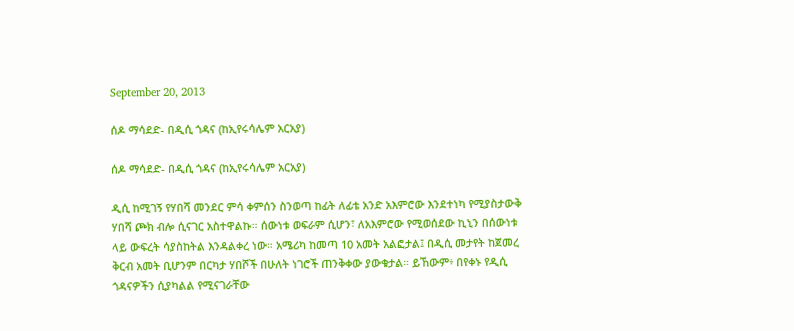September 20, 2013

ሰዶ ማሳደድ- በዲሲ ጎዳና (ከኢየሩሳሌም አርአያ)

ሰዶ ማሳደድ- በዲሲ ጎዳና (ከኢየሩሳሌም አርአያ)

ዲሲ ከሚገኝ የሃበሻ መንደር ምሳ ቀምሰን ስንወጣ ከፊት ለፊቴ አንድ አእምሮው እንደተነካ የሚያስታውቅ ሃበሻ ጮክ ብሎ ሲናገር አስተዋልኩ። ሰውነቱ ወፍራም ሲሆን፣ ለአእምሮው የሚወሰደው ኪኒን በሰውነቱ ላይ ውፍረት ሳያስከትል እንዳልቀረ ነው። አሜሪካ ከመጣ 10 አመት አልፎታል፤ በዲሲ መታየት ከጀመረ ቅርብ አመት ቢሆንም በርካታ ሃበሾች በሁለት ነገሮች ጠንቅቀው ያውቁታል። ይኸውም፥ በየቀኑ የዲሲ ጎዳናዎችን ሲያካልል የሚናገራቸው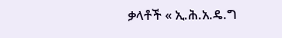ቃላቶች « ኢ.ሕ.አ.ዴ.ግ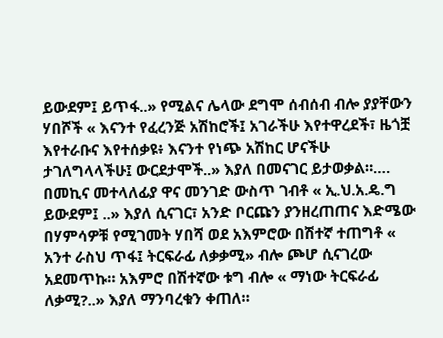ይውደም፤ ይጥፋ..» የሚልና ሌላው ደግሞ ሰብሰብ ብሎ ያያቸውን ሃበሾች « እናንተ የፈረንጅ አሽከሮች፤ አገራችሁ እየተዋረደች፣ ዜጎቿ እየተራቡና እየተሰቃዩ፥ እናንተ የነጭ አሽከር ሆናችሁ ታገለግላላችሁ፤ ውርደታሞች..» እያለ በመናገር ይታወቃል።…. በመኪና መተላለፊያ ዋና መንገድ ውስጥ ገብቶ « ኢ.ህ.አ.ዴ.ግ ይውደም፤ ..» እያለ ሲናገር፣ አንድ ቦርጩን ያንዘረጠጠና እድሜው በሃምሳዎቹ የሚገመት ሃበሻ ወደ አእምሮው በሽተኛ ተጠግቶ « አንተ ራስህ ጥፋ፤ ትርፍራፊ ለቃቃሚ» ብሎ ጮሆ ሲናገረው አደመጥኩ። አእምሮ በሽተኛው ቱግ ብሎ « ማነው ትርፍራፊ ለቃሚ?..» እያለ ማንባረቁን ቀጠለ።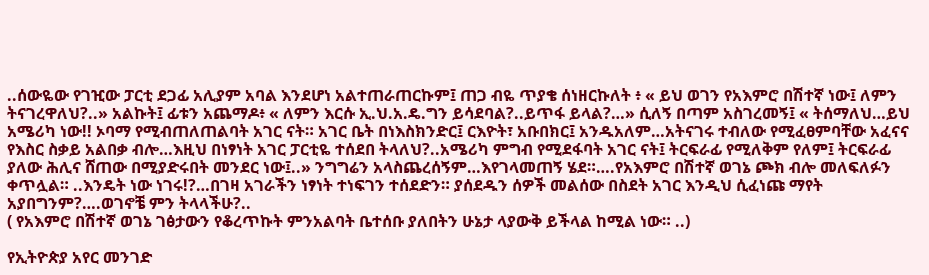..ሰውዬው የገዢው ፓርቲ ደጋፊ አሊያም አባል እንደሆነ አልተጠራጠርኩም፤ ጠጋ ብዬ ጥያቄ ሰነዘርኩለት ፥ « ይህ ወገን የአእምሮ በሽተኛ ነው፤ ለምን ትናገረዋለህ?..» አልኩት፤ ፊቱን አጨማዶ፥ « ለምን እርሱ ኢ.ህ.አ.ዴ.ግን ይሳደባል?..ይጥፋ ይላል?…» ሲለኝ በጣም አስገረመኝ፤ « ትሰማለህ…ይህ አሜሪካ ነው!! ኦባማ የሚብጠለጠልባት አገር ናት። አገር ቤት በነእስክንድር፤ ርእዮት፣ አቡበክር፤ አንዱአለም…አትናገሩ ተብለው የሚፈፀምባቸው አፈናና የእስር ስቃይ አልበቃ ብሎ…እዚህ በነፃነት አገር ፓርቲዬ ተሰደበ ትላለህ?..አሜሪካ ምግብ የሚደፋባት አገር ናት፤ ትርፍራፊ የሚለቅም የለም፤ ትርፍራፊ ያለው ሕሊና ሸጠው በሚያድሩበት መንደር ነው፤..» ንግግሬን አላስጨረሰኝም…እየገላመጠኝ ሄደ።….የአእምሮ በሽተኛ ወገኔ ጮክ ብሎ መለፍለፉን ቀጥሏል። ..እንዴት ነው ነገሩ!?…በገዛ አገራችን ነፃነት ተነፍገን ተሰደድን። ያሰደዱን ሰዎች መልሰው በስደት አገር እንዲህ ሲፈነጩ ማየት አያበግንም?….ወገኖቼ ምን ትላላችሁ?..
( የአእምሮ በሽተኛ ወገኔ ገፅታውን የቆረጥኩት ምንአልባት ቤተሰቡ ያለበትን ሁኔታ ላያውቅ ይችላል ከሚል ነው። ..)

የኢትዮጵያ አየር መንገድ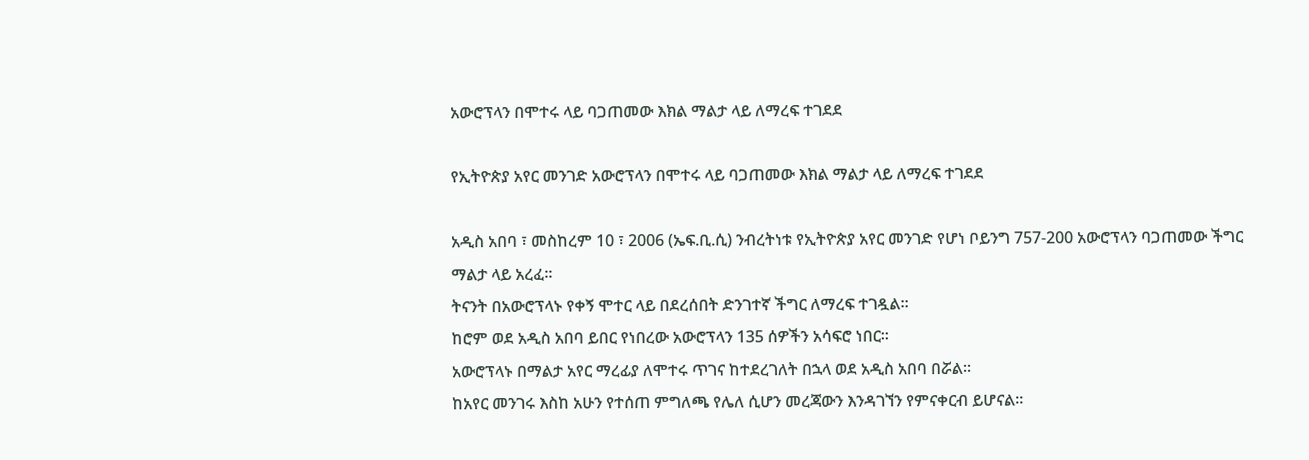አውሮፕላን በሞተሩ ላይ ባጋጠመው እክል ማልታ ላይ ለማረፍ ተገደደ

የኢትዮጵያ አየር መንገድ አውሮፕላን በሞተሩ ላይ ባጋጠመው እክል ማልታ ላይ ለማረፍ ተገደደ

አዲስ አበባ ፣ መስከረም 10 ፣ 2006 (ኤፍ.ቢ.ሲ) ንብረትነቱ የኢትዮጵያ አየር መንገድ የሆነ ቦይንግ 757-200 አውሮፕላን ባጋጠመው ችግር ማልታ ላይ አረፈ።
ትናንት በአውሮፕላኑ የቀኝ ሞተር ላይ በደረሰበት ድንገተኛ ችግር ለማረፍ ተገዷል።
ከሮም ወደ አዲስ አበባ ይበር የነበረው አውሮፕላን 135 ሰዎችን አሳፍሮ ነበር።
አውሮፕላኑ በማልታ አየር ማረፊያ ለሞተሩ ጥገና ከተደረገለት በኋላ ወደ አዲስ አበባ በሯል።
ከአየር መንገሩ እስከ አሁን የተሰጠ ምግለጫ የሌለ ሲሆን መረጃውን እንዳገኘን የምናቀርብ ይሆናል።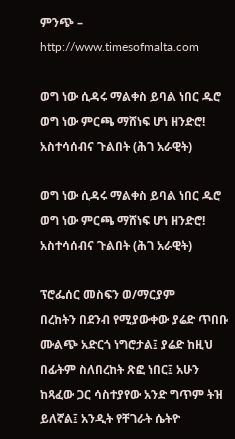ምንጭ – http://www.timesofmalta.com

ወግ ነው ሲዳሩ ማልቀስ ይባል ነበር ዱሮ ወግ ነው ምርጫ ማሸነፍ ሆነ ዘንድሮ! አስተሳሰብና ጉልበት (ሕገ አራዊት)

ወግ ነው ሲዳሩ ማልቀስ ይባል ነበር ዱሮ ወግ ነው ምርጫ ማሸነፍ ሆነ ዘንድሮ! አስተሳሰብና ጉልበት (ሕገ አራዊት)

ፕሮፌሰር መስፍን ወ/ማርያም
በረከትን በደንብ የሚያውቀው ያሬድ ጥበቡ ሙልጭ አድርጎ ነግሮታል፤ ያሬድ ከዚህ በፊትም ስለበረከት ጽፎ ነበር፤ አሁን ከጻፈው ጋር ሳስተያየው አንድ ግጥም ትዝ ይለኛል፤ አንዲት የቸገራት ሴትዮ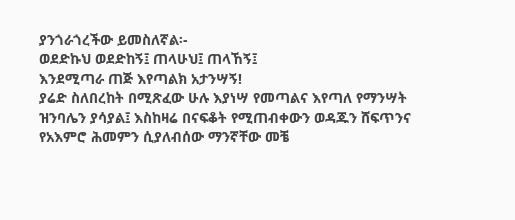ያንጎራጎረችው ይመስለኛል፡-
ወደድኩህ ወደድከኝ፤ ጠላሁህ፤ ጠላኸኝ፤
እንደሚጣራ ጠጅ እየጣልክ አታንሣኝ!
ያሬድ ስለበረከት በሚጽፈው ሁሉ እያነሣ የመጣልና እየጣለ የማንሣት ዝንባሌን ያሳያል፤ እስከዛሬ በናፍቆት የሚጠብቀውን ወዳጁን ሸፍጥንና የአእምሮ ሕመምን ሲያለብሰው ማንኛቸው መቼ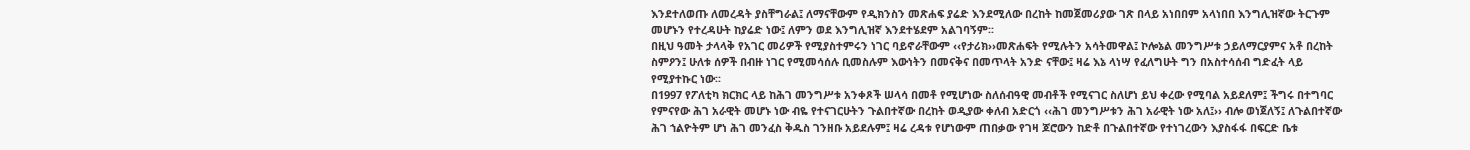እንደተለወጡ ለመረዳት ያስቸግራል፤ ለማናቸውም የዲክንስን መጽሐፍ ያሬድ እንደሚለው በረከት ከመጀመሪያው ገጽ በላይ አነበበም አላነበበ እንግሊዝኛው ትርጉም መሆኑን የተረዳሁት ከያሬድ ነው፤ ለምን ወደ እንግሊዝኛ እንደተሄደም አልገባኝም፡፡
በዚህ ዓመት ታላላቅ የአገር መሪዎች የሚያስተምሩን ነገር ባይኖራቸውም ‹‹የታሪክ››መጽሐፍት የሚሉትን አሳትመዋል፤ ኮሎኔል መንግሥቱ ኃይለማርያምና አቶ በረከት ስምዖን፤ ሁለቱ ሰዎች በብዙ ነገር የሚመሳሰሉ ቢመስሉም እውነትን በመናቅና በመጥላት አንድ ናቸው፤ ዛሬ እኔ ላነሣ የፈለግሁት ግን በአስተሳሰብ ግድፈት ላይ የሚያተኩር ነው፡፡
በ1997 የፖለቲካ ክርክር ላይ ከሕገ መንግሥቱ አንቀጾች ሠላሳ በመቶ የሚሆነው ስለሰብዓዊ መብቶች የሚናገር ስለሆነ ይህ ቀረው የሚባል አይደለም፤ ችግሩ በተግባር የምናየው ሕገ አራዊት መሆኑ ነው ብዬ የተናገርሁትን ጉልበተኛው በረከት ወዲያው ቀለብ አድርጎ ‹‹ሕገ መንግሥቱን ሕገ አራዊት ነው አለ፤›› ብሎ ወነጀለኝ፤ ለጉልበተኛው ሕገ ኀልዮትም ሆነ ሕገ መንፈስ ቅዱስ ገንዘቡ አይደሉም፤ ዛሬ ረዳቱ የሆነውም ጠበቃው የገዛ ጆሮውን ከድቶ በጉልበተኛው የተነገረውን እያስፋፋ በፍርድ ቤቱ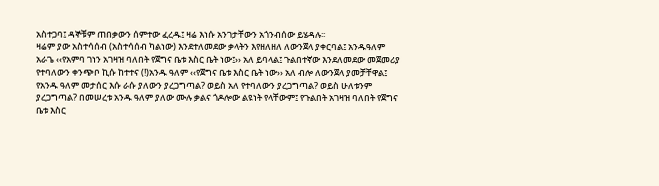አስተጋባ፤ ዳኞቹም ጠበቃውን ሰምተው ፈረዱ፤ ዛሬ እነሱ አንገታቸውን አጎንብሰው ይሄዳሉ፡፡
ዛሬም ያው አስተሳሰብ (አስተሳሰብ ካልነው) እንደተለመደው ቃላትን እየዘለዘለ ለውንጀላ ያቀርባል፤ አንዱዓለም አራጌ ‹‹የአምባ ገነን አገዛዝ ባለበት የጀግና ቤቱ እስር ቤት ነው፤›› አለ ይባላል፤ ጉልበተኛው እንደለመደው መጀመሪያ የተባለውን ቀንጭቦ ኪሱ ከተተና (!)አንዱ ዓለም ‹‹የጀግና ቤቱ እስር ቤት ነው›› አለ ብሎ ለውንጀላ ያመቻቸዋል፤ የአንዱ ዓለም መታሰር እሱ ራሱ ያለውን ያረጋግጣል? ወይስ አለ የተባለውን ያረጋግጣል? ወይስ ሁለቱንም ያረጋግጣል? በመሠረቱ አንዱ ዓለም ያለው ሙሉ ቃልና ጎዶሎው ልዩነት የላቸውም፤ የጉልበት አገዛዝ ባለበት የጀግና ቤቱ እስር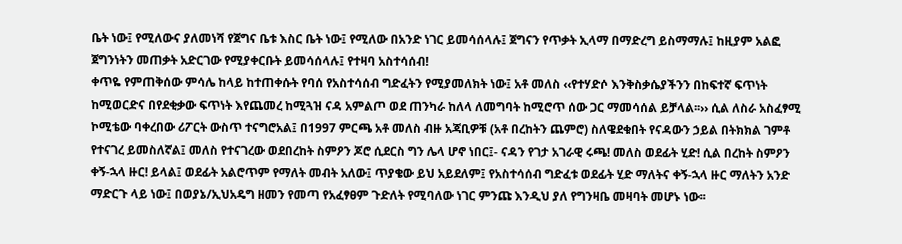ቤት ነው፤ የሚለውና ያለመነሻ የጀግና ቤቱ እስር ቤት ነው፤ የሚለው በአንድ ነገር ይመሳሰላሉ፤ ጀግናን የጥቃት ኢላማ በማድረግ ይስማማሉ፤ ከዚያም አልፎ ጀግንነትን መጠቃት አድርገው የሚያቀርቡት ይመሳሰላሉ፤ የተዛባ አስተሳሰብ!
ቀጥዬ የምጠቅሰው ምሳሌ ከላይ ከተጠቀሱት የባሰ የአስተሳሰብ ግድፈትን የሚያመለክት ነው፤ አቶ መለስ ‹‹የተሃድሶ እንቅስቃሴያችንን በከፍተኛ ፍጥነት ከሚወርድና በየደቂቃው ፍጥነት እየጨመረ ከሚጓዝ ናዳ አምልጦ ወደ ጠንካራ ከለላ ለመግባት ከሚሮጥ ሰው ጋር ማመሳሰል ይቻላል፡፡›› ሲል ለስራ አስፈፃሚ ኮሚቴው ባቀረበው ሪፖርት ውስጥ ተናግሮአል፤ በ1997 ምርጫ አቶ መለስ ብዙ አጃቢዎቹ (አቶ በረከትን ጨምሮ) ስለዌደቁበት የናዳውን ኃይል በትክክል ገምቶ የተናገረ ይመስለኛል፤ መለስ የተናገረው ወደበረከት ስምዖን ጆሮ ሲደርስ ግን ሌላ ሆኖ ነበር፤- ናዳን የገታ አገራዊ ሩጫ! መለስ ወደፊት ሂድ! ሲል በረከት ስምዖን ቀኝ-ኋላ ዙር! ይላል፤ ወደፊት አልሮጥም የማለት መብት አለው፤ ጥያቄው ይህ አይደለም፤ የአስተሳሰብ ግድፈቱ ወደፊት ሂድ ማለትና ቀኝ-ኋላ ዙር ማለትን አንድ ማድርጉ ላይ ነው፤ በወያኔ/ኢህአዴግ ዘመን የመጣ የአፈፃፀም ጉድለት የሚባለው ነገር ምንጩ እንዲህ ያለ የግንዛቤ መዛባት መሆኑ ነው፡፡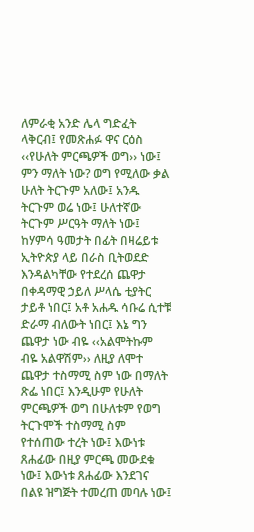ለምራቂ አንድ ሌላ ግድፈት ላቅርብ፤ የመጽሐፉ ዋና ርዕስ ‹‹የሁለት ምርጫዎች ወግ›› ነው፤ ምን ማለት ነው? ወግ የሚለው ቃል ሁለት ትርጉም አለው፤ አንዱ ትርጉም ወሬ ነው፤ ሁለተኛው ትርጉም ሥርዓት ማለት ነው፤ ከሃምሳ ዓመታት በፊት በዛሬይቱ ኢትዮጵያ ላይ በራስ ቢትወደድ እንዳልካቸው የተደረሰ ጨዋታ በቀዳማዊ ኃይለ ሥላሴ ቲያትር ታይቶ ነበር፤ አቶ አሐዱ ሳቡሬ ሲተቹ ድራማ ብለውት ነበር፤ እኔ ግን ጨዋታ ነው ብዬ ‹‹አልሞትኩም ብዬ አልዋሽም›› ለዚያ ለሞተ ጨዋታ ተስማሚ ስም ነው በማለት ጽፌ ነበር፤ እንዲሁም የሁለት ምርጫዎች ወግ በሁለቱም የወግ ትርጉሞች ተስማሚ ስም የተሰጠው ተረት ነው፤ እውነቱ ጸሐፊው በዚያ ምርጫ መውደቁ ነው፤ እውነቱ ጸሐፊው እንደገና በልዩ ዝግጅት ተመረጠ መባሉ ነው፤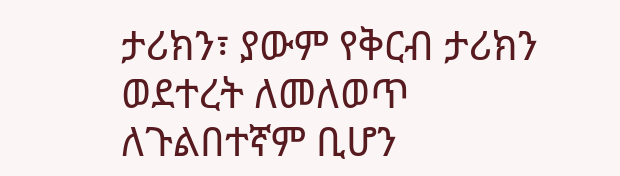ታሪክን፣ ያውም የቅርብ ታሪክን ወደተረት ለመለወጥ ለጉልበተኛም ቢሆን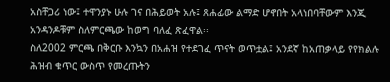አስቸጋሪ ነው፤ ተዋንያኑ ሁሉ ገና በሕይወት አሉ፤ ጸሐፊው ልማድ ሆኖበት አላነበባቸውም እንጂ አንዳንዶቹም ስለምርጫው ከወግ ባለፈ ጽፈዋል፡፡
ስለ2002 ምርጫ በቅርቡ እንኳን በአሐዝ የተደገፈ ጥናት ወጥቷል፤ አንደኛ ከአጠቃላይ የየክልሉ ሕዝብ ቁጥር ውስጥ የመረጡትን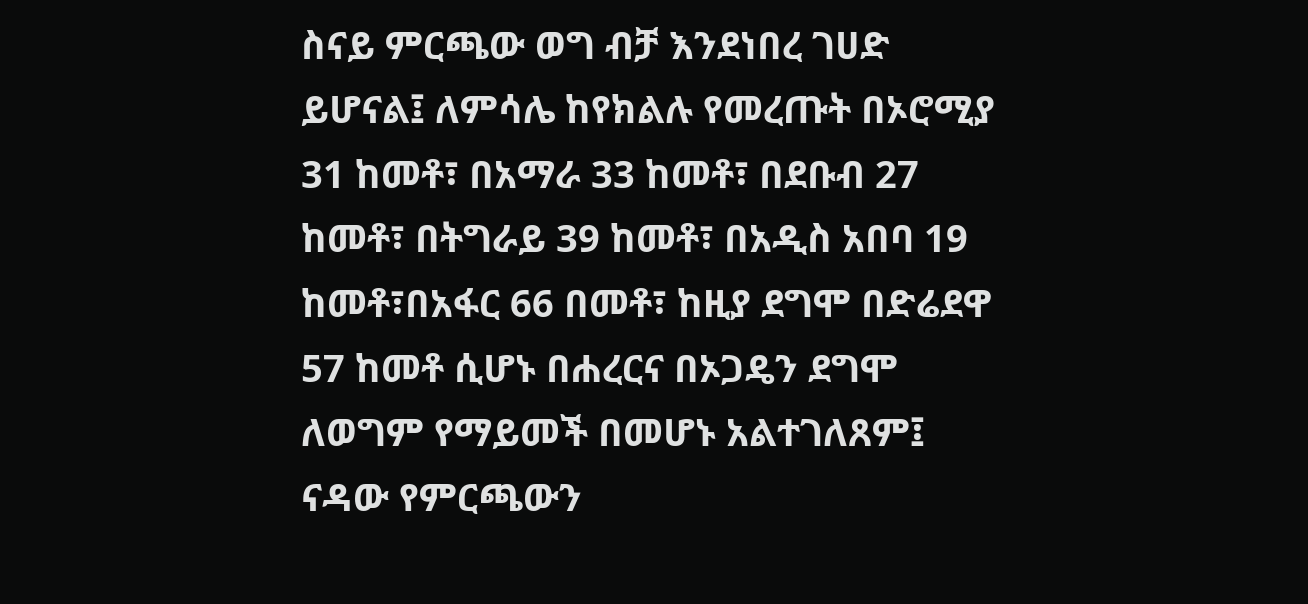ስናይ ምርጫው ወግ ብቻ እንደነበረ ገሀድ ይሆናል፤ ለምሳሌ ከየክልሉ የመረጡት በኦሮሚያ 31 ከመቶ፣ በአማራ 33 ከመቶ፣ በደቡብ 27 ከመቶ፣ በትግራይ 39 ከመቶ፣ በአዲስ አበባ 19 ከመቶ፣በአፋር 66 በመቶ፣ ከዚያ ደግሞ በድሬደዋ 57 ከመቶ ሲሆኑ በሐረርና በኦጋዴን ደግሞ ለወግም የማይመች በመሆኑ አልተገለጸም፤ ናዳው የምርጫውን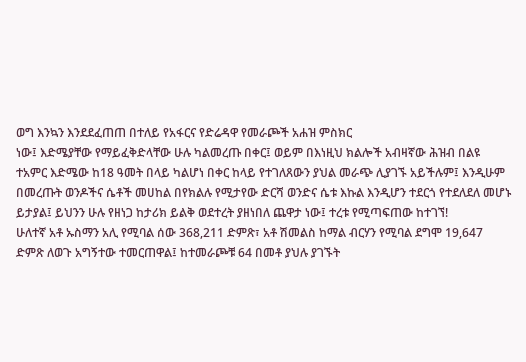ወግ እንኳን እንደደፈጠጠ በተለይ የአፋርና የድሬዳዋ የመራጮች አሐዝ ምስክር
ነው፤ እድሜያቸው የማይፈቅድላቸው ሁሉ ካልመረጡ በቀር፤ ወይም በእነዚህ ክልሎች አብዛኛው ሕዝብ በልዩ ተአምር እድሜው ከ18 ዓመት በላይ ካልሆነ በቀር ከላይ የተገለጸውን ያህል መራጭ ሊያገኙ አይችሉም፤ እንዲሁም በመረጡት ወንዶችና ሴቶች መሀከል በየክልሉ የሚታየው ድርሻ ወንድና ሴቱ እኩል እንዲሆን ተደርጎ የተደለደለ መሆኑ ይታያል፤ ይህንን ሁሉ የዘነጋ ከታሪክ ይልቅ ወደተረት ያዘነበለ ጨዋታ ነው፤ ተረቱ የሚጣፍጠው ከተገኘ!
ሁለተኛ አቶ ኡስማን አሊ የሚባል ሰው 368,211 ድምጽ፣ አቶ ሽመልስ ከማል ብርሃን የሚባል ደግሞ 19,647 ድምጽ ለወጉ አግኝተው ተመርጠዋል፤ ከተመራጮቹ 64 በመቶ ያህሉ ያገኙት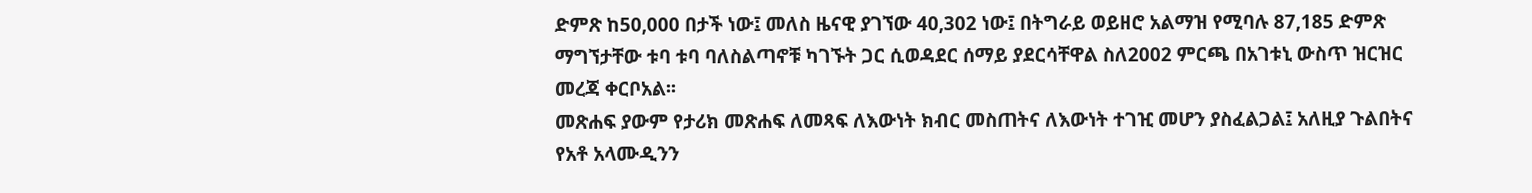ድምጽ ከ50,000 በታች ነው፤ መለስ ዜናዊ ያገኘው 40,302 ነው፤ በትግራይ ወይዘሮ አልማዝ የሚባሉ 87,185 ድምጽ ማግኘታቸው ቱባ ቱባ ባለስልጣኖቹ ካገኙት ጋር ሲወዳደር ሰማይ ያደርሳቸዋል ስለ2002 ምርጫ በአገቱኒ ውስጥ ዝርዝር መረጃ ቀርቦአል፡፡
መጽሐፍ ያውም የታሪክ መጽሐፍ ለመጻፍ ለእውነት ክብር መስጠትና ለእውነት ተገዢ መሆን ያስፈልጋል፤ አለዚያ ጉልበትና የአቶ አላሙዲንን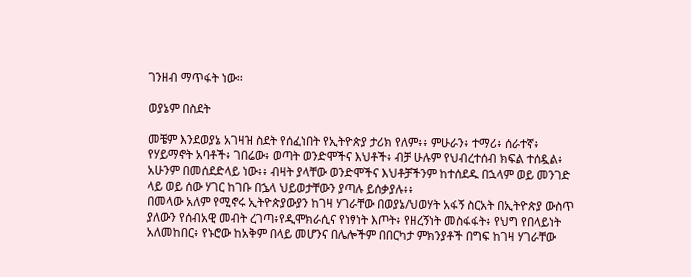ገንዘብ ማጥፋት ነው፡፡

ወያኔም በስደት

መቼም እንደወያኔ አገዛዝ ስደት የሰፈነበት የኢትዮጵያ ታሪክ የለም፥፥ ምሁራን፥ ተማሪ፥ ሰራተኛ፥ የሃይማኖት አባቶች፥ ገበሬው፥ ወጣት ወንድሞችና እህቶች፥ ብቻ ሁሉም የህብረተሰብ ክፍል ተሰዷል፥ አሁንም በመሰደድላይ ነው፥፥ ብዛት ያላቸው ወንድሞችና እህቶቻችንም ከተሰደዱ በኋላም ወይ መንገድ ላይ ወይ ሰው ሃገር ከገቡ በኌላ ህይወታቸውን ያጣሉ ይሰቃያሉ፥፥
በመላው አለም የሚኖሩ ኢትዮጵያውያን ከገዛ ሃገራቸው በወያኔ/ህወሃት አፋኝ ስርአት በኢትዮጵያ ውስጥ ያለውን የሰብአዊ መብት ረገጣ፥የዲሞክራሲና የነፃነት እጦት፥ የዘረኝነት መስፋፋት፥ የህግ የበላይነት አለመከበር፥ የኑሮው ከአቅም በላይ መሆንና በሌሎችም በበርካታ ምክንያቶች በግፍ ከገዛ ሃገራቸው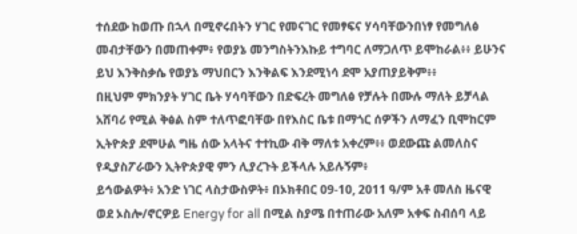ተሰደው ከወጡ በኋላ በሚኖሩበትን ሃገር የመናገር የመፃፍና ሃሳባቸውንበነፃ የመግለፅ መብታቸውን በመጠቀም፥ የወያኔ መንግስትንእኩይ ተግባር ለማጋለጥ ይሞከራል፥፥ ይሁንና ይህ እንቅስቃሴ የወያኔ ማህበርን እንቅልፍ እንደሚነሳ ደሞ አያጠያይቅም፥፥
በዚህም ምክንያት ሃገር ቤት ሃሳባቸውን በድፍረት መግለፅ የቻሉት በሙሉ ማለት ይቻላል አሸባሪ የሚል ቅፅል ስም ተለጥፎባቸው በየእስር ቤቱ በማጎር ሰዎችን ለማፈን ቢሞከርም ኢትዮጵያ ደሞሁል ግዜ ሰው አላትና ተተኪው ብቅ ማለቱ አቀረም፥፥ ወደውጩ ልመለስና የዲያስፖራውን ኢትዮጵያዊ ምን ሊያረጉት ይችላሉ አይሉኝም፥
ይኅውልዎት፥ አንድ ነገር ላስታውስዎት፥ በኦክቶበር 09-10, 2011 ዓ/ም አቶ መለስ ዜናዊ ወደ ኦስሎ/ኖርዎይ Energy for all በሚል ስያሜ በተጠራው አለም አቀፍ ስብሰባ ላይ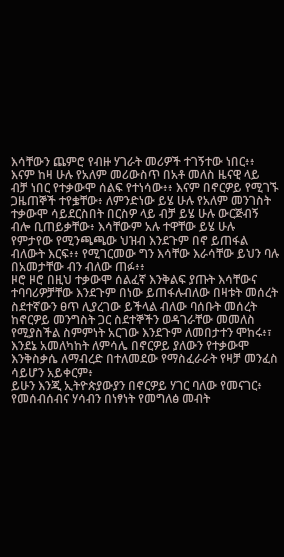እሳቸውን ጨምሮ የብዙ ሃገራት መሪዎች ተገኝተው ነበር፥፥ እናም ከዛ ሁሉ የአለም መሪውስጥ በአቶ መለስ ዜናዊ ላይ ብቻ ነበር የተቃውሞ ሰልፍ የተነሳው፥፥ እናም በኖርዎይ የሚገኙ ጋዜጠኞች ተየቌቸው፥ ለምንድነው ይሄ ሁሉ የአለም መንገስት ተቃውሞ ሳይደርስበት በርስዎ ላይ ብቻ ይሄ ሁሉ ውርጅብኝ ብሎ ቢጠይቃቸው፥ እሳቸውም አሉ ተዋቸው ይሄ ሁሉ የምታየው የሚንጫጫው ህዝብ እንደጉም በኖ ይጠፋል ብለውት እርፍ፥፥ የሚገርመው ግን እሳቸው እራሳቸው ይህን ባሉ በአመታቸው ብን ብለው ጠፉ፥፥
ዞሮ ዞሮ በዚህ ተቃውሞ ሰልፈኛ እንቅልፍ ያጡት እሳቸውና ተባባሪዎቻቸው እንደጉም በነው ይጠፋሉብለው በዛቱት መሰረት ስደተኛውን ፀጥ ሊያረገው ይችላል ብለው ባሰቡት መሰረት ከኖርዎይ መንግስት ጋር ስደተኞችን ወዳገራቸው መመለስ የሚያስችል ስምምነት አርገው እንደጉም ለመበታተን ሞከሩ፥፣
እንደኔ አመለካከት ለምሳሌ በኖርዎይ ያለውን የተቃውሞ እንቅስቃሴ ለማብረድ በተለመደው የማስፈራራት የዛቻ መንፈስ ሳይሆን አይቀርም፥
ይሁን እንጂ ኢትዮጵያውያን በኖርዎይ ሃገር ባለው የመናገር፥ የመሰብሰብና ሃሳብን በነፃነት የመግለፅ መብት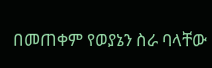በመጠቀም የወያኔን ስራ ባላቸው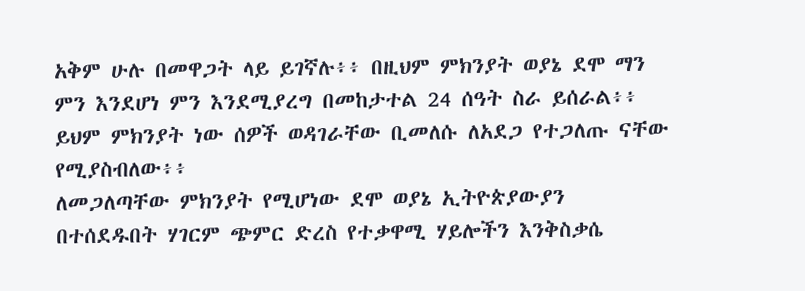አቅም ሁሉ በመዋጋት ላይ ይገኛሉ፥፥ በዚህም ምክንያት ወያኔ ደሞ ማን ምን እንደሆነ ምን እንደሚያረግ በመከታተል 24 ሰዓት ስራ ይሰራል፥፥ ይህም ምክንያት ነው ሰዎች ወዳገራቸው ቢመለሱ ለአደጋ የተጋለጡ ናቸው የሚያስብለው፥፥
ለመጋለጣቸው ምክንያት የሚሆነው ደሞ ወያኔ ኢትዮጵያውያን በተሰደዱበት ሃገርም ጭምር ድረስ የተቃዋሚ ሃይሎችን እንቅስቃሴ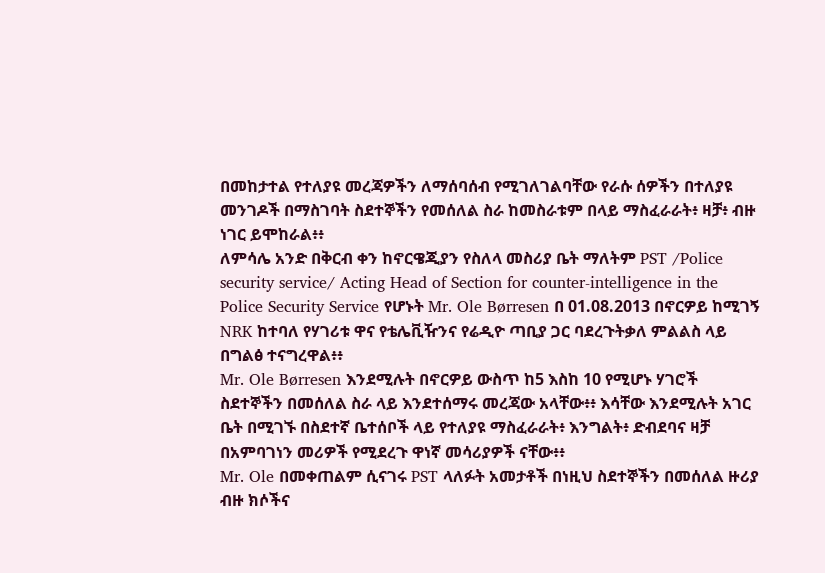በመከታተል የተለያዩ መረጃዎችን ለማሰባሰብ የሚገለገልባቸው የራሱ ሰዎችን በተለያዩ መንገዶች በማስገባት ስደተኞችን የመሰለል ስራ ከመስራቱም በላይ ማስፈራራት፥ ዛቻ፥ ብዙ ነገር ይሞከራል፥፥
ለምሳሌ አንድ በቅርብ ቀን ከኖርዌጂያን የስለላ መስሪያ ቤት ማለትም PST /Police security service/ Acting Head of Section for counter-intelligence in the Police Security Service የሆኑት Mr. Ole Børresen በ 01.08.2013 በኖርዎይ ከሚገኝ NRK ከተባለ የሃገሪቱ ዋና የቴሌቪዥንና የሬዲዮ ጣቢያ ጋር ባደረጉትቃለ ምልልስ ላይ በግልፅ ተናግረዋል፥፥
Mr. Ole Børresen እንደሚሉት በኖርዎይ ውስጥ ከ5 እስከ 10 የሚሆኑ ሃገሮች ስደተኞችን በመሰለል ስራ ላይ እንደተሰማሩ መረጃው አላቸው፥፥ እሳቸው እንደሚሉት አገር ቤት በሚገኙ በስደተኛ ቤተሰቦች ላይ የተለያዩ ማስፈራራት፥ እንግልት፥ ድብደባና ዛቻ በአምባገነን መሪዎች የሚደረጉ ዋነኛ መሳሪያዎች ናቸው፥፥
Mr. Ole በመቀጠልም ሲናገሩ PST ላለፉት አመታቶች በነዚህ ስደተኞችን በመሰለል ዙሪያ ብዙ ክሶችና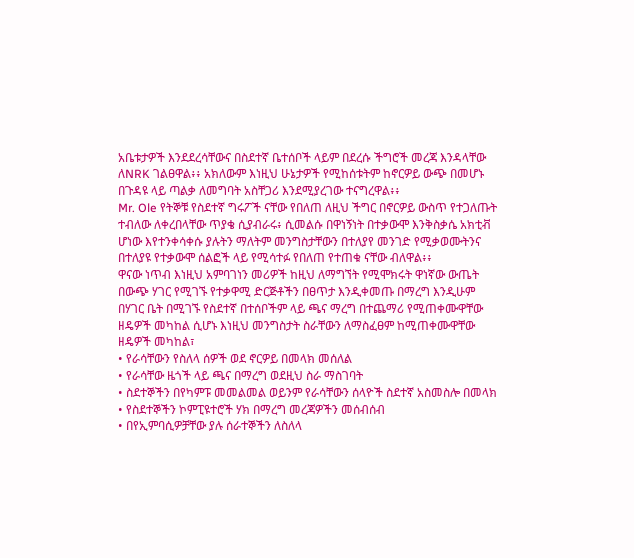አቤቱታዎች እንደደረሳቸውና በስደተኛ ቤተሰቦች ላይም በደረሱ ችግሮች መረጃ እንዳላቸው ለNRK ገልፀዋል፥፥ አክለውም እነዚህ ሁኔታዎች የሚከሰቱትም ከኖርዎይ ውጭ በመሆኑ በጉዳዩ ላይ ጣልቃ ለመግባት አስቸጋሪ እንደሚያረገው ተናግረዋል፥፥
Mr. Ole የትኞቹ የስደተኛ ግሩፖች ናቸው የበለጠ ለዚህ ችግር በኖርዎይ ውስጥ የተጋለጡት ተብለው ለቀረበላቸው ጥያቄ ሲያብራሩ፥ ሲመልሱ በዋነኝነት በተቃውሞ እንቅስቃሴ አክቲቭ ሆነው እየተንቀሳቀሱ ያሉትን ማለትም መንግስታቸውን በተለያየ መንገድ የሚቃወሙትንና በተለያዩ የተቃውሞ ሰልፎች ላይ የሚሳተፉ የበለጠ የተጠቁ ናቸው ብለዋል፥፥
ዋናው ነጥብ እነዚህ አምባገነን መሪዎች ከዚህ ለማግኘት የሚሞክሩት ዋነኛው ውጤት በውጭ ሃገር የሚገኙ የተቃዋሚ ድርጅቶችን በፀጥታ እንዲቀመጡ በማረግ እንዲሁም በሃገር ቤት በሚገኙ የስደተኛ በተሰቦችም ላይ ጫና ማረግ በተጨማሪ የሚጠቀሙዋቸው ዘዴዎች መካከል ሲሆኑ እነዚህ መንግስታት ስራቸውን ለማስፈፀም ከሚጠቀሙዋቸው ዘዴዎች መካከል፣
• የራሳቸውን የስለላ ሰዎች ወደ ኖርዎይ በመላክ መሰለል
• የራሳቸው ዜጎች ላይ ጫና በማረግ ወደዚህ ስራ ማስገባት
• ስደተኞችን በየካምፑ መመልመል ወይንም የራሳቸውን ሰላዮች ስደተኛ አስመስሎ በመላክ
• የስደተኞችን ኮምፒዩተሮች ሃክ በማረግ መረጃዎችን መሰብሰብ
• በየኢምባሲዎቻቸው ያሉ ሰራተኞችን ለስለላ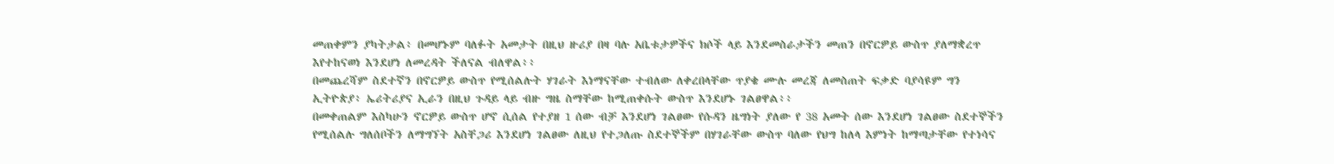መጠቀምን ያካትታል፥ በመሆኑም ባለፉት አመታት በዚህ ዙሪያ በዛ ባሉ አቤቱታዎችና ክሶች ላይ እንደመስራታችን መጠን በኖርዎይ ውስጥ ያለማቋረጥ እየተከናወነ እንደሆነ ለመረዳት ችለናል ብለዋል፥፥
በመጨረሻም ስደተኛን በኖርዎይ ውስጥ የሚሰልሉት ሃገራት እነማናቸው ተብለው ለቀረበላቸው ጥያቄ ሙሉ መረጃ ለመስጠት ፍቃድ ባያሳዩም ግን ኢትዮጵያ፥ ኤሪትሪያና ኢራን በዚህ ጉዳይ ላይ ብዙ ግዜ ስማቸው ከሚጠቀሱት ውስጥ እንደሆኑ ገልፀዋል፥፥
በመቀጠልም እስካሁን ኖርዎይ ውስጥ ሆኖ ሲሰል የተያዘ 1 ሰው ብቻ እንደሆነ ገልፀው የሱዳን ዜግነት ያለው የ 38 አመት ሰው እንደሆነ ገልፀው ስደተኞችን የሚሰልሉ ግለሰቦችን ለማግኘት አስቸጋሪ እንደሆነ ገልፀው ለዚህ የተጋለጡ ስደተኞችም በሃገራቸው ውስጥ ባለው የህግ ከለላ እምነት ከማጣታቸው የተነሳና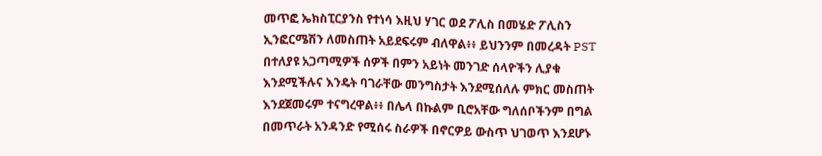መጥፎ ኤክስፒርያንስ የተነሳ እዚህ ሃገር ወደ ፖሊስ በመሄድ ፖሊስን ኢንፎርሜሽን ለመስጠት አይደፍሩም ብለዋል፥፥ ይህንንም በመረዳት PST በተለያዩ አጋጣሚዎች ሰዎች በምን አይነት መንገድ ሰላዮችን ሊያቁ እንደሚችሉና እንዴት ባገራቸው መንግስታት እንደሚሰለሉ ምክር መስጠት እንደጀመሩም ተናግረዋል፥፥ በሌላ በኩልም ቢሮአቸው ግለሰቦችንም በግል በመጥራት አንዳንድ የሚሰሩ ስራዎች በኖርዎይ ውስጥ ህገወጥ እንደሆኑ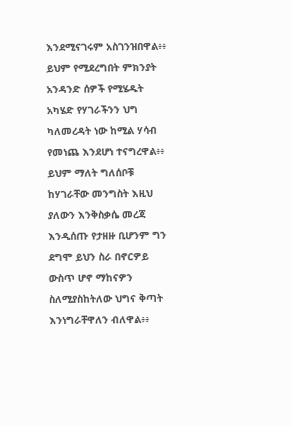እንደሚናገሩም አስገንዝበዋል፥፥ ይህም የሚደረግበት ምክንያት አንዳንድ ሰዎች የሚሄዱት አካሄድ የሃገራችንን ህግ ካለመረዳት ነው ከሚል ሃሳብ የመነጨ እንደሆነ ተናግረዋል፥፥
ይህም ማለት ግለሰቦቹ ከሃገራቸው መንግስት እዚህ ያለውን እንቅስቃሴ መረጃ እንዲሰጡ የታዘዙ ቢሆንም ግን ደግሞ ይህን ስራ በኖርዎይ ውስጥ ሆኖ ማከናዎን ስለሚያስከትለው ህግና ቅጣት እንነግራቸዋለን ብለዋል፥፥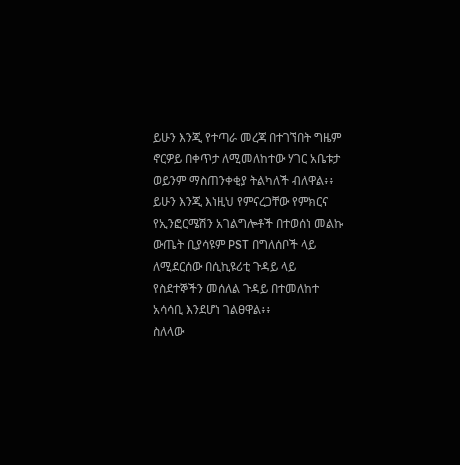ይሁን እንጂ የተጣራ መረጃ በተገኘበት ግዜም ኖርዎይ በቀጥታ ለሚመለከተው ሃገር አቤቱታ ወይንም ማስጠንቀቂያ ትልካለች ብለዋል፥፥
ይሁን እንጂ እነዚህ የምናረጋቸው የምክርና የኢንፎርሜሽን አገልግሎቶች በተወሰነ መልኩ ውጤት ቢያሳዩም PST በግለሰቦች ላይ ለሚደርሰው በሲኪዩሪቲ ጉዳይ ላይ የስደተኞችን መሰለል ጉዳይ በተመለከተ አሳሳቢ እንደሆነ ገልፀዋል፥፥
ስለላው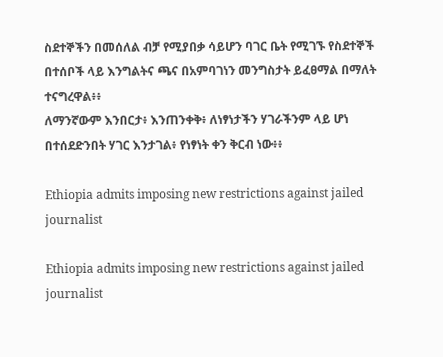ስደተኞችን በመሰለል ብቻ የሚያበቃ ሳይሆን ባገር ቤት የሚገኙ የስደተኞች በተሰቦች ላይ እንግልትና ጫና በአምባገነን መንግስታት ይፈፀማል በማለት ተናግረዋል፥፥
ለማንኛውም እንበርታ፥ እንጠንቀቅ፥ ለነፃነታችን ሃገራችንም ላይ ሆነ በተሰደድንበት ሃገር እንታገል፥ የነፃነት ቀን ቅርብ ነው፥፥

Ethiopia admits imposing new restrictions against jailed journalist

Ethiopia admits imposing new restrictions against jailed journalist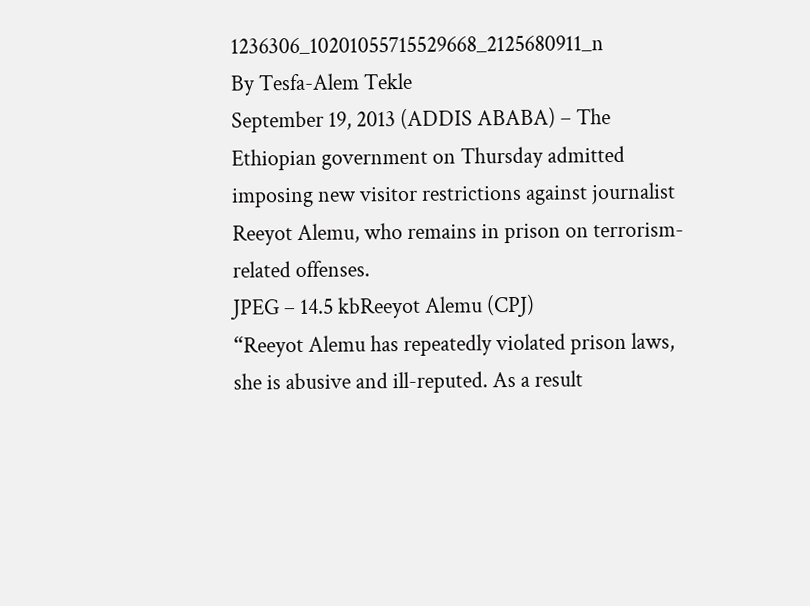1236306_10201055715529668_2125680911_n
By Tesfa-Alem Tekle
September 19, 2013 (ADDIS ABABA) – The Ethiopian government on Thursday admitted imposing new visitor restrictions against journalist Reeyot Alemu, who remains in prison on terrorism-related offenses.
JPEG – 14.5 kbReeyot Alemu (CPJ)
“Reeyot Alemu has repeatedly violated prison laws, she is abusive and ill-reputed. As a result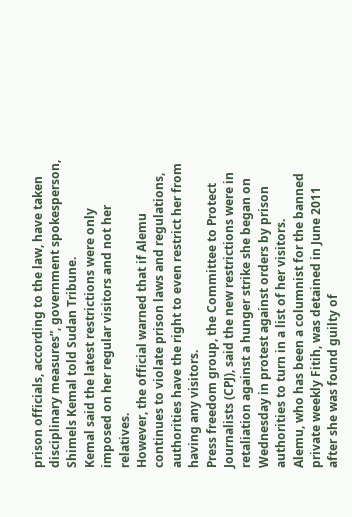prison officials, according to the law, have taken disciplinary measures”, government spokesperson, Shimels Kemal told Sudan Tribune.
Kemal said the latest restrictions were only imposed on her regular visitors and not her relatives.
However, the official warned that if Alemu continues to violate prison laws and regulations, authorities have the right to even restrict her from having any visitors.
Press freedom group, the Committee to Protect Journalists (CPJ), said the new restrictions were in retaliation against a hunger strike she began on Wednesday in protest against orders by prison authorities to turn in a list of her visitors.
Alemu, who has been a columnist for the banned private weekly Fitih, was detained in June 2011 after she was found guilty of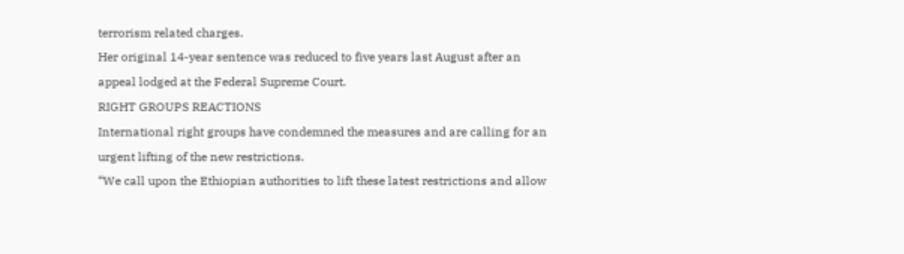terrorism related charges.
Her original 14-year sentence was reduced to five years last August after an appeal lodged at the Federal Supreme Court.
RIGHT GROUPS REACTIONS
International right groups have condemned the measures and are calling for an urgent lifting of the new restrictions.
“We call upon the Ethiopian authorities to lift these latest restrictions and allow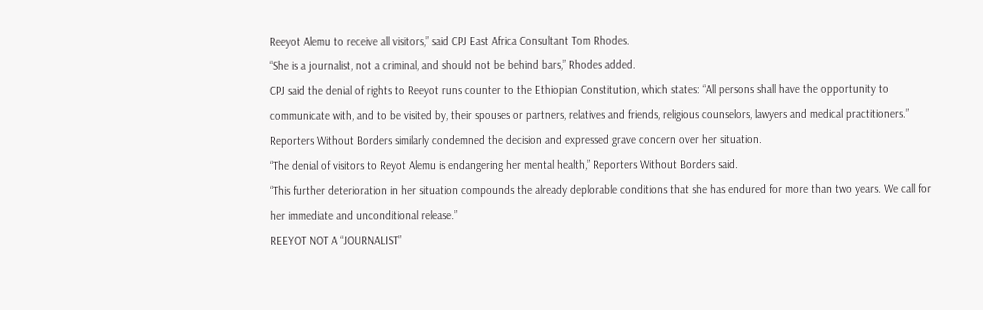Reeyot Alemu to receive all visitors,” said CPJ East Africa Consultant Tom Rhodes.
“She is a journalist, not a criminal, and should not be behind bars,” Rhodes added.
CPJ said the denial of rights to Reeyot runs counter to the Ethiopian Constitution, which states: “All persons shall have the opportunity to communicate with, and to be visited by, their spouses or partners, relatives and friends, religious counselors, lawyers and medical practitioners.”
Reporters Without Borders similarly condemned the decision and expressed grave concern over her situation.
“The denial of visitors to Reyot Alemu is endangering her mental health,” Reporters Without Borders said.
“This further deterioration in her situation compounds the already deplorable conditions that she has endured for more than two years. We call for her immediate and unconditional release.”
REEYOT NOT A “JOURNALIST”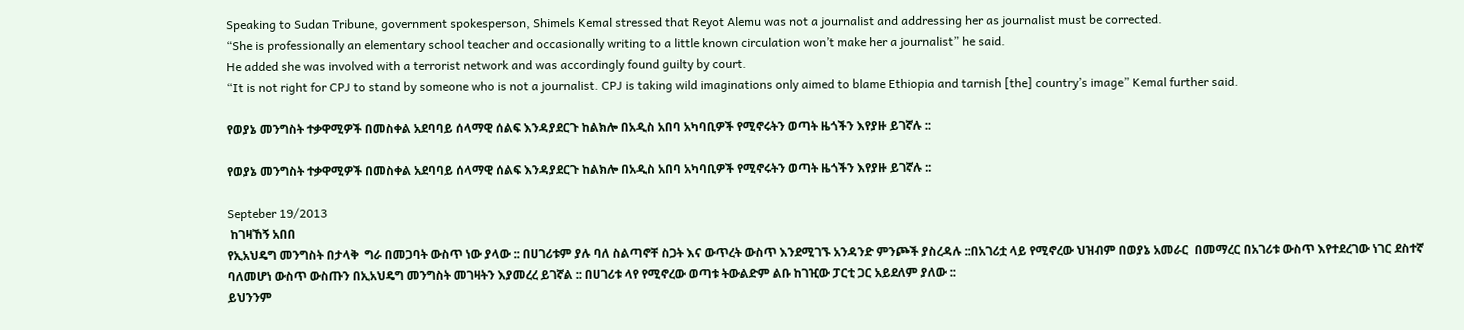Speaking to Sudan Tribune, government spokesperson, Shimels Kemal stressed that Reyot Alemu was not a journalist and addressing her as journalist must be corrected.
“She is professionally an elementary school teacher and occasionally writing to a little known circulation won’t make her a journalist” he said.
He added she was involved with a terrorist network and was accordingly found guilty by court.
“It is not right for CPJ to stand by someone who is not a journalist. CPJ is taking wild imaginations only aimed to blame Ethiopia and tarnish [the] country’s image” Kemal further said.

የወያኔ መንግስት ተቃዋሚዎች በመስቀል አደባባይ ሰላማዊ ሰልፍ እንዳያደርጉ ከልክሎ በአዲስ አበባ አካባቢዎች የሚኖሩትን ወጣት ዜጎችን እየያዙ ይገኛሉ ::

የወያኔ መንግስት ተቃዋሚዎች በመስቀል አደባባይ ሰላማዊ ሰልፍ እንዳያደርጉ ከልክሎ በአዲስ አበባ አካባቢዎች የሚኖሩትን ወጣት ዜጎችን እየያዙ ይገኛሉ ::

Septeber 19/2013
 ከገዛኸኝ አበበ
የኢአህዴግ መንግስት በታላቅ  ግራ በመጋባት ውስጥ ነው ያላው :: በሀገሪቱም ያሉ ባለ ስልጣኖቸ ስጋት እና ውጥረት ውስጥ እንደሚገኙ አንዳንድ ምንጮች ያስረዳሉ ::በአገሪቷ ላይ የሚኖረው ህዝብም በወያኔ አመራር  በመማረር በአገሪቱ ውስጥ እየተደረገው ነገር ደስተኛ ባለመሆነ ውስጥ ውስጡን በኢአህዴግ መንግስት መገዛትን እያመረረ ይገኛል :: በሀገሪቱ ላየ የሚኖረው ወጣቱ ትውልድም ልቡ ከገዢው ፓርቲ ጋር አይደለም ያለው ::
ይህንንም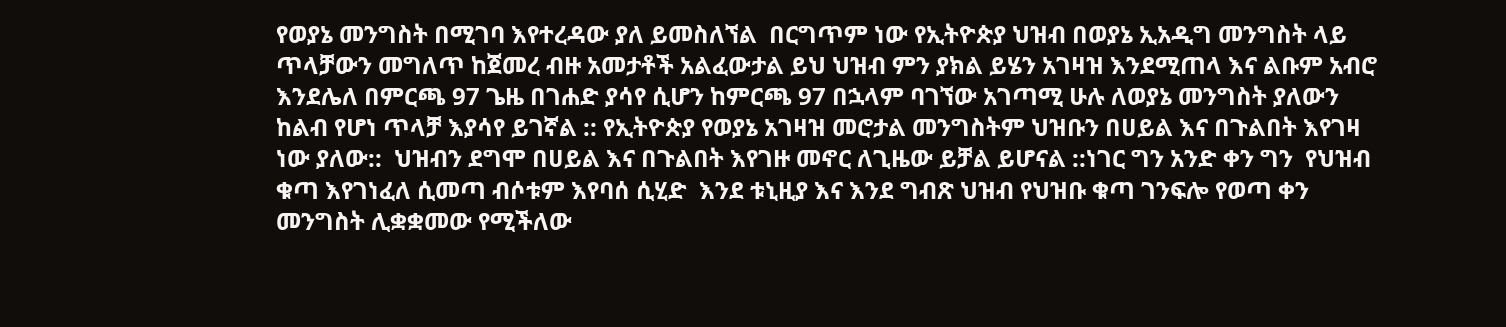የወያኔ መንግስት በሚገባ እየተረዳው ያለ ይመስለኘል  በርግጥም ነው የኢትዮጵያ ህዝብ በወያኔ ኢአዲግ መንግስት ላይ ጥላቻውን መግለጥ ከጀመረ ብዙ አመታቶች አልፈውታል ይህ ህዝብ ምን ያክል ይሄን አገዛዝ እንደሚጠላ እና ልቡም አብሮ እንደሌለ በምርጫ 97 ጌዜ በገሐድ ያሳየ ሲሆን ከምርጫ 97 በኋላም ባገኘው አገጣሚ ሁሉ ለወያኔ መንግስት ያለውን ከልብ የሆነ ጥላቻ እያሳየ ይገኛል :: የኢትዮጵያ የወያኔ አገዛዝ መሮታል መንግስትም ህዝቡን በሀይል እና በጉልበት እየገዛ ነው ያለው::  ህዝብን ደግሞ በሀይል እና በጉልበት እየገዙ መኖር ለጊዜው ይቻል ይሆናል ::ነገር ግን አንድ ቀን ግን  የህዝብ ቁጣ እየገነፈለ ሲመጣ ብሶቱም እየባሰ ሲሂድ  እንደ ቱኒዚያ እና እንደ ግብጽ ህዝብ የህዝቡ ቁጣ ገንፍሎ የወጣ ቀን መንግስት ሊቋቋመው የሚችለው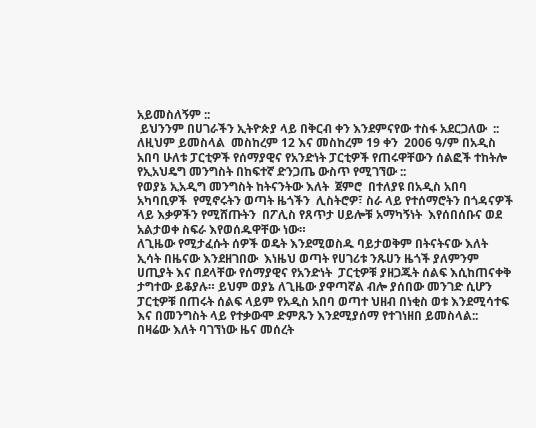አይመስለኝም ::
 ይህንንም በሀገራችን ኢትዮጵያ ላይ በቅርብ ቀን እንደምናየው ተስፋ አደርጋለው  :: ለዚህም ይመስላል  መስከረም 12 እና መስከረም 19 ቀን  2006 ዓ/ም በአዲስ አበባ ሁለቱ ፓርቲዎች የሰማያዊና የአንድነት ፓርቲዎች የጠሩዋቸውን ሰልፎች ተከትሎ የኢአህዴግ መንግስት በከፍተኛ ድንጋጤ ውስጥ የሚገኘው ::
የወያኔ ኢአዲግ መንግስት ከትናንትው እለት  ጀምሮ  በተለያዩ በአዲስ አበባ አካባቢዎች  የሚኖሩትን ወጣት ዜጎችን  ሊስትሮዎ፣ ስራ ላይ የተሰማሮትን በጎዳናዎች ላይ እቃዎችን የሚሸጡትን  በፖሊስ የጸጥታ ሀይሎቹ አማካኝነት  እየሰበሰቡና ወደ አልታወቀ ስፍራ እየወሰዱዋቸው ነው።
ለጊዜው የሚታፈሱት ሰዎች ወዴት እንደሚወስዱ ባይታወቅም በትናትናው እለት ኢሳት በዜናው እንደዘገበው  እነዜህ ወጣት የሀገሪቱ ንጹሀን ዜጎች ያለምንም ሀጢያት እና በደላቸው የሰማያዊና የአንድነት  ፓርቲዎቹ ያዘጋጁት ሰልፍ እሲከጠናቀቅ ታግተው ይቆያሉ። ይህም ወያኔ ለጊዜው ያዋጣኛል ብሎ ያሰበው መንገድ ሲሆን ፓርቲዎቹ በጠሩት ሰልፍ ላይም የአዲስ አበባ ወጣተ ህዘብ በነቂስ ወቱ እንደሚሳተፍ እና በመንግስት ላይ የተቃውሞ ድምጹን እንደሚያሰማ የተገነዘበ ይመስላል::
በዛሬው እለት ባገኘነው ዜና መሰረት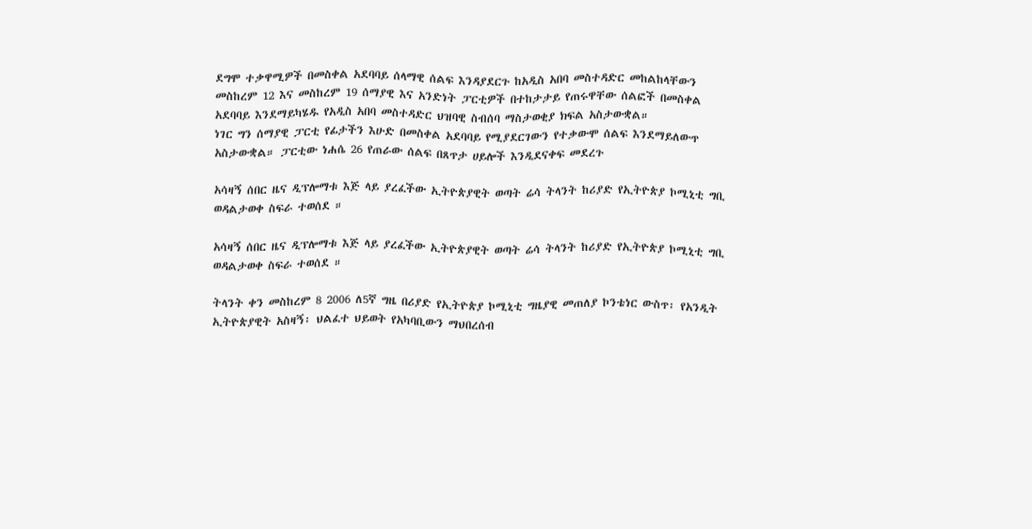ደግሞ ተቃዋሚዎች በመስቀል አደባባይ ሰላማዊ ሰልፍ እንዳያደርጉ ከአዲስ አበባ መስተዳድር መከልከላቸውን መስከረም 12 እና መስከረም 19 ሰማያዊ እና አንድነት ፓርቲዎች በተከታታይ የጠሩዋቸው ሰልፎች በመስቀል አደባባይ እንደማይካሄዱ የአዲስ አበባ መስተዳድር ህዝባዊ ስብሰባ ማስታወቂያ ክፍል አስታውቋል።
ነገር ግን ሰማያዊ ፓርቲ የፊታችን እሁድ በመስቀል አደባባይ የሚያደርገውን የተቃውሞ ሰልፍ እንደማይለውጥ አስታውቋል። ፓርቲው ነሐሴ 26 የጠራው ሰልፍ በጸጥታ ሀይሎች እንዲደናቀፍ መደረጉ

አሳዛኝ ሰበር ዜና ዲፕሎማቱ እጅ ላይ ያረፈችው ኢትዮጵያዊት ወጣት ሬሳ ትላንት ከሪያድ የኢትዮጵያ ኮሚኒቲ ግቢ ወዳልታወቀ ስፍራ ተወሰደ ።

አሳዛኝ ሰበር ዜና ዲፕሎማቱ እጅ ላይ ያረፈችው ኢትዮጵያዊት ወጣት ሬሳ ትላንት ከሪያድ የኢትዮጵያ ኮሚኒቲ ግቢ ወዳልታወቀ ስፍራ ተወሰደ ።

ትላንት ቀን መስከረም 8 2006 ለ5ኛ ግዜ በሪያድ የኢትዮጵያ ኮሚኒቲ ግዜያዊ መጠለያ ኮንቴነር ውስጥ፡ የአንዲት ኢትዮጵያዊት አስዛኝ፡ ህልፈተ ህይወት የአካባቢውን ማህበረሰብ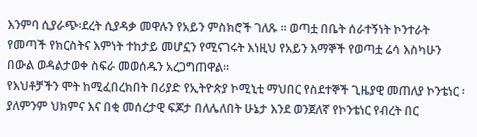እንምባ ሲያራጭ፡ደረት ሲያዳቃ መዋሉን የአይን ምስክሮች ገለጹ ። ወጣቷ በቤት ሰራተኝነት ኮንተራት የመጣች የክርስትና እምነት ተከታይ መሆኗን የሚናገሩት እነዚህ የአይን እማኞች የወጣቷ ሬሳ እስካሁን በውል ወዳልታወቀ ስፍራ መወሰዱን አረጋግጠዋል።
የእህቶቻችን ሞት ከሚፈበረክበት በሪያድ የኢትዮጵያ ኮሚኒቲ ማህበር የስደተኞች ጊዜያዊ መጠለያ ኮንቴነር ፡ ያለምንም ህክምና እና በቂ መሰረታዊ ፍጆታ በለሌለበት ሁኔታ እንደ ወንጀለኛ የኮንቴነር የብረት በር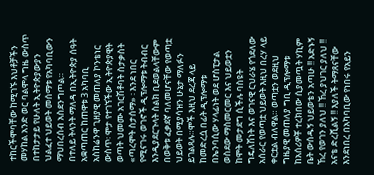ተከርችሞባቸው ከሚገኙ እህቶቻችን መሃከል አንድ ወር ባልሞላ ግዜ ውስጥ በተከታታይ የሁለት ኢትዮጵያውያን ህልፈተ ህይወት መሰማቱ የአካባቢውን ማህበረሰብ አስደንግጦል።
በተለይ ትላንት ማለዳ በኢትዮጵያ ሰዓት አቋጣጠር ከጠዋቱ 3 አካባቢ አስከሬንዋ ጊዘያዊ መጠለያ ኮንቴነር ውስጥ፡ ሞታ የተገኘችው ኢትዮጵያዊት ወጣት ህመሙ አገርሽቶባት ስታቃስት «ጣረሞት ስታሰማ» ፡ እንደ ነበር የሚናገሩ ወገኖች ዲፕሎማቱ ትብብር እንዲያደርጉላት ስልክ ቢደወልላቸውም በወቅቱ ፈቃደኛ ባለመሆናቸው የወጣቷ ህይወት በሚያሳዝን ሁኔታ ማለፉን ይገልጻሉ።ሞች እዚህ ደረጃ ላይ ከመድረሷ በፊት ዲፕሎማቱ በኤንባሲው ሃላፊነት ወደ ሆስፒታል ወስደው ማስመርመር እና ህይወቷን ከሞት መታደግ ሲችሉ ባስዩት ግዴለሽነት እና ወገናዊ ርህራሄ የጎደለው አሰራር የወጣቷ ህይወት እዚህ በረሃ ላይ ቀርቷል ብለዋል። ወጣቷን ወደዚህ ግዜያዊ መጠለያ ግቢ ዲፕሎማቱ ከአሰሪዎቾ ተረክበው ሲያመጧት ሃኪም ቤት ውሰዱኝ ህይወቴን አጣሁ !! አድኑኝ ኸረ የወገን ያለህ !! ኸረ ያህገር ያለህ !! አናቴ ድረሺልኝ !! እያለች ትማጸናቸው እንደነበረ በአካባቢው የነበሩ የአይን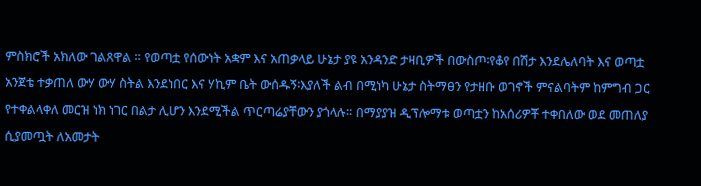ምስክሮች አክለው ገልጸዋል ። የወጣቷ የሰውነት አቋም እና አጠቃላይ ሁኔታ ያዩ አንዳንድ ታዛቢዎች በውስጦ፡የቆየ በሽታ እንደሌለባት እና ወጣቷ አንጀቴ ተቃጠለ ውሃ ውሃ ስትል እንደነበር እና ሃኪም ቤት ውሰዱኝ፡እያለች ልብ በሚነካ ሁኔታ ስትማፀን የታዘቡ ወገኖች ምናልባትም ከምግብ ጋር የተቀልላቀለ መርዝ ነክ ነገር በልታ ሊሆን እንደሚችል ጥርጣሬያቸውን ያጎላሉ። በማያያዝ ዲፕሎማቱ ወጣቷን ከአሰሪዎቾ ተቀበለው ወደ መጠለያ ሲያመጧት ለአመታት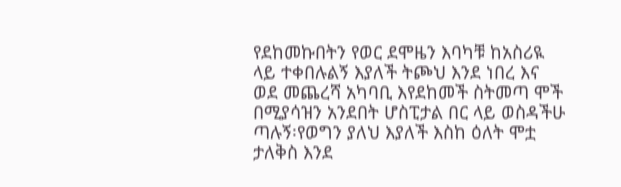የደከመኩበትን የወር ደሞዜን እባካቹ ከአስሪዪ ላይ ተቀበሉልኝ እያለች ትጮህ እንደ ነበረ እና ወደ መጨረሻ አካባቢ እየደከመች ስትመጣ ሞች በሚያሳዝን አንደበት ሆስፒታል በር ላይ ወስዳችሁ ጣሉኝ፡የወግን ያለህ እያለች እስከ ዕለት ሞቷ ታለቅስ እንደ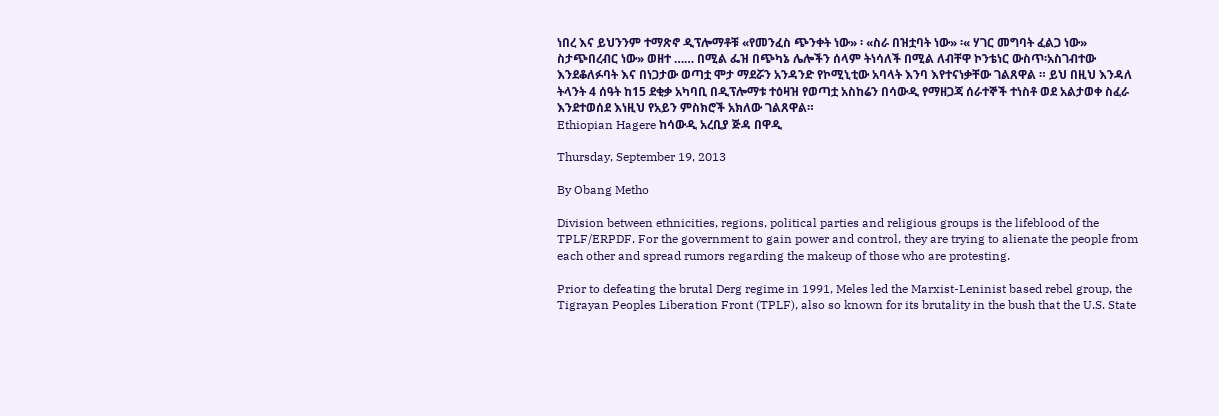ነበረ እና ይህንንም ተማጽኖ ዲፕሎማቶቹ «የመንፈስ ጭንቀት ነው» ፡ «ስራ በዝቷባት ነው» ፡« ሃገር መግባት ፈልጋ ነው» ስታጭበረብር ነው» ወዘተ …… በሚል ፌዝ በጭካኔ ሌሎችን ሰላም ትነሳለች በሚል ለብቸዋ ኮንቴነር ውስጥ፡አስገብተው እንደቆለፉባት እና በነጋታው ወጣቷ ሞታ ማደሯን አንዳንድ የኮሚኒቲው አባላት እንባ እየተናነቃቸው ገልጸዋል ። ይህ በዚህ እንዳለ ትላንት 4 ሰዓት ከ15 ደቂቃ አካባቢ በዲፕሎማቱ ተዕዛዝ የወጣቷ አስከሬን በሳውዲ የማዘጋጃ ሰራተኞች ተነስቶ ወደ አልታወቀ ስፈራ እንደተወሰደ እነዚህ የአይን ምስክሮች አክለው ገልጸዋል።
Ethiopian Hagere ከሳውዲ አረቢያ ጅዳ በዋዲ

Thursday, September 19, 2013

By Obang Metho

Division between ethnicities, regions, political parties and religious groups is the lifeblood of the TPLF/ERPDF. For the government to gain power and control, they are trying to alienate the people from each other and spread rumors regarding the makeup of those who are protesting.

Prior to defeating the brutal Derg regime in 1991, Meles led the Marxist-Leninist based rebel group, the Tigrayan Peoples Liberation Front (TPLF), also so known for its brutality in the bush that the U.S. State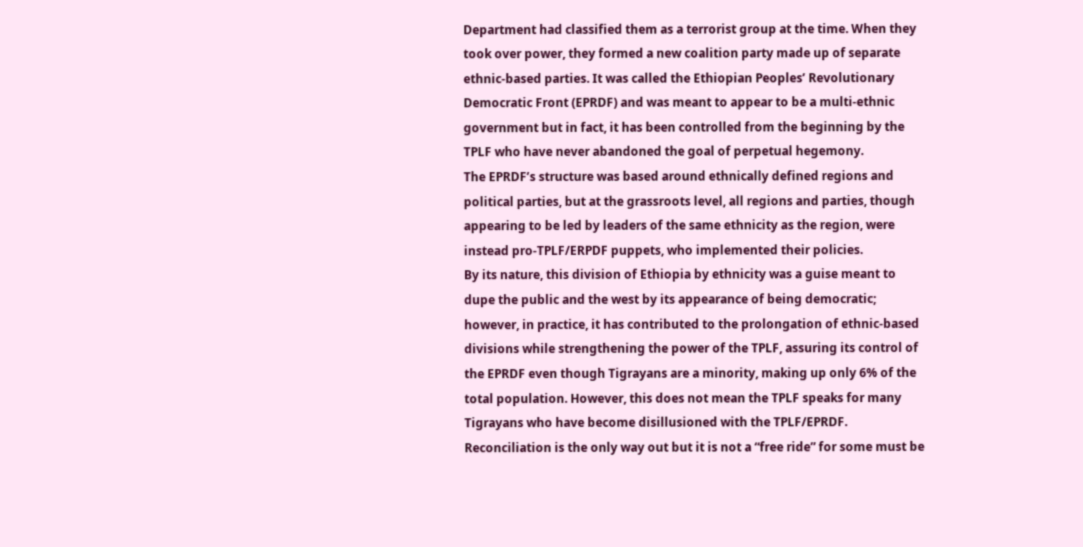Department had classified them as a terrorist group at the time. When they took over power, they formed a new coalition party made up of separate ethnic-based parties. It was called the Ethiopian Peoples’ Revolutionary Democratic Front (EPRDF) and was meant to appear to be a multi-ethnic government but in fact, it has been controlled from the beginning by the TPLF who have never abandoned the goal of perpetual hegemony.
The EPRDF’s structure was based around ethnically defined regions and political parties, but at the grassroots level, all regions and parties, though appearing to be led by leaders of the same ethnicity as the region, were instead pro-TPLF/ERPDF puppets, who implemented their policies.
By its nature, this division of Ethiopia by ethnicity was a guise meant to dupe the public and the west by its appearance of being democratic; however, in practice, it has contributed to the prolongation of ethnic-based divisions while strengthening the power of the TPLF, assuring its control of the EPRDF even though Tigrayans are a minority, making up only 6% of the total population. However, this does not mean the TPLF speaks for many Tigrayans who have become disillusioned with the TPLF/EPRDF.
Reconciliation is the only way out but it is not a “free ride” for some must be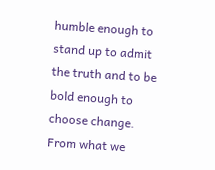humble enough to stand up to admit the truth and to be bold enough to choose change. From what we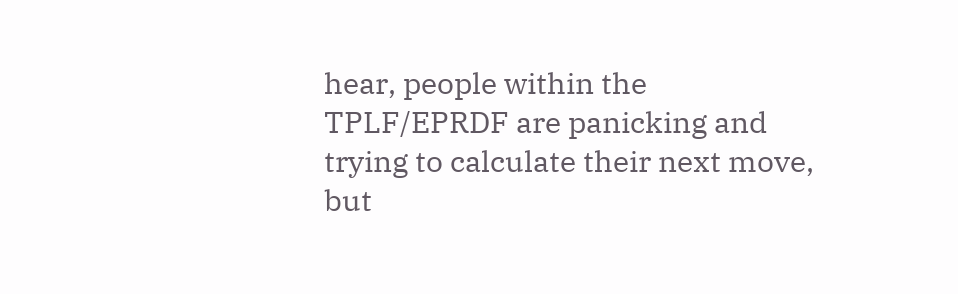hear, people within the TPLF/EPRDF are panicking and trying to calculate their next move, but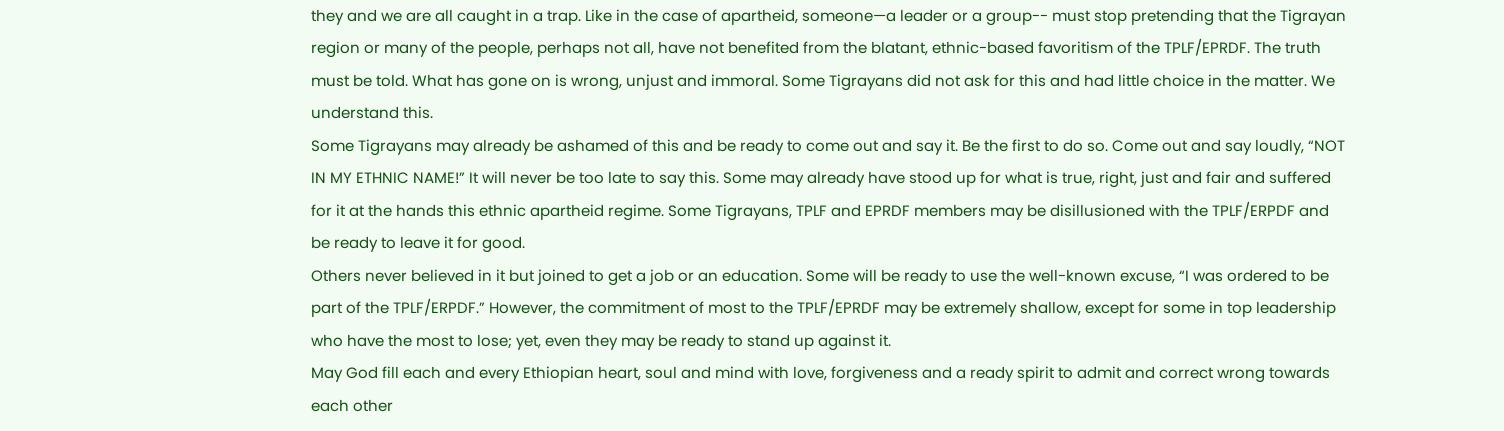they and we are all caught in a trap. Like in the case of apartheid, someone—a leader or a group-- must stop pretending that the Tigrayan region or many of the people, perhaps not all, have not benefited from the blatant, ethnic-based favoritism of the TPLF/EPRDF. The truth must be told. What has gone on is wrong, unjust and immoral. Some Tigrayans did not ask for this and had little choice in the matter. We understand this.
Some Tigrayans may already be ashamed of this and be ready to come out and say it. Be the first to do so. Come out and say loudly, “NOT IN MY ETHNIC NAME!” It will never be too late to say this. Some may already have stood up for what is true, right, just and fair and suffered for it at the hands this ethnic apartheid regime. Some Tigrayans, TPLF and EPRDF members may be disillusioned with the TPLF/ERPDF and be ready to leave it for good.
Others never believed in it but joined to get a job or an education. Some will be ready to use the well-known excuse, “I was ordered to be part of the TPLF/ERPDF.” However, the commitment of most to the TPLF/EPRDF may be extremely shallow, except for some in top leadership who have the most to lose; yet, even they may be ready to stand up against it.
May God fill each and every Ethiopian heart, soul and mind with love, forgiveness and a ready spirit to admit and correct wrong towards each other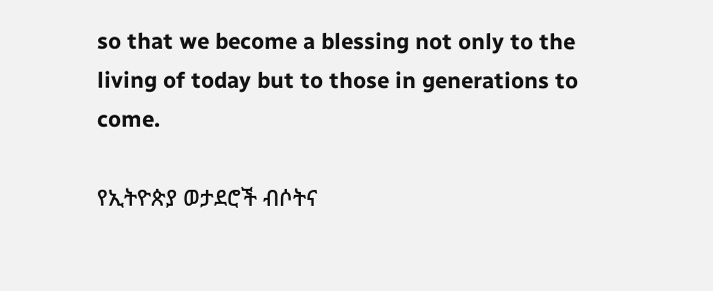so that we become a blessing not only to the living of today but to those in generations to come.

የኢትዮጵያ ወታደሮች ብሶትና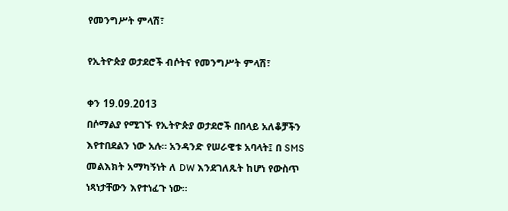የመንግሥት ምላሽ፣

የኢትዮጵያ ወታደሮች ብሶትና የመንግሥት ምላሽ፣

ቀን 19.09.2013
በሶማልያ የሚገኙ የኢትዮጵያ ወታደሮች በበላይ አለቆቻችን እየተበደልን ነው አሉ። አንዳንድ የሠራዊቱ አባላት፤ በ SMS መልእክት አማካኝነት ለ DW እንደገለጹት ከሆነ የውስጥ ነጻነታቸውን እየተነፈጉ ነው።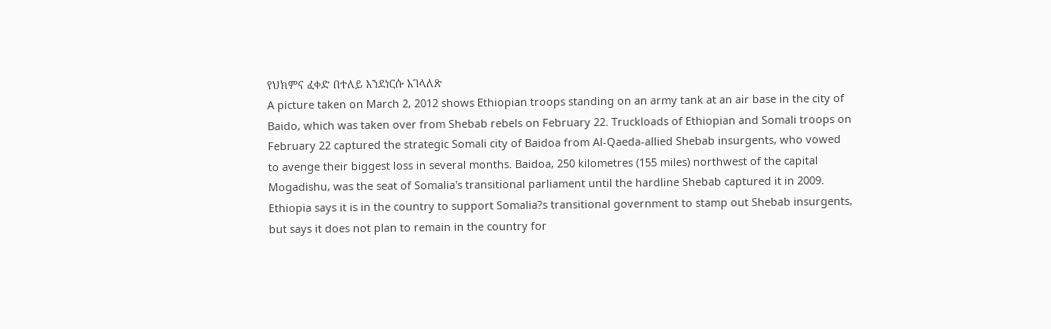የህክምና ፈቀድ በተለይ እንደነርሱ አገላለጽ
A picture taken on March 2, 2012 shows Ethiopian troops standing on an army tank at an air base in the city of Baido, which was taken over from Shebab rebels on February 22. Truckloads of Ethiopian and Somali troops on February 22 captured the strategic Somali city of Baidoa from Al-Qaeda-allied Shebab insurgents, who vowed to avenge their biggest loss in several months. Baidoa, 250 kilometres (155 miles) northwest of the capital Mogadishu, was the seat of Somalia's transitional parliament until the hardline Shebab captured it in 2009. Ethiopia says it is in the country to support Somalia?s transitional government to stamp out Shebab insurgents, but says it does not plan to remain in the country for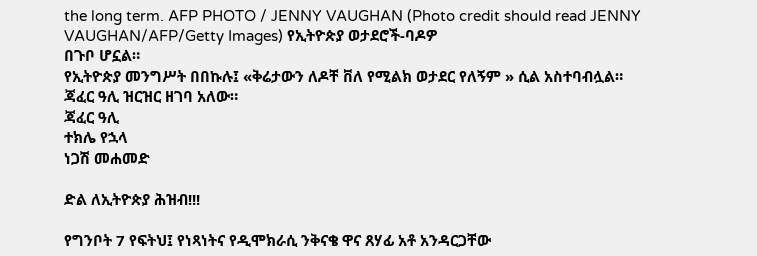the long term. AFP PHOTO / JENNY VAUGHAN (Photo credit should read JENNY VAUGHAN/AFP/Getty Images) የኢትዮጵያ ወታደሮች-ባዶዎ
በጉቦ ሆኗል።
የኢትዮጵያ መንግሥት በበኩሉ፤ «ቅሬታውን ለዶቸ ቨለ የሚልክ ወታደር የለኝም » ሲል አስተባብሏል።
ጃፈር ዓሊ ዝርዝር ዘገባ አለው።
ጃፈር ዓሊ
ተክሌ የኋላ
ነጋሽ መሐመድ

ድል ለኢትዮጵያ ሕዝብ!!!

የግንቦት 7 የፍትህ፤ የነጻነትና የዲሞክራሲ ንቅናቄ ዋና ጸሃፊ አቶ አንዳርጋቸው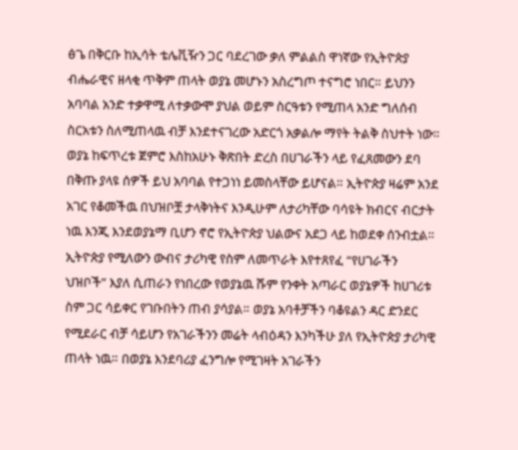ፅጌ በቅርቡ ከኢሳት ቴሌቪዥን ጋር ባደረገው ቃለ ምልልስ ዋነኛው የኢትዮጵያ ብሔራዊና ዘላቂ ጥቅም ጠላት ወያኔ መሆኑን አስረግጦ ተናግሮ ነበር። ይህንን አባባል አንድ ተቃዋሚ ለተቃውሞ ያህል ወይም ስርዓቱን የሚጠላ አንድ ግለሰብ ስርአቱን ስለሚጠላዉ ብቻ እንደተናገረው አድርጎ አቃልሎ ማየት ትልቅ ስህተት ነው። ወያኔ ከፍጥረቱ ጀምሮ እስከአሁኑ ቅጽበት ድረስ በሀገራችን ላይ የፈጸመውን ደባ በቅጡ ያላዩ ሰዎች ይህ አባባል የተጋነነ ይመስላቸው ይሆናል። ኢትዮጵያ ዛሬም አንደ አገር የቆመችዉ በህዝቦቿ ታላቅነትና እንዲሁም ለታሪካቸው ባሳዩት ክብርና ብርታት ነዉ እንጂ እንደወያኔማ ቢሆን ኖሮ የኢትዮጵያ ህልውና አደጋ ላይ ከወደቀ ሰንብቷል።
ኢትዮጵያ የሚለውን ውብና ታሪካዊ የስም ለመጥራት እየተጸየፈ “የሀገራችን ህዝቦች” እያለ ሲጠራን የነበረው የወያኔዉ ሹም የንቀት አጣራር ወያኔዎች ከሀገሪቱ ስም ጋር ሳይቀር የገቡበትን ጠብ ያሳያል። ወያኔ አባቶቻችን ባቆዩልን ዳር ድንደር የሚደራር ብቻ ሳይሆን የአገራችንን መሬት ላብዕዳን እንካችሁ ያለ የኢትዮጵያ ታሪካዊ ጠላት ነዉ። በወያኔ እንደባሪያ ፈንግሎ የሚገዛት አገራችን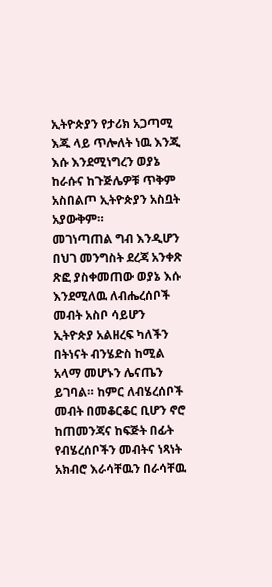ኢትዮጵያን የታሪክ አጋጣሚ እጁ ላይ ጥሎለት ነዉ እንጂ እሱ እንደሚነግረን ወያኔ ከራሱና ከጉጅሌዎቹ ጥቅም አስበልጦ ኢትዮጵያን አስቧት አያውቅም።
መገነጣጠል ግብ እንዲሆን በህገ መንግስት ደረጃ አንቀጽ ጽፎ ያስቀመጠው ወያኔ እሱ እንደሚለዉ ለብሔረሰቦች መብት አስቦ ሳይሆን ኢትዮጵያ አልዘረፍ ካለችን በትነናት ብንሄድስ ከሚል አላማ መሆኑን ሌናጤን ይገባል። ከምር ለብሄረሰቦች መብት በመቆርቆር ቢሆን ኖሮ ከጠመንጃና ከፍጅት በፊት የብሄረሰቦችን መብትና ነጻነት አክብሮ እራሳቸዉን በራሳቸዉ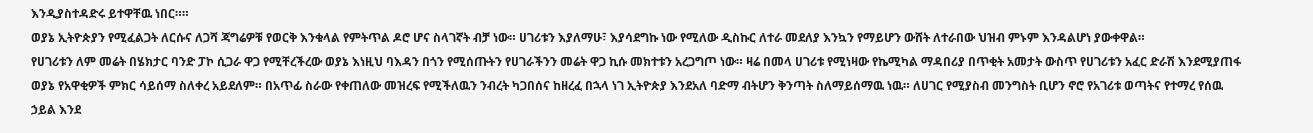እንዲያስተዳድሩ ይተዋቸዉ ነበር።።
ወያኔ ኢትዮጵያን የሚፈልጋት ለርሱና ለጋሻ ጃግሬዎቹ የወርቅ እንቁላል የምትጥል ዶሮ ሆና ስላገኛት ብቻ ነው። ሀገሪቱን እያለማሁ፣ እያሳደግኩ ነው የሚለው ዲስኩር ለተራ መደለያ እንኳን የማይሆን ውሸት ለተራበው ህዝብ ምኑም እንዳልሆነ ያውቀዋል።
የሀገሪቱን ለም መሬት በሄክታር ባንድ ፓኮ ሲጋራ ዋጋ የሚቸረችረው ወያኔ እነዚህ ባእዳን በጎን የሚሰጡትን የሀገራችንን መሬት ዋጋ ኪሱ መክተቱን አረጋግጦ ነው። ዛሬ በመላ ሀገሪቱ የሚነዛው የኬሚካል ማዳበሪያ በጥቂት አመታት ውስጥ የሀገሪቱን አፈር ድራሽ እንደሚያጠፋ ወያኔ የአዋቂዎች ምክር ሳይሰማ ስለቀረ አይደለም። በአጥፊ ስራው የቀጠለው መዝረፍ የሚችለዉን ንብረት ካጋበሰና ከዘረፈ በኋላ ነገ ኢትዮጵያ እንደአለ ባድማ ብትሆን ቅንጣት ስለማይሰማዉ ነዉ። ለሀገር የሚያስብ መንግስት ቢሆን ኖሮ የአገሪቱ ወጣትና የተማረ የሰዉ ኃይል እንደ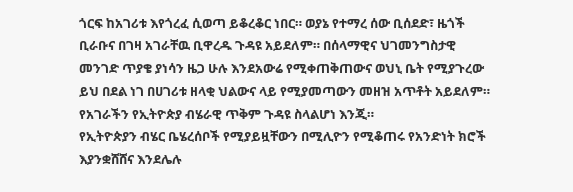ጎርፍ ከአገሪቱ እየጎረፈ ሲወጣ ይቆረቆር ነበር። ወያኔ የተማረ ሰው ቢሰደድ፣ ዜጎች ቢራቡና በገዛ አገራቸዉ ቢዋረዱ ጉዳዩ አይደለም። በሰላማዊና ህገመንግስታዊ መንገድ ጥያቄ ያነሳን ዜጋ ሁሉ እንደአውሬ የሚቀጠቅጠውና ወህኒ ቤት የሚያጉረው ይህ በደል ነገ በሀገሪቱ ዘላቂ ህልውና ላይ የሚያመጣውን መዘዝ አጥቶት አይደለም። የአገራችን የኢትዮጵያ ብሄራዊ ጥቅም ጉዳዩ ስላልሆነ እንጂ።
የኢትዮጵያን ብሄር ቤሄረሰቦች የሚያይዟቸውን በሚሊዮን የሚቆጠሩ የአንድነት ክሮች እያንቋሸሸና እንደሌሉ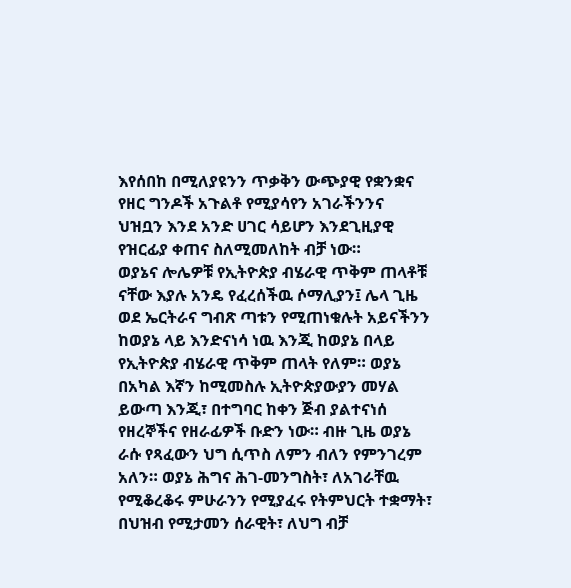እየሰበከ በሚለያዩንን ጥቃቅን ውጭያዊ የቋንቋና የዘር ግንዶች አጉልቶ የሚያሳየን አገራችንንና ህዝቧን እንደ አንድ ሀገር ሳይሆን እንደጊዚያዊ የዝርፊያ ቀጠና ስለሚመለከት ብቻ ነው።
ወያኔና ሎሌዎቹ የኢትዮጵያ ብሄራዊ ጥቅም ጠላቶቹ ናቸው እያሉ አንዴ የፈረሰችዉ ሶማሊያን፤ ሌላ ጊዜ ወደ ኤርትራና ግብጽ ጣቱን የሚጠነቁሉት አይናችንን ከወያኔ ላይ እንድናነሳ ነዉ እንጂ ከወያኔ በላይ የኢትዮጵያ ብሄራዊ ጥቅም ጠላት የለም። ወያኔ በአካል እኛን ከሚመስሉ ኢትዮጵያውያን መሃል ይውጣ እንጂ፣ በተግባር ከቀን ጅብ ያልተናነሰ የዘረኞችና የዘራፊዎች ቡድን ነው። ብዙ ጊዜ ወያኔ ራሱ የጻፈውን ህግ ሲጥስ ለምን ብለን የምንገረም አለን። ወያኔ ሕግና ሕገ-መንግስት፣ ለአገራቸዉ የሚቆረቆሩ ምሁራንን የሚያፈሩ የትምህርት ተቋማት፣ በህዝብ የሚታመን ሰራዊት፣ ለህግ ብቻ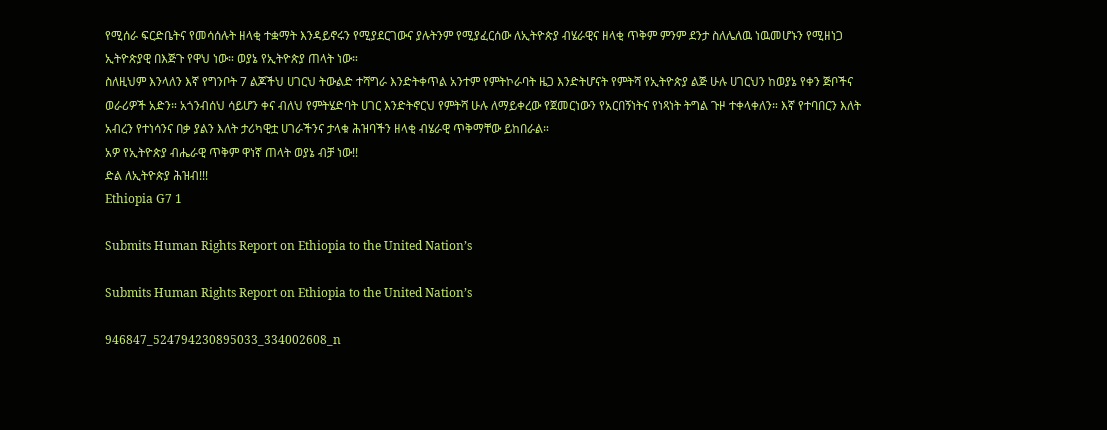የሚሰራ ፍርድቤትና የመሳሰሉት ዘላቂ ተቋማት እንዳይኖሩን የሚያደርገውና ያሉትንም የሚያፈርሰው ለኢትዮጵያ ብሄራዊና ዘላቂ ጥቅም ምንም ደንታ ስለሌለዉ ነዉመሆኑን የሚዘነጋ ኢትዮጵያዊ በእጅጉ የዋህ ነው። ወያኔ የኢትዮጵያ ጠላት ነው።
ስለዚህም እንላለን እኛ የግንቦት 7 ልጆችህ ሀገርህ ትውልድ ተሻግራ እንድትቀጥል አንተም የምትኮራባት ዜጋ እንድትሆናት የምትሻ የኢትዮጵያ ልጅ ሁሉ ሀገርህን ከወያኔ የቀን ጅቦችና ወራሪዎች አድን። አጎንብሰህ ሳይሆን ቀና ብለህ የምትሄድባት ሀገር እንድትኖርህ የምትሻ ሁሉ ለማይቀረው የጀመርነውን የአርበኝነትና የነጻነት ትግል ጉዞ ተቀላቀለን። እኛ የተባበርን እለት አብረን የተነሳንና በቃ ያልን እለት ታሪካዊቷ ሀገራችንና ታላቁ ሕዝባችን ዘላቂ ብሄራዊ ጥቅማቸው ይከበራል።
አዎ የኢትዮጵያ ብሔራዊ ጥቅም ዋነኛ ጠላት ወያኔ ብቻ ነው!!
ድል ለኢትዮጵያ ሕዝብ!!!
Ethiopia G7 1

Submits Human Rights Report on Ethiopia to the United Nation’s

Submits Human Rights Report on Ethiopia to the United Nation’s

946847_524794230895033_334002608_n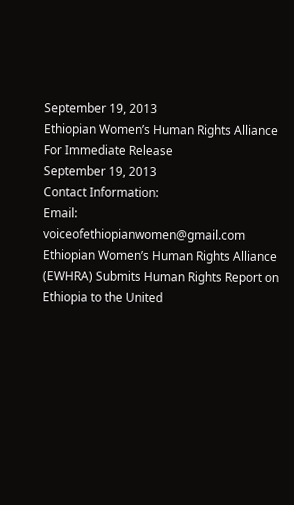September 19, 2013
Ethiopian Women’s Human Rights Alliance
For Immediate Release
September 19, 2013
Contact Information:
Email: voiceofethiopianwomen@gmail.com
Ethiopian Women’s Human Rights Alliance (EWHRA) Submits Human Rights Report on Ethiopia to the United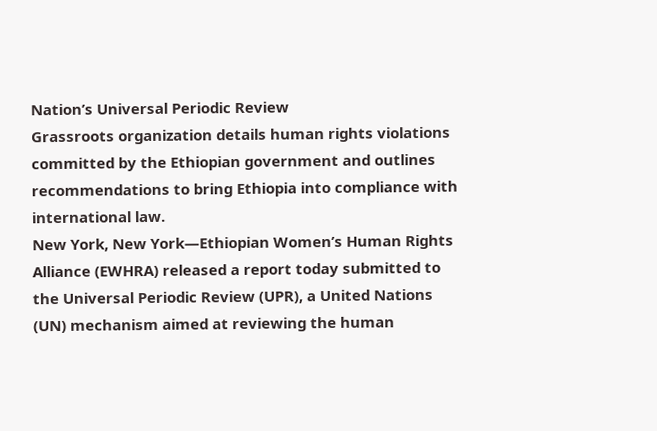Nation’s Universal Periodic Review
Grassroots organization details human rights violations committed by the Ethiopian government and outlines recommendations to bring Ethiopia into compliance with international law.
New York, New York—Ethiopian Women’s Human Rights Alliance (EWHRA) released a report today submitted to the Universal Periodic Review (UPR), a United Nations (UN) mechanism aimed at reviewing the human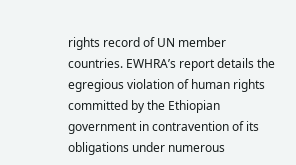rights record of UN member countries. EWHRA’s report details the egregious violation of human rights committed by the Ethiopian government in contravention of its obligations under numerous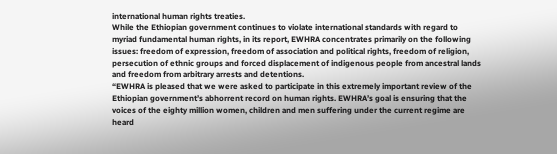international human rights treaties.
While the Ethiopian government continues to violate international standards with regard to myriad fundamental human rights, in its report, EWHRA concentrates primarily on the following issues: freedom of expression, freedom of association and political rights, freedom of religion, persecution of ethnic groups and forced displacement of indigenous people from ancestral lands and freedom from arbitrary arrests and detentions.
“EWHRA is pleased that we were asked to participate in this extremely important review of the Ethiopian government’s abhorrent record on human rights. EWHRA’s goal is ensuring that the voices of the eighty million women, children and men suffering under the current regime are heard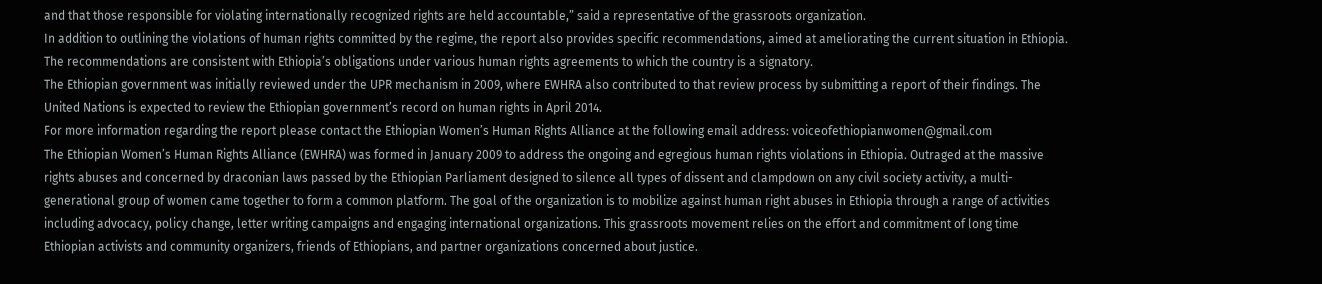and that those responsible for violating internationally recognized rights are held accountable,” said a representative of the grassroots organization.
In addition to outlining the violations of human rights committed by the regime, the report also provides specific recommendations, aimed at ameliorating the current situation in Ethiopia. The recommendations are consistent with Ethiopia’s obligations under various human rights agreements to which the country is a signatory.
The Ethiopian government was initially reviewed under the UPR mechanism in 2009, where EWHRA also contributed to that review process by submitting a report of their findings. The United Nations is expected to review the Ethiopian government’s record on human rights in April 2014.
For more information regarding the report please contact the Ethiopian Women’s Human Rights Alliance at the following email address: voiceofethiopianwomen@gmail.com
The Ethiopian Women’s Human Rights Alliance (EWHRA) was formed in January 2009 to address the ongoing and egregious human rights violations in Ethiopia. Outraged at the massive rights abuses and concerned by draconian laws passed by the Ethiopian Parliament designed to silence all types of dissent and clampdown on any civil society activity, a multi-generational group of women came together to form a common platform. The goal of the organization is to mobilize against human right abuses in Ethiopia through a range of activities including advocacy, policy change, letter writing campaigns and engaging international organizations. This grassroots movement relies on the effort and commitment of long time Ethiopian activists and community organizers, friends of Ethiopians, and partner organizations concerned about justice.